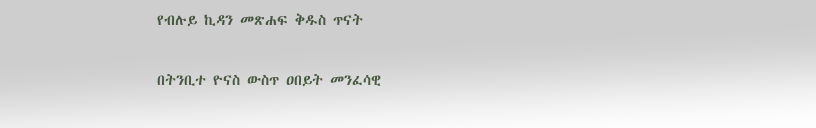የብሉይ ኪዳን መጽሐፍ ቅዱስ ጥናት

በትንቢተ ዮናስ ውስጥ ዐበይት መንፈሳዊ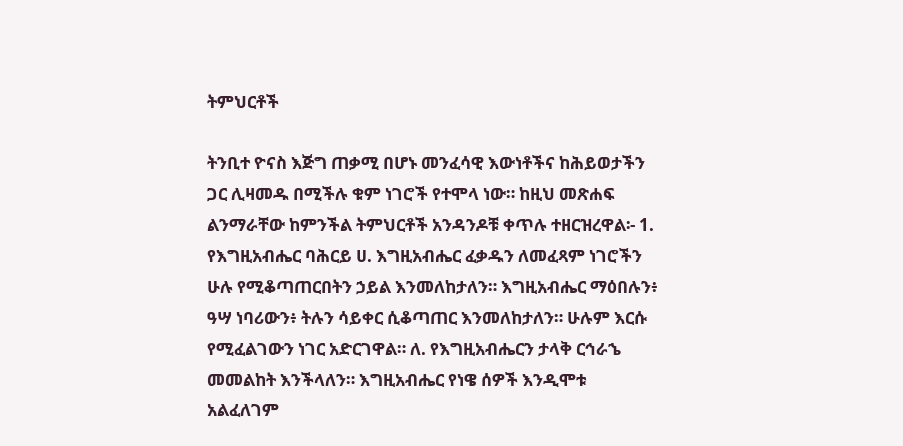ትምህርቶች

ትንቢተ ዮናስ እጅግ ጠቃሚ በሆኑ መንፈሳዊ እውነቶችና ከሕይወታችን ጋር ሊዛመዱ በሚችሉ ቁም ነገሮች የተሞላ ነው። ከዚህ መጽሐፍ ልንማራቸው ከምንችል ትምህርቶች አንዳንዶቹ ቀጥሉ ተዘርዝረዋል፡- 1. የእግዚአብሔር ባሕርይ ሀ. እግዚአብሔር ፈቃዱን ለመፈጻም ነገሮችን ሁሉ የሚቆጣጠርበትን ኃይል እንመለከታለን። እግዚአብሔር ማዕበሉን፥ ዓሣ ነባሪውን፥ ትሉን ሳይቀር ሲቆጣጠር እንመለከታለን። ሁሉም እርሱ የሚፈልገውን ነገር አድርገዋል። ለ. የእግዚአብሔርን ታላቅ ርኅራኄ መመልከት እንችላለን። እግዚአብሔር የነዌ ሰዎች እንዲሞቱ አልፈለገም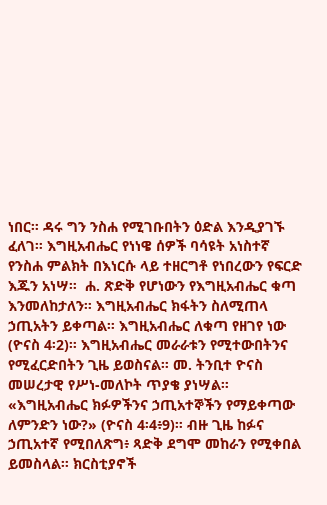ነበር። ዳሩ ግን ንስሐ የሚገቡበትን ዕድል እንዲያገኙ ፈለገ። እግዚአብሔር የነነዌ ሰዎች ባሳዩት አነስተኛ የንስሐ ምልክት በእነርሱ ላይ ተዘርግቶ የነበረውን የፍርድ እጁን አነሣ።  ሐ. ጽድቅ የሆነውን የእግዚአብሔር ቁጣ እንመለከታለን። እግዚአብሔር ክፋትን ስለሚጠላ ኃጢአትን ይቀጣል። እግዚአብሔር ለቁጣ የዘገየ ነው (ዮናስ 4፡2)። እግዚአብሔር መራራቱን የሚተውበትንና የሚፈርድበትን ጊዜ ይወስናል። መ. ትንቢተ ዮናስ መሠረታዊ የሥነ-መለኮት ጥያቄ ያነሣል። «እግዚአብሔር ክፉዎችንና ኃጢአተኞችን የማይቀጣው ለምንድን ነው?» (ዮናስ 4፡4፥9)። ብዙ ጊዜ ከፉና ኃጢአተኛ የሚበለጽግ፥ ጻድቅ ደግሞ መከራን የሚቀበል ይመስላል። ክርስቲያኖች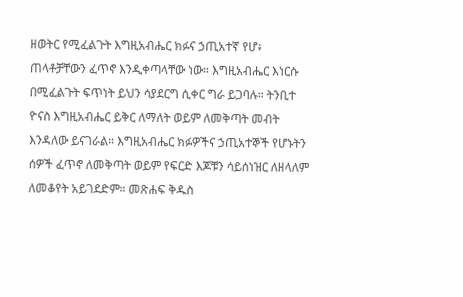ዘወትር የሚፈልጉት እግዚአብሔር ክፉና ኃጢአተኛ የሆ፥ ጠላቶቻቸውን ፈጥኖ እንዲቀጣላቸው ነው። እግዚአብሔር እነርሱ በሚፈልጉት ፍጥነት ይህን ሳያደርግ ሲቀር ግራ ይጋባሉ። ትንቢተ ዮናስ እግዚአብሔር ይቅር ለማለት ወይም ለመቅጣት መብት እንዳለው ይናገራል። እግዚአብሔር ክፉዎችና ኃጢአተኞች የሆኑትን ሰዎች ፈጥኖ ለመቅጣት ወይም የፍርድ እጆቹን ሳይሰነዝር ለዘላለም ለመቆየት አይገደድም። መጽሐፍ ቅዱስ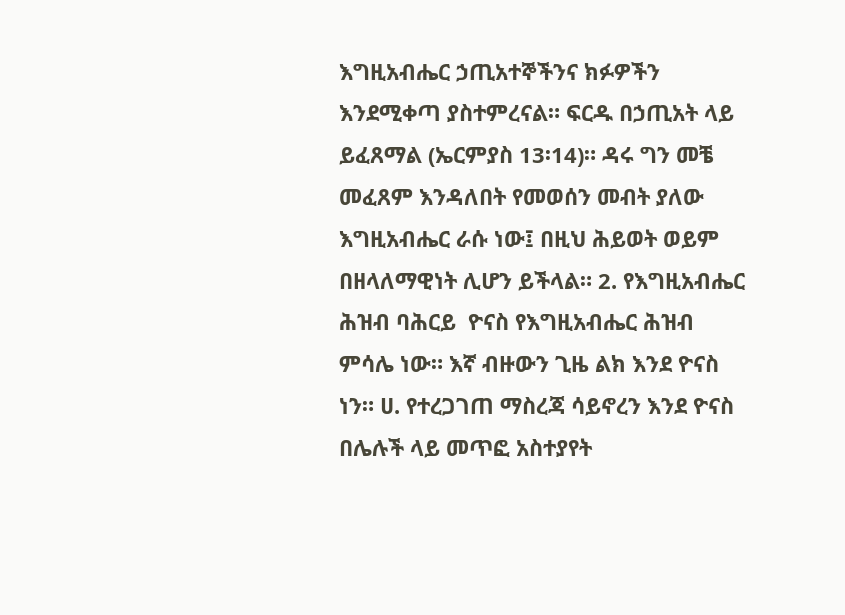እግዚአብሔር ኃጢአተኞችንና ክፉዎችን እንደሚቀጣ ያስተምረናል። ፍርዱ በኃጢአት ላይ ይፈጸማል (ኤርምያስ 13፡14)። ዳሩ ግን መቼ መፈጸም እንዳለበት የመወሰን መብት ያለው እግዚአብሔር ራሱ ነው፤ በዚህ ሕይወት ወይም በዘላለማዊነት ሊሆን ይችላል። 2. የእግዚአብሔር ሕዝብ ባሕርይ  ዮናስ የእግዚአብሔር ሕዝብ ምሳሌ ነው። እኛ ብዙውን ጊዜ ልክ እንደ ዮናስ ነን። ሀ. የተረጋገጠ ማስረጃ ሳይኖረን እንደ ዮናስ በሌሉች ላይ መጥፎ አስተያየት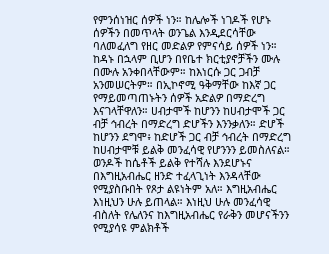የምንሰነዝር ሰዎች ነን። ከሌሎች ነገዶች የሆኑ ሰዎችን በመጥላት ወንጌል እንዲደርሳቸው ባለመፈለግ የዘር መድልዎ የምናሳይ ሰዎች ነን። ከዳኑ በኋላም ቢሆን በየቤተ ክርቲያኖቻችን ሙሉ በሙሉ አንቀበላቸውም። ከእነርሱ ጋር ጋብቻ አንመሠርትም። በኢኮኖሚ ዓቅማቸው ከእኛ ጋር የማይመጣጠኑትን ሰዎች አድልዎ በማድረግ እናገላቸዋለን። ሀብታሞች ከሆንን ከሀብታሞች ጋር ብቻ ኅብረት በማድረግ ድሆችን እንንቃለን። ድሆች ከሆንን ደግሞ፥ ከድሆች ጋር ብቻ ኅብረት በማድረግ ከሀብታሞቹ ይልቅ መንፈሳዊ የሆንንን ይመስለናል። ወንዶች ከሴቶች ይልቅ የተሻሉ እንደሆኑና በእግዚአብሔር ዘንድ ተፈላጊነት እንዳላቸው የሚያስቡበት የጾታ ልዩነትም አለ። እግዚአብሔር እነዚህን ሁሉ ይጠላል። እነዚህ ሁሉ መንፈሳዊ ብስለት የሌለንና ከእግዚአብሔር የራቅን መሆናችንን የሚያሳዩ ምልክቶች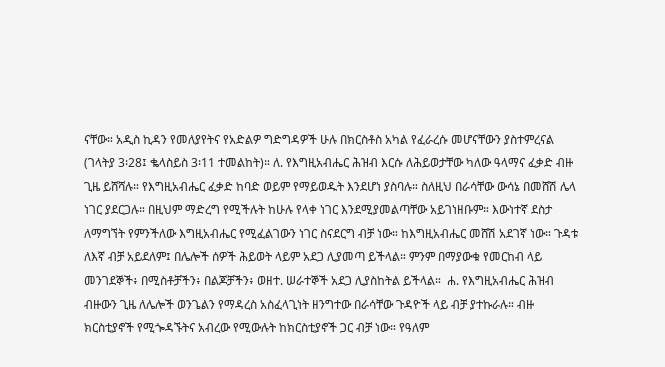ናቸው። አዲስ ኪዳን የመለያየትና የአድልዎ ግድግዳዎች ሁሉ በክርስቶስ አካል የፈራረሱ መሆናቸውን ያስተምረናል (ገላትያ 3፡28፤ ቈላስይስ 3፡11 ተመልከት)። ለ. የእግዚአብሔር ሕዝብ እርሱ ለሕይወታቸው ካለው ዓላማና ፈቃድ ብዙ ጊዜ ይሸሻሉ። የእግዚአብሔር ፈቃድ ከባድ ወይም የማይወዱት እንደሆነ ያስባሉ። ስለዚህ በራሳቸው ውሳኔ በመሸሽ ሌላ ነገር ያደርጋሉ። በዚህም ማድረግ የሚችሉት ከሁሉ የላቀ ነገር እንደሚያመልጣቸው አይገነዘቡም። እውነተኛ ደስታ ለማግኘት የምንችለው እግዚአብሔር የሚፈልገውን ነገር ስናደርግ ብቻ ነው። ከእግዚአብሔር መሸሽ አደገኛ ነው። ጉዳቱ ለእኛ ብቻ አይደለም፤ በሌሎች ሰዎች ሕይወት ላይም አደጋ ሊያመጣ ይችላል። ምንም በማያውቁ የመርከብ ላይ መንገደኞች፥ በሚስቶቻችን፥ በልጆቻችን፥ ወዘተ. ሠራተኞች አደጋ ሊያስከትል ይችላል።  ሐ. የእግዚአብሔር ሕዝብ ብዙውን ጊዜ ለሌሎች ወንጌልን የማዳረስ አስፈላጊነት ዘንግተው በራሳቸው ጉዳዮች ላይ ብቻ ያተኩራሉ። ብዙ ክርስቲያኖች የሚጐዳኙትና አብረው የሚውሉት ከክርስቲያኖች ጋር ብቻ ነው። የዓለም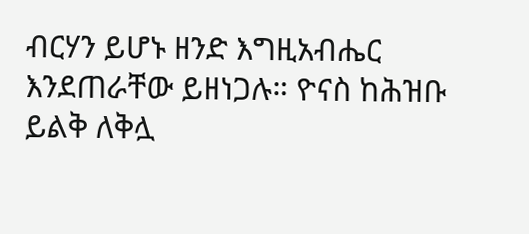ብርሃን ይሆኑ ዘንድ እግዚአብሔር እንደጠራቸው ይዘነጋሉ። ዮናስ ከሕዝቡ ይልቅ ለቅሏ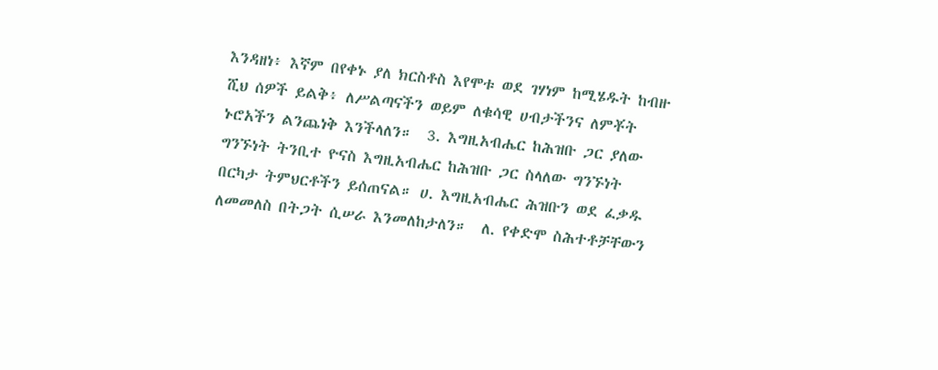እንዳዘነ፥ እኛም በየቀኑ ያለ ክርስቶስ እየሞቱ ወደ ገሃነም ከሚሄዱት ከብዙ ሺህ ሰዎች ይልቅ፥ ለሥልጣናችን ወይም ለቁሳዊ ሀብታችንና ለምቾት ኑሮአችን ልንጨነቅ እንችላለን።  3. እግዚአብሔር ከሕዝቡ ጋር ያለው ግንኙነት ትንቢተ ዮናስ እግዚአብሔር ከሕዝቡ ጋር ስላለው ግንኙነት በርካታ ትምህርቶችን ይሰጠናል። ሀ. እግዚአብሔር ሕዝቡን ወደ ፈቃዱ ለመመለስ በትጋት ሲሠራ እንመለከታለን።  ለ. የቀድሞ ስሕተቶቻቸውን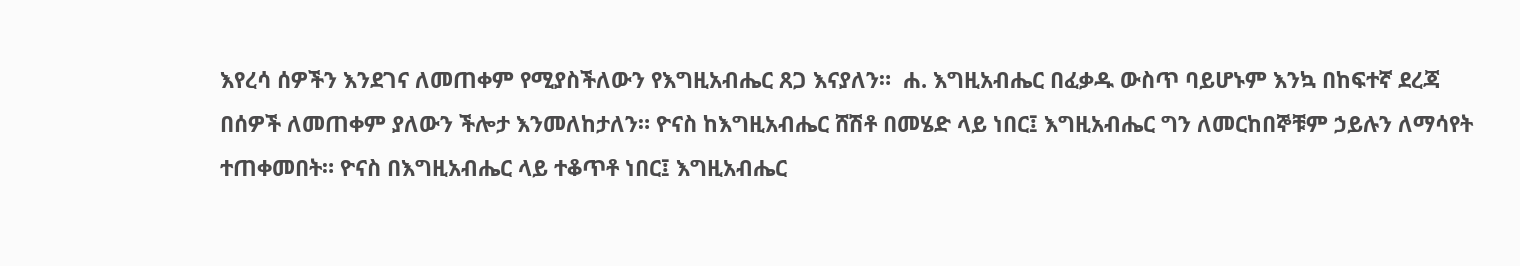እየረሳ ሰዎችን እንደገና ለመጠቀም የሚያስችለውን የእግዚአብሔር ጸጋ እናያለን።  ሐ. እግዚአብሔር በፈቃዱ ውስጥ ባይሆኑም እንኳ በከፍተኛ ደረጃ በሰዎች ለመጠቀም ያለውን ችሎታ እንመለከታለን። ዮናስ ከእግዚአብሔር ሸሽቶ በመሄድ ላይ ነበር፤ እግዚአብሔር ግን ለመርከበኞቹም ኃይሉን ለማሳየት ተጠቀመበት። ዮናስ በእግዚአብሔር ላይ ተቆጥቶ ነበር፤ እግዚአብሔር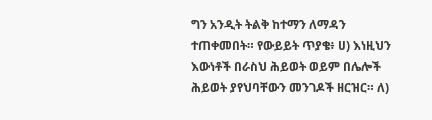ግን አንዲት ትልቅ ከተማን ለማዳን ተጠቀመበት። የውይይት ጥያቄ፥ ሀ) እነዚህን እውነቶች በራስህ ሕይወት ወይም በሌሎች ሕይወት ያየህባቸውን መንገዶች ዘርዝር። ለ)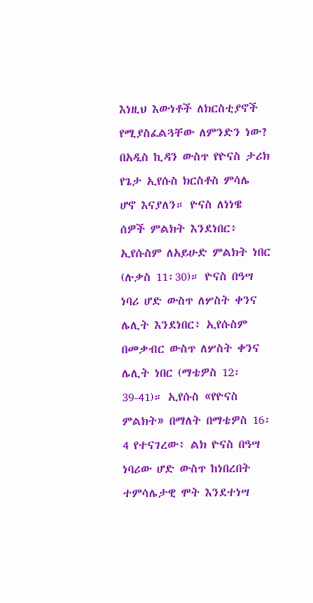እነዚህ እውነቶች ለክርስቲያኖች የሚያስፈልጓቸው ለምንድን ነው? በአዲስ ኪዳን ውስጥ የዮናስ ታሪክ የጌታ ኢየሱስ ክርስቶስ ምሳሌ ሆኖ እናያለን። ዮናስ ለነነዌ ሰዎች ምልክት እንደነበር፥ ኢየሱስም ለአይሁድ ምልክት ነበር (ሉቃስ 11፡30)። ዮናስ በዓሣ ነባሪ ሆድ ውስጥ ለሦስት ቀንና ሌሊት እንደነበር፥ ኢየሱስም በመቃብር ውስጥ ለሦስት ቀንና ሌሊት ነበር (ማቴዎስ 12፡39-41)። ኢየሱስ «የዮናስ ምልክት» በማለት በማቴዎስ 16፡4 የተናገረው፥ ልክ ዮናስ በዓሣ ነባሪው ሆድ ውስጥ ከነበረበት ተምሳሌታዊ ሞት እንደተነሣ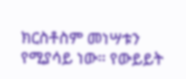ክርስቶስም መነሣቱን የሚያሳይ ነው። የውይይት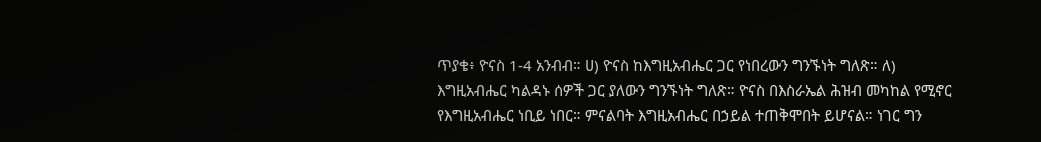ጥያቄ፥ ዮናስ 1-4 አንብብ። ሀ) ዮናስ ከእግዚአብሔር ጋር የነበረውን ግንኙነት ግለጽ። ለ) እግዚአብሔር ካልዳኑ ሰዎች ጋር ያለውን ግንኙነት ግለጽ። ዮናስ በእስራኤል ሕዝብ መካከል የሚኖር የእግዚአብሔር ነቢይ ነበር። ምናልባት እግዚአብሔር በኃይል ተጠቅሞበት ይሆናል። ነገር ግን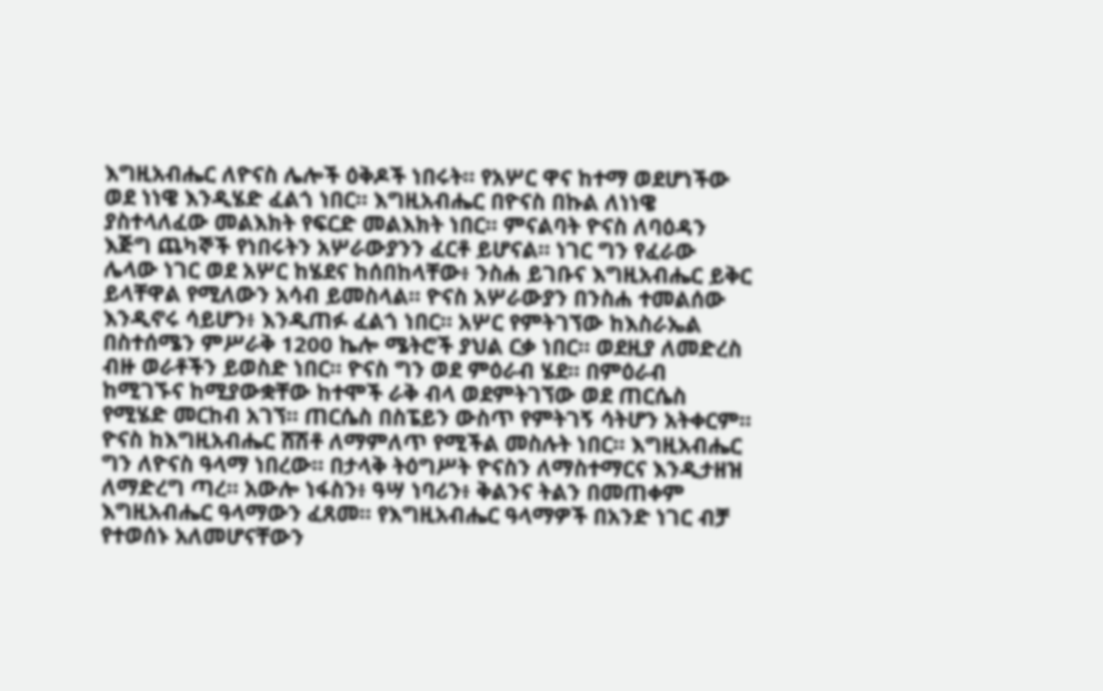እግዚአብሔር ለዮናስ ሌሎች ዕቅዶች ነበሩት። የአሦር ዋና ከተማ ወደሆነችው ወደ ነነዌ እንዲሄድ ፈልጎ ነበር። እግዚአብሔር በዮናስ በኩል ለነነዌ ያስተላለፈው መልእክት የፍርድ መልእክት ነበር። ምናልባት ዮናስ ለባዕዳን እጅግ ጨካኞች የነበሩትን አሦራውያንን ፈርቶ ይሆናል። ነገር ግን የፈራው ሌላው ነገር ወደ አሦር ከሄደና ከሰበከላቸው፥ ንስሐ ይገቡና እግዚአብሔር ይቅር ይላቸዋል የሚለውን አሳብ ይመስላል። ዮናስ አሦራውያን በንስሐ ተመልሰው እንዲኖሩ ሳይሆን፥ እንዲጠፉ ፈልጎ ነበር። አሦር የምትገኘው ከእስራኤል በስተሰሜን ምሥራቅ 1200 ኬሎ ሜትሮች ያህል ርቃ ነበር። ወደዚያ ለመድረስ ብዙ ወራቶችን ይወስድ ነበር። ዮናስ ግን ወደ ምዕራብ ሄደ። በምዕራብ ከሚገኙና ከሚያውቋቸው ከተሞች ራቅ ብላ ወደምትገኘው ወደ ጠርሴስ የሚሄድ መርከብ አገኘ። ጠርሴስ በስፔይን ውስጥ የምትገኝ ሳትሆን አትቀርም።  ዮናስ ከእግዚአብሔር ሸሽቶ ለማምለጥ የሚችል መስሉት ነበር። እግዚአብሔር ግን ለዮናስ ዓላማ ነበረው። በታላቅ ትዕግሥት ዮናስን ለማስተማርና እንዲታዘዝ ለማድረግ ጣረ። አውሎ ነፋስን፥ ዓሣ ነባሪን፥ ቅልንና ትልን በመጠቀም እግዚአብሔር ዓላማውን ፈጸመ። የእግዚአብሔር ዓላማዎች በአንድ ነገር ብቻ የተወሰኑ አለመሆናቸውን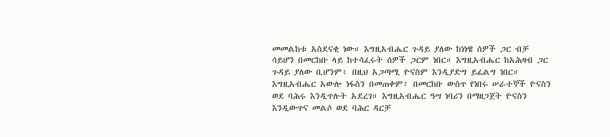መመልከቱ አስደናቂ ነው። እግዚአብሔር ጉዳይ ያለው ከነነዌ ሰዎች ጋር ብቻ ሳይሆን በመርከቡ ላይ ከተሳፈሩት ሰዎች ጋርም ነበር። እግዚአብሔር ከአሕዛብ ጋር ጉዳይ ያለው ቢሆንም፥ በዚህ አጋጣሚ ዮናስም እንዲያድግ ይፈልግ ነበር። እግዚአብሔር አውሎ ነፋስን በመጠቀም፥ በመርከቡ ውስጥ የነበሩ ሠራተኞች ዮናስን ወደ ባሕሩ እንዲጥሉት አደረገ። እግዚአብሔር ዓሣ ነባሪን በማዘጋጀት ዮናስን እንዲውጥና መልሶ ወደ ባሕር ዳርቻ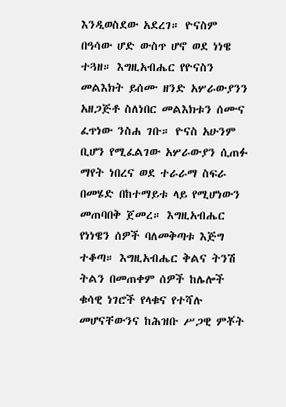እንዲወስደው አደረገ። ዮናስም በዓሳው ሆድ ውስጥ ሆኖ ወደ ነነዌ ተጓዘ። እግዚአብሔር የዮናስን መልእክት ይሰሙ ዘንድ አሦራውያንን አዘጋጅቶ ስለነበር መልእክቱን ሰሙና ፈጥነው ንስሐ ገቡ። ዮናስ አሁንም ቢሆን የሚፈልገው አሦራውያን ሲጠፉ ማየት ነበረና ወደ ተራራማ ስፍራ በመሄድ በከተማይቱ ላይ የሚሆነውን መጠባበቅ ጀመረ። እግዚአብሔር የነነዌን ሰዎች ባለመቅጣቱ እጅግ ተቆጣ። እግዚአብሔር ቅልና ትንሽ ትልን በመጠቀም ሰዎች ከሌሎች ቁሳዊ ነገሮች የላቁና የተሻሉ መሆናቸውንና ከሕዝቡ ሥጋዊ ምቾት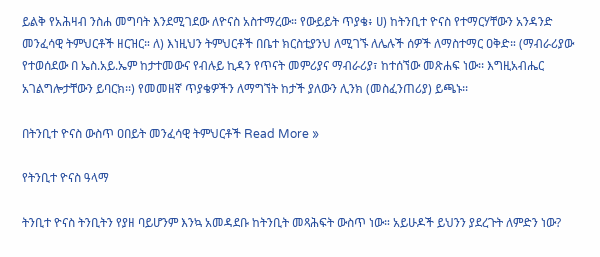ይልቅ የአሕዛብ ንስሐ መግባት እንደሚገደው ለዮናስ አስተማረው። የውይይት ጥያቄ፥ ሀ) ከትንቢተ ዮናስ የተማርሃቸውን አንዳንድ መንፈሳዊ ትምህርቶች ዘርዝር። ለ) እነዚህን ትምህርቶች በቤተ ክርስቲያንህ ለሚገኙ ለሌሉች ሰዎች ለማስተማር ዐቅድ። (ማብራሪያው የተወሰደው በ ኤስ.አይ.ኤም ከታተመውና የብሉይ ኪዳን የጥናት መምሪያና ማብራሪያ፣ ከተሰኘው መጽሐፍ ነው፡፡ እግዚአብሔር አገልግሎታቸውን ይባርክ፡፡) የመመዘኛ ጥያቄዎችን ለማግኘት ከታች ያለውን ሊንክ (መስፈንጠሪያ) ይጫኑ፡፡

በትንቢተ ዮናስ ውስጥ ዐበይት መንፈሳዊ ትምህርቶች Read More »

የትንቢተ ዮናስ ዓላማ

ትንቢተ ዮናስ ትንቢትን የያዘ ባይሆንም እንኳ አመዳደቡ ከትንቢት መጻሕፍት ውስጥ ነው። አይሁዶች ይህንን ያደረጉት ለምድን ነው?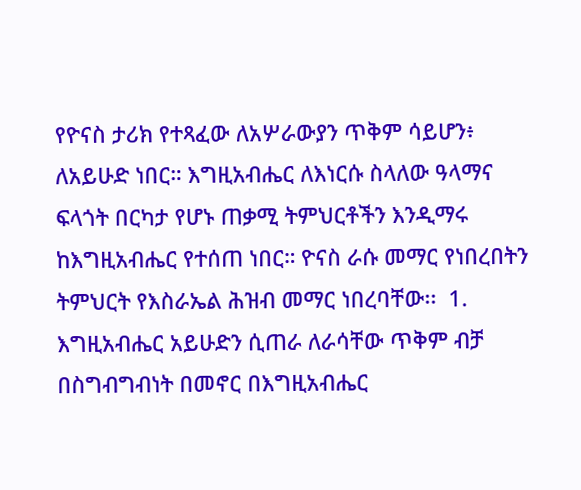የዮናስ ታሪክ የተጻፈው ለአሦራውያን ጥቅም ሳይሆን፥ ለአይሁድ ነበር። እግዚአብሔር ለእነርሱ ስላለው ዓላማና ፍላጎት በርካታ የሆኑ ጠቃሚ ትምህርቶችን እንዲማሩ ከእግዚአብሔር የተሰጠ ነበር። ዮናስ ራሱ መማር የነበረበትን ትምህርት የእስራኤል ሕዝብ መማር ነበረባቸው፡፡  1. እግዚአብሔር አይሁድን ሲጠራ ለራሳቸው ጥቅም ብቻ በስግብግብነት በመኖር በእግዚአብሔር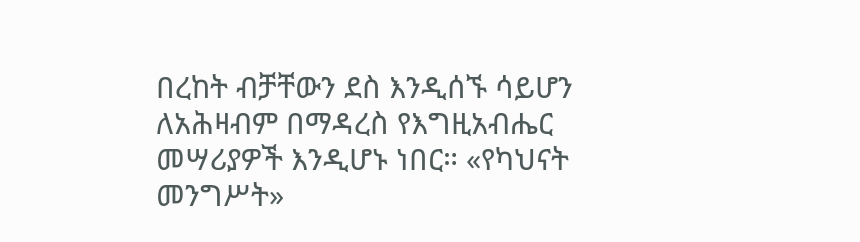በረከት ብቻቸውን ደስ እንዲሰኙ ሳይሆን ለአሕዛብም በማዳረስ የእግዚአብሔር መሣሪያዎች እንዲሆኑ ነበር። «የካህናት መንግሥት»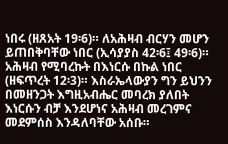ነበሩ (ዘጸአት 19፡6)። ለአሕዛብ ብርሃን መሆን ይጠበቅባቸው ነበር (ኢሳያያስ 42፡6፤ 49፡6)። አሕዛብ የሚባረኩት በእነርሱ በኩል ነበር (ዘፍጥረት 12፡3)። እስራኤላውያን ግን ይህንን በመዘንጋት እግዚአብሔር መባረክ ያለበት እነርሱን ብቻ እንደሆነና አሕዛብ መረገምና መደምሰስ እንዳለባቸው አሰቡ።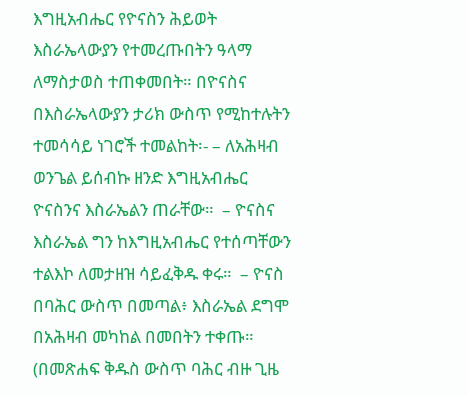እግዚአብሔር የዮናስን ሕይወት እስራኤላውያን የተመረጡበትን ዓላማ ለማስታወስ ተጠቀመበት። በዮናስና በእስራኤላውያን ታሪክ ውስጥ የሚከተሉትን ተመሳሳይ ነገሮች ተመልከት፡- – ለአሕዛብ ወንጌል ይሰብኩ ዘንድ እግዚአብሔር ዮናስንና እስራኤልን ጠራቸው።  – ዮናስና እስራኤል ግን ከእግዚአብሔር የተሰጣቸውን ተልእኮ ለመታዘዝ ሳይፈቅዱ ቀሩ።  – ዮናስ በባሕር ውስጥ በመጣል፥ እስራኤል ደግሞ በአሕዛብ መካከል በመበትን ተቀጡ። (በመጽሐፍ ቅዱስ ውስጥ ባሕር ብዙ ጊዜ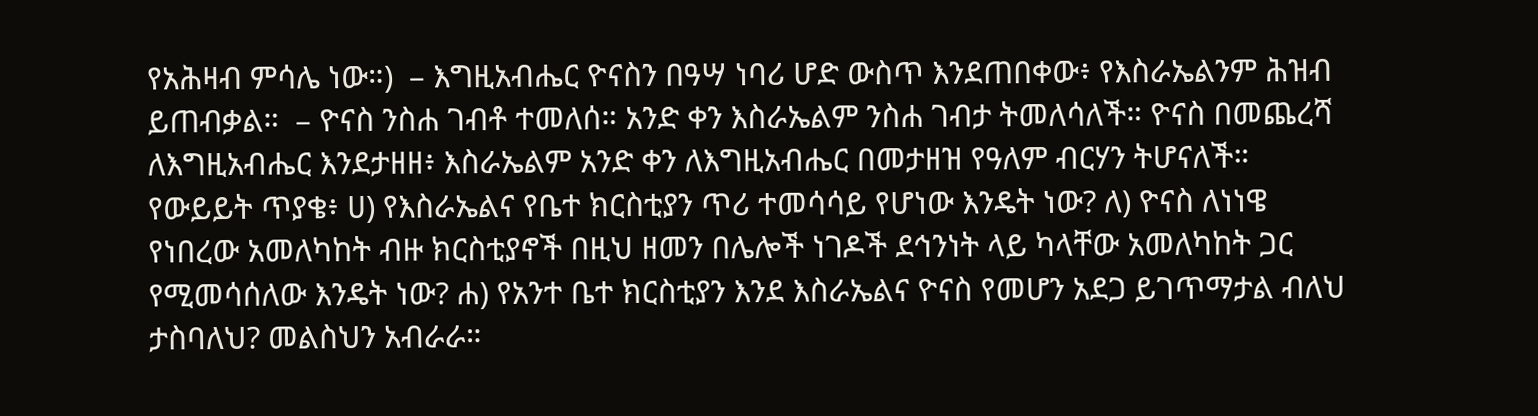የአሕዛብ ምሳሌ ነው።)  – እግዚአብሔር ዮናስን በዓሣ ነባሪ ሆድ ውስጥ እንደጠበቀው፥ የእስራኤልንም ሕዝብ ይጠብቃል።  – ዮናስ ንስሐ ገብቶ ተመለሰ። አንድ ቀን እስራኤልም ንስሐ ገብታ ትመለሳለች። ዮናስ በመጨረሻ ለእግዚአብሔር እንደታዘዘ፥ እስራኤልም አንድ ቀን ለእግዚአብሔር በመታዘዝ የዓለም ብርሃን ትሆናለች። የውይይት ጥያቄ፥ ሀ) የእስራኤልና የቤተ ክርስቲያን ጥሪ ተመሳሳይ የሆነው እንዴት ነው? ለ) ዮናስ ለነነዌ የነበረው አመለካከት ብዙ ክርስቲያኖች በዚህ ዘመን በሌሎች ነገዶች ደኅንነት ላይ ካላቸው አመለካከት ጋር የሚመሳሰለው እንዴት ነው? ሐ) የአንተ ቤተ ክርስቲያን እንደ እስራኤልና ዮናስ የመሆን አደጋ ይገጥማታል ብለህ ታስባለህ? መልስህን አብራራ።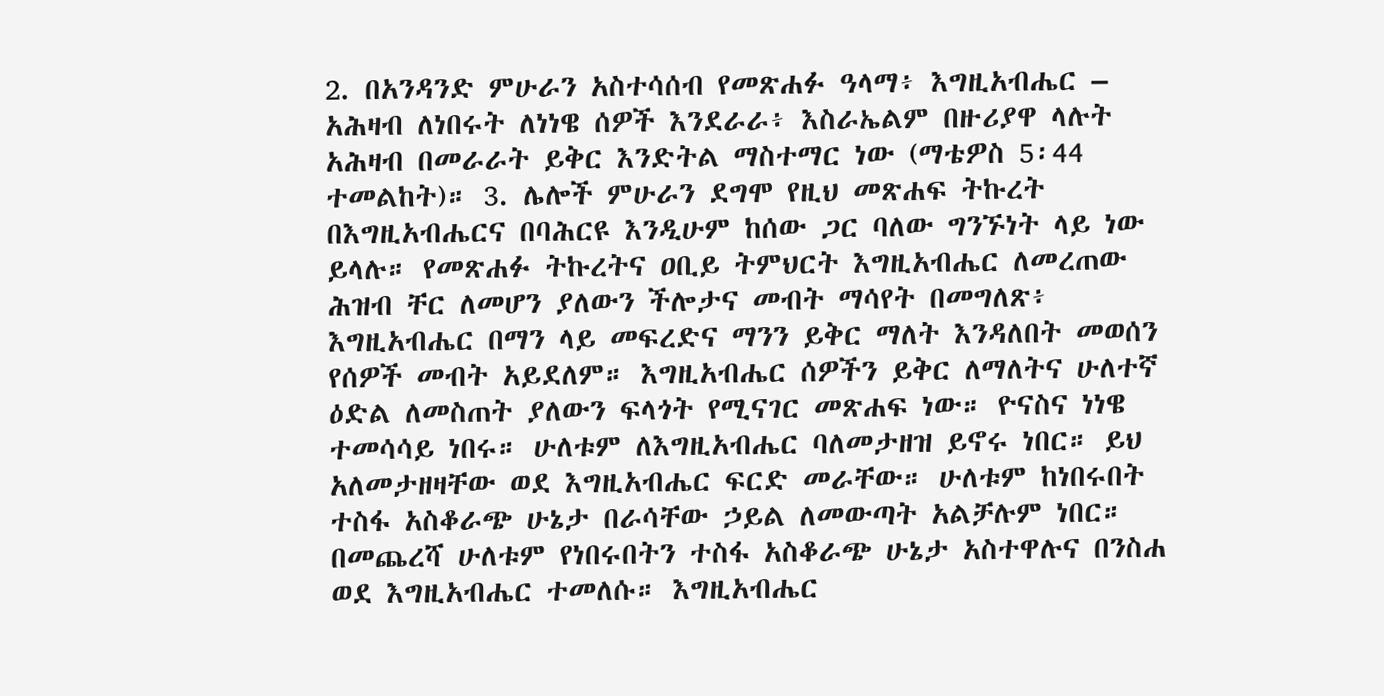2. በአንዳንድ ምሁራን አስተሳሰብ የመጽሐፉ ዓላማ፥ እግዚአብሔር – አሕዛብ ለነበሩት ለነነዌ ሰዎች እንደራራ፥ እስራኤልም በዙሪያዋ ላሉት አሕዛብ በመራራት ይቅር እንድትል ማስተማር ነው (ማቴዎስ 5፡44 ተመልከት)። 3. ሌሎች ምሁራን ደግሞ የዚህ መጽሐፍ ትኩረት በእግዚአብሔርና በባሕርዩ እንዲሁም ከሰው ጋር ባለው ግንኙነት ላይ ነው ይላሉ። የመጽሐፉ ትኩረትና ዐቢይ ትምህርት እግዚአብሔር ለመረጠው ሕዝብ ቸር ለመሆን ያለውን ችሎታና መብት ማሳየት በመግለጽ፥ እግዚአብሔር በማን ላይ መፍረድና ማንን ይቅር ማለት እንዳለበት መወሰን የሰዎች መብት አይደለም። እግዚአብሔር ሰዎችን ይቅር ለማለትና ሁለተኛ ዕድል ለመስጠት ያለውን ፍላጎት የሚናገር መጽሐፍ ነው። ዮናስና ነነዌ ተመሳሳይ ነበሩ። ሁለቱም ለእግዚአብሔር ባለመታዘዝ ይኖሩ ነበር። ይህ አለመታዘዛቸው ወደ እግዚአብሔር ፍርድ መራቸው። ሁለቱም ከነበሩበት ተስፋ አስቆራጭ ሁኔታ በራሳቸው ኃይል ለመውጣት አልቻሉም ነበር። በመጨረሻ ሁለቱም የነበሩበትን ተስፋ አስቆራጭ ሁኔታ አስተዋሉና በንስሐ ወደ እግዚአብሔር ተመለሱ። እግዚአብሔር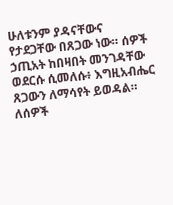ሁለቱንም ያዳናቸውና የታደጋቸው በጸጋው ነው። ሰዎች ኃጢአት ከበዛበት መንገዳቸው ወደርሱ ሲመለሱ፥ እግዚአብሔር ጸጋውን ለማሳየት ይወዳል። ለሰዎች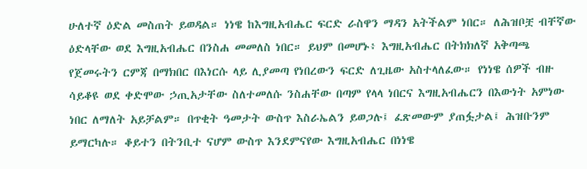ሁለተኛ ዕድል መስጠት ይወዳል። ነነዌ ከእግዚአብሔር ፍርድ ራስዋን ማዳን አትችልም ነበር። ለሕዝቦቿ ብቸኛው ዕድላቸው ወደ እግዚአብሔር በንስሐ መመለስ ነበር። ይህም በመሆኑ፥ እግዚአብሔር በትክክለኛ አቅጣጫ የጀመሩትን ርምጃ በማክበር በእነርሱ ላይ ሊያመጣ የነበረውን ፍርድ ለጊዜው አስተላለፈው። የነነዌ ሰዎች ብዙ ሳይቆዩ ወደ ቀድሞው ኃጢአታቸው ስለተመለሱ ንስሐቸው በጣም የላላ ነበርና እግዚአብሔርን በእውነት አምነው ነበር ለማለት አይቻልም። በጥቂት ዓመታት ውስጥ እስራኤልን ይወጋሉ፤ ፈጽመውም ያጠፏታል፤ ሕዝቡንም ይማርካሉ። ቆይተን በትንቢተ ናሆም ውስጥ እንደምናየው እግዚአብሔር በነነዌ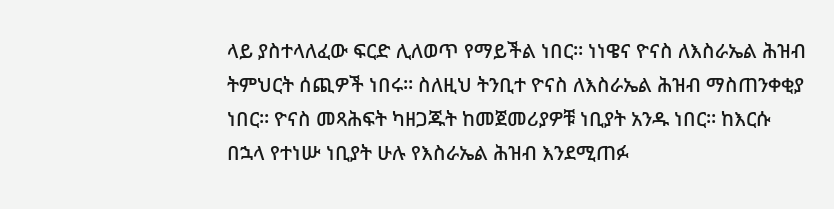ላይ ያስተላለፈው ፍርድ ሊለወጥ የማይችል ነበር። ነነዌና ዮናስ ለእስራኤል ሕዝብ ትምህርት ሰጪዎች ነበሩ። ስለዚህ ትንቢተ ዮናስ ለእስራኤል ሕዝብ ማስጠንቀቂያ ነበር። ዮናስ መጻሕፍት ካዘጋጁት ከመጀመሪያዎቹ ነቢያት አንዱ ነበር። ከእርሱ በኋላ የተነሡ ነቢያት ሁሉ የእስራኤል ሕዝብ እንደሚጠፉ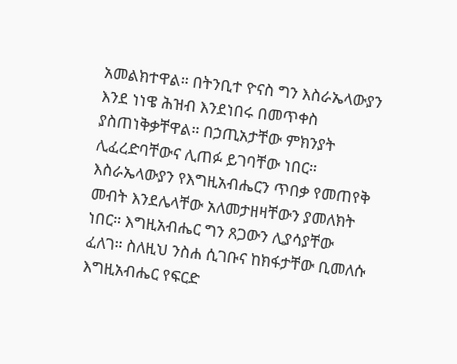አመልክተዋል። በትንቢተ ዮናስ ግን እስራኤላውያን እንደ ነነዌ ሕዝብ እንደነበሩ በመጥቀስ ያስጠነቅቃቸዋል። በኃጢአታቸው ምክንያት ሊፈረድባቸውና ሊጠፉ ይገባቸው ነበር። እስራኤላውያን የእግዚአብሔርን ጥበቃ የመጠየቅ መብት እንደሌላቸው አለመታዘዛቸውን ያመለክት ነበር። እግዚአብሔር ግን ጸጋውን ሊያሳያቸው ፈለገ። ስለዚህ ንስሐ ሲገቡና ከክፋታቸው ቢመለሱ እግዚአብሔር የፍርድ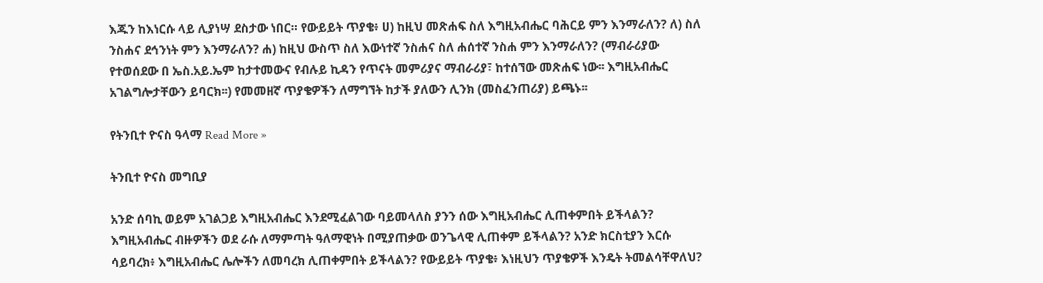እጁን ከእነርሱ ላይ ሊያነሣ ደስታው ነበር። የውይይት ጥያቄ፥ ሀ) ከዚህ መጽሐፍ ስለ እግዚአብሔር ባሕርይ ምን እንማራለን? ለ) ስለ ንስሐና ደኅንነት ምን እንማራለን? ሐ) ከዚህ ውስጥ ስለ እውነተኛ ንስሐና ስለ ሐሰተኛ ንስሐ ምን እንማራለን? (ማብራሪያው የተወሰደው በ ኤስ.አይ.ኤም ከታተመውና የብሉይ ኪዳን የጥናት መምሪያና ማብራሪያ፣ ከተሰኘው መጽሐፍ ነው፡፡ እግዚአብሔር አገልግሎታቸውን ይባርክ፡፡) የመመዘኛ ጥያቄዎችን ለማግኘት ከታች ያለውን ሊንክ (መስፈንጠሪያ) ይጫኑ፡፡

የትንቢተ ዮናስ ዓላማ Read More »

ትንቢተ ዮናስ መግቢያ

አንድ ሰባኪ ወይም አገልጋይ እግዚአብሔር እንደሚፈልገው ባይመላለስ ያንን ሰው እግዚአብሔር ሊጠቀምበት ይችላልን? እግዚአብሔር ብዙዎችን ወደ ራሱ ለማምጣት ዓለማዊነት በሚያጠቃው ወንጌላዊ ሊጠቀም ይችላልን? አንድ ክርስቲያን እርሱ ሳይባረክ፥ እግዚአብሔር ሌሎችን ለመባረክ ሊጠቀምበት ይችላልን? የውይይት ጥያቄ፥ እነዚህን ጥያቄዎች እንዴት ትመልሳቸዋለህ?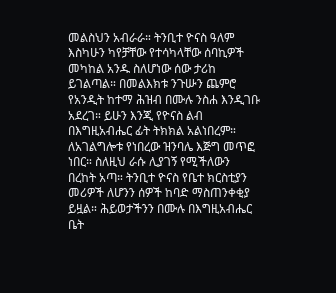መልስህን አብራራ። ትንቢተ ዮናስ ዓለም እስካሁን ካየቻቸው የተሳካላቸው ሰባኪዎች መካከል አንዱ ስለሆነው ሰው ታሪከ ይገልጣል። በመልእክቱ ንጉሡን ጨምሮ የአንዲት ከተማ ሕዝብ በሙሉ ንስሐ እንዲገቡ አደረገ። ይሁን እንጂ የዮናስ ልብ በእግዚአብሔር ፊት ትክክል አልነበረም። ለአገልግሎቱ የነበረው ዝንባሌ እጅግ መጥፎ ነበር። ስለዚህ ራሱ ሊያገኝ የሚችለውን በረከት አጣ። ትንቢተ ዮናስ የቤተ ክርስቲያን መሪዎች ለሆንን ሰዎች ከባድ ማስጠንቀቂያ ይዟል። ሕይወታችንን በሙሉ በእግዚአብሔር ቤት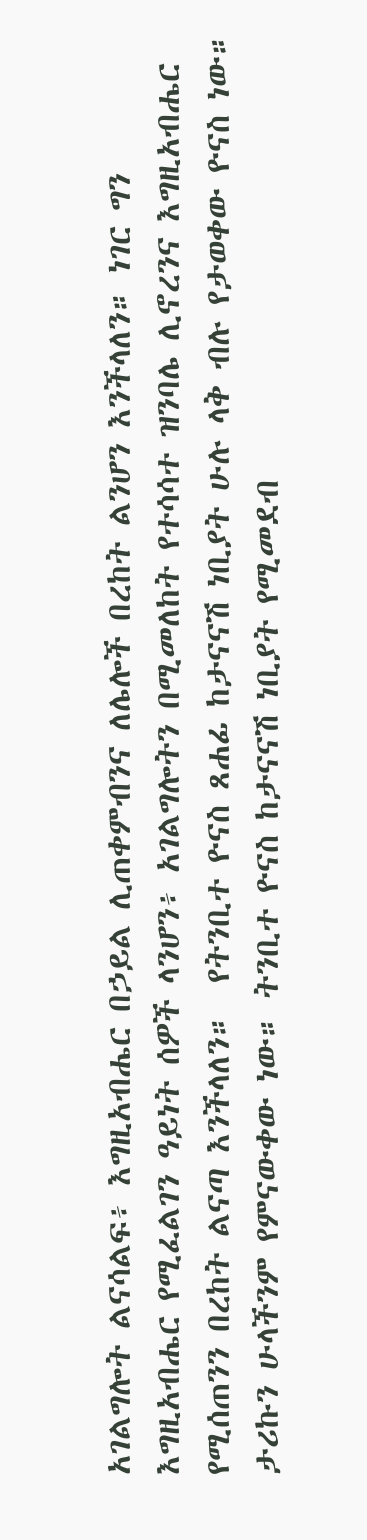አገልግሎት ልናሳልፍ፥ እግዚአብሔር በኃይል ሊጠቀምብንና ለሌሎች በረከት ልንሆን እንችላለን። ነገር ግን እግዚአብሔር የሚፈልገን ዓይነት ሰዎች ላንሆን፥ አገልግሎትን በሚመለከት የተሳሳተ ዝንባሌ ሊኖረንና እግዚአብሔር የሚሰጠንን በረከት ልናጣ እንችላለን።  የትንቢተ ዮናስ ጸሐፊ ከታናናሽ ነቢያት ሁሉ ላቅ ብሉ የታወቀው ዮናስ ነው። ታሪኩን ሁላችንም የምናውቀው ነው። ትንቢተ ዮናስ ከታናናሽ ነቢያት የሚመደብ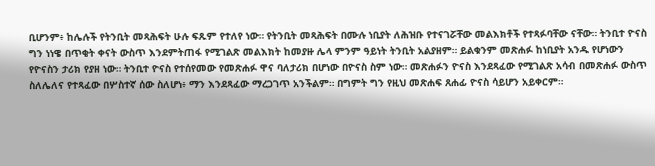ቢሆንም፥ ከሌሉች የትንቢት መጻሕፍት ሁሉ ፍጹም የተለየ ነው። የትንቢት መጻሕፍት በሙሉ ነቢያት ለሕዝቡ የተናገሯቸው መልእክቶች የተጻፉባቸው ናቸው። ትንቢተ ዮናስ ግን ነነዌ በጥቂት ቀናት ውስጥ እንደምትጠፋ የሚገልጽ መልእክት ከመያዙ ሌላ ምንም ዓይነት ትንቢት አልያዘም። ይልቁንም መጽሐፉ ከነቢያት አንዱ የሆነውን የዮናስን ታሪክ የያዘ ነው። ትንቢተ ዮናስ የተሰየመው የመጽሐፉ ዋና ባለታሪክ በሆነው በዮናስ ስም ነው። መጽሐፉን ዮናስ እንደጻፈው የሚገልጽ አሳብ በመጽሐፉ ውስጥ ስለሌለና የተጻፈው በሦስተኛ ሰው ስለሆነ፥ ማን እንደጻፈው ማረጋገጥ አንችልም። በግምት ግን የዚህ መጽሐፍ ጸሐፊ ዮናስ ሳይሆን አይቀርም።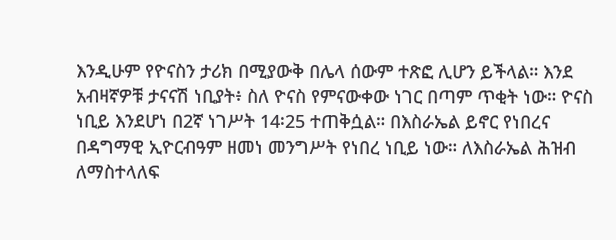እንዲሁም የዮናስን ታሪክ በሚያውቅ በሌላ ሰውም ተጽፎ ሊሆን ይችላል። እንደ አብዛኛዎቹ ታናናሽ ነቢያት፥ ስለ ዮናስ የምናውቀው ነገር በጣም ጥቂት ነው። ዮናስ ነቢይ እንደሆነ በ2ኛ ነገሥት 14፡25 ተጠቅሷል። በእስራኤል ይኖር የነበረና በዳግማዊ ኢዮርብዓም ዘመነ መንግሥት የነበረ ነቢይ ነው። ለእስራኤል ሕዝብ ለማስተላለፍ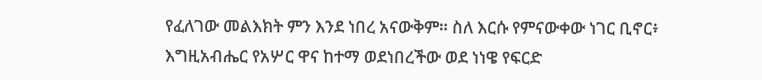የፈለገው መልእክት ምን እንደ ነበረ አናውቅም። ስለ እርሱ የምናውቀው ነገር ቢኖር፥ እግዚአብሔር የአሦር ዋና ከተማ ወደነበረችው ወደ ነነዌ የፍርድ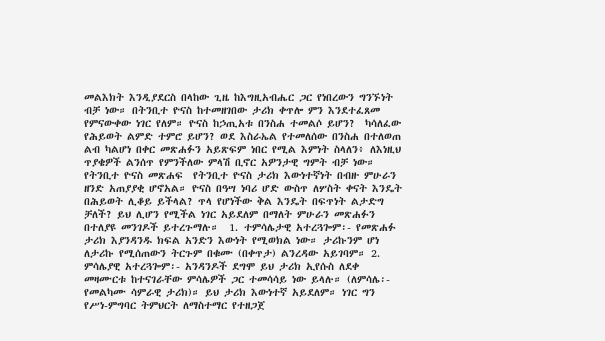መልእክት እንዲያደርስ በላከው ጊዜ ከእግዚአብሔር ጋር የነበረውን ግንኙነት ብቻ ነው። በትንቢተ ዮናስ ከተመዘገበው ታሪክ ቀጥሎ ምን እንደተፈጸመ የምናውቀው ነገር የለም። ዮናስ ከኃጢአቱ በንስሐ ተመልሶ ይሆን?  ካሳለፈው የሕይወት ልምድ ተምሮ ይሆን? ወደ እስራኤል የተመለሰው በንስሐ በተለወጠ ልብ ካልሆነ በቀር መጽሐፉን አይጽፍም ነበር የሚል እምነት ስላለን፥ ለእነዚህ ጥያቄዎች ልንሰጥ የምንችለው ምላሽ ቢኖር አዎንታዊ ግምት ብቻ ነው።  የትንቢተ ዮናስ መጽሐፍ  የትንቢተ ዮናስ ታሪክ እውነተኛነት በብዙ ምሁራን ዘንድ አጠያያቂ ሆኖአል። ዮናስ በዓሣ ነባሪ ሆድ ውስጥ ለሦስት ቀናት እንዴት በሕይወት ሊቆይ ይችላል? ጥላ የሆነችው ቅል እንዴት በፍጥነት ልታድግ ቻለች? ይህ ሊሆን የሚችል ነገር አይደለም በማለት ምሁራን መጽሐፉን በተለያዩ መንገዶች ይተረጉማሉ።  1. ተምሳሌታዊ አተረጓጐም፡- የመጽሐፉ ታሪክ እያንዳንዱ ክፍል አንድን እውነት የሚወክል ነው። ታሪኩንም ሆነ ለታሪኩ የሚሰጠውን ትርጉም በቁሙ (በቀጥታ) ልንረዳው አይገባም። 2. ምሳሌያዊ አተረጓጐም፡- አንዳንዶች ደግሞ ይህ ታሪክ ኢየሱስ ለደቀ መዛሙርቱ ከተናገራቸው ምሳሌዎች ጋር ተመሳሳይ ነው ይላሉ። (ለምሳሌ፡- የመልካሙ ሳምራዊ ታሪክ)። ይህ ታሪክ እውነተኛ አይደለም። ነገር ግን የሥነ-ምግባር ትምህርት ለማስተማር የተዘጋጀ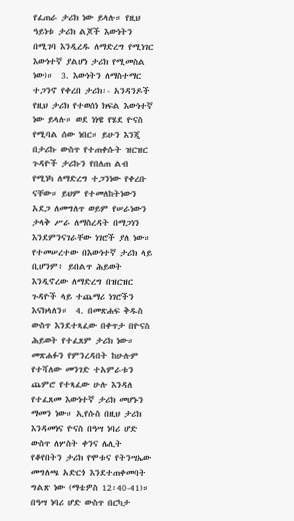የፈጠራ ታሪክ ነው ይላሉ። የዚህ ዓይነቱ ታሪክ ልጆች እውነትን በሚገባ እንዲረዱ ለማድረግ የሚነገር እውነተኛ ያልሆነ ታሪክ የሚመስል ነው)።  3. እውነትን ለማስተማር ተጋንኖ የቀረበ ታሪክ፡- አንዳንዶች የዚህ ታሪክ የተወሰነ ክፍል እውነተኛ ነው ይላሉ። ወደ ነነዌ የሄደ ዮናስ የሚባል ሰው ነበር። ይሁን እንጂ በታሪኩ ውስጥ የተጠቀሱት ዝርዝር ጉዳዮች ታሪኩን የበለጠ ልብ የሚነካ ለማድረግ ተጋንነው የቀረቡ ናቸው። ይህም የተመለከትነውን አደጋ ለመግለጥ ወይም የሠራነውን ታላቅ ሥራ ለማስረዳት በማጋነን እንደምንናገራቸው ነገሮች ያለ ነው። የተመሠረተው በእውነተኛ ታሪክ ላይ ቢሆንም፥ ይበልጥ ሕይወት እንዲኖረው ለማድረግ በዝርዝር ጉዳዮች ላይ ተጨማሪ ነገሮችን እናክላለን።  4. በመጽሐፍ ቅዱስ ውስጥ እንደተጻፈው በቀጥታ በዮናስ ሕይወት የተፈጸም ታሪክ ነው። መጽሐፉን የምንረዳበት ከሁሉም የተሻለው መንገድ ተአምራቱን ጨምሮ የተጻፈው ሁሉ እንዳለ የተፈጸመ እውነተኛ ታሪክ መሆኑን ማመን ነው። ኢየሱስ በዚህ ታሪክ እንዳመነና ዮናስ በዓሣ ነባሪ ሆድ ውስጥ ለሦስት ቀንና ሌሊት የቆየበትን ታሪክ የሞቱና የትንሣኤው መግለጫ አድርጎ እንደተጠቀመባት ግልጽ ነው (ማቴዎስ 12፡40-41)። በዓሣ ነባሪ ሆድ ውስጥ በርካታ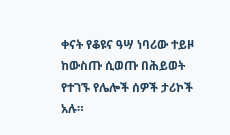ቀናት የቆዩና ዓሣ ነባሪው ተይዞ ከውስጡ ሲወጡ በሕይወት የተገኙ የሌሎች ሰዎች ታሪኮች አሉ።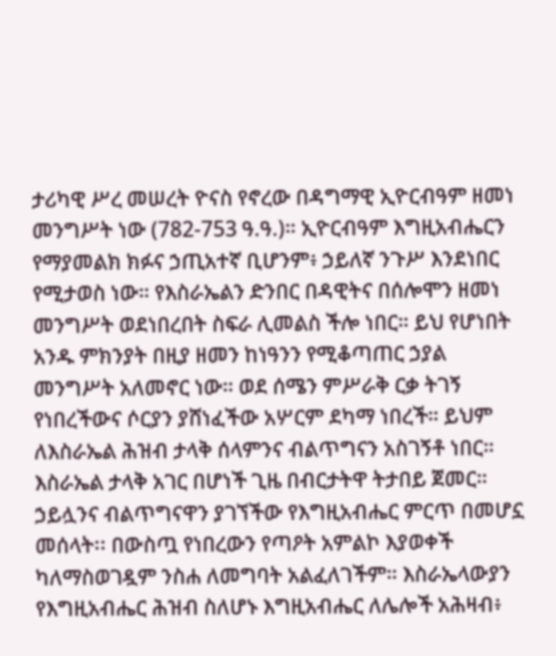ታሪካዊ ሥረ መሠረት ዮናስ የኖረው በዳግማዊ ኢዮርብዓም ዘመነ መንግሥት ነው (782-753 ዓ.ዓ.)። ኢዮርብዓም እግዚአብሔርን የማያመልክ ክፉና ኃጢአተኛ ቢሆንም፥ ኃይለኛ ንጉሥ እንደነበር የሚታወስ ነው። የእስራኤልን ድንበር በዳዊትና በሰሎሞን ዘመነ መንግሥት ወደነበረበት ስፍራ ሊመልስ ችሎ ነበር። ይህ የሆነበት አንዱ ምክንያት በዚያ ዘመን ከነዓንን የሚቆጣጠር ኃያል መንግሥት አለመኖር ነው። ወደ ሰሜን ምሥራቅ ርቃ ትገኝ የነበረችውና ሶርያን ያሸነፈችው አሦርም ደካማ ነበረች። ይህም ለእስራኤል ሕዝብ ታላቅ ሰላምንና ብልጥግናን አስገኝቶ ነበር። እስራኤል ታላቅ አገር በሆነች ጊዜ በብርታትዋ ትታበይ ጀመር። ኃይሏንና ብልጥግናዋን ያገኘችው የእግዚአብሔር ምርጥ በመሆኗ መሰላት፡፡ በውስጧ የነበረውን የጣዖት አምልኮ እያወቀች ካለማስወገዷም ንስሐ ለመግባት አልፈለገችም። እስራኤላውያን የእግዚአብሔር ሕዝብ ስለሆኑ እግዚአብሔር ለሌሎች አሕዛብ፥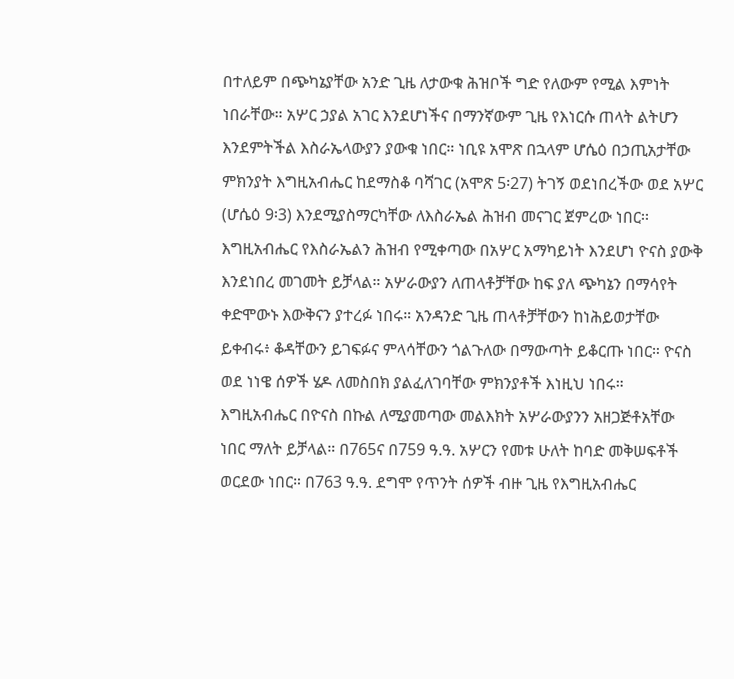በተለይም በጭካኔያቸው አንድ ጊዜ ለታውቁ ሕዝቦች ግድ የለውም የሚል እምነት ነበራቸው። አሦር ኃያል አገር እንደሆነችና በማንኛውም ጊዜ የእነርሱ ጠላት ልትሆን እንደምትችል እስራኤላውያን ያውቁ ነበር። ነቢዩ አሞጽ በኋላም ሆሴዕ በኃጢአታቸው ምክንያት እግዚአብሔር ከደማስቆ ባሻገር (አሞጽ 5፡27) ትገኝ ወደነበረችው ወደ አሦር (ሆሴዕ 9፡3) እንደሚያስማርካቸው ለእስራኤል ሕዝብ መናገር ጀምረው ነበር፡፡ እግዚአብሔር የእስራኤልን ሕዝብ የሚቀጣው በአሦር አማካይነት እንደሆነ ዮናስ ያውቅ እንደነበረ መገመት ይቻላል። አሦራውያን ለጠላቶቻቸው ከፍ ያለ ጭካኔን በማሳየት ቀድሞውኑ እውቅናን ያተረፉ ነበሩ። አንዳንድ ጊዜ ጠላቶቻቸውን ከነሕይወታቸው ይቀብሩ፥ ቆዳቸውን ይገፍፉና ምላሳቸውን ጎልጉለው በማውጣት ይቆርጡ ነበር። ዮናስ ወደ ነነዌ ሰዎች ሄዶ ለመስበክ ያልፈለገባቸው ምክንያቶች እነዚህ ነበሩ። እግዚአብሔር በዮናስ በኩል ለሚያመጣው መልእክት አሦራውያንን አዘጋጅቶአቸው ነበር ማለት ይቻላል። በ765ና በ759 ዓ.ዓ. አሦርን የመቱ ሁለት ከባድ መቅሠፍቶች ወርደው ነበር። በ763 ዓ.ዓ. ደግሞ የጥንት ሰዎች ብዙ ጊዜ የእግዚአብሔር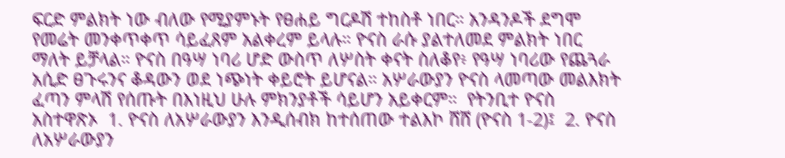ፍርድ ምልክት ነው ብለው የሚያምኑት የፀሐይ ግርዶሽ ተከስቶ ነበር። አንዳንዶች ደግሞ የመሬት መንቀጥቀጥ ሳይፈጸም አልቀረም ይላሉ። ዮናስ ራሱ ያልተለመደ ምልክት ነበር ማለት ይቻላል። ዮናስ በዓሣ ነባሪ ሆድ ውስጥ ለሦስት ቀናት ስለቆየ፥ የዓሣ ነባሪው የጨጓራ አሲድ ፀጉሩንና ቆዳውን ወደ ነጭነት ቀይሮት ይሆናል። አሦራውያን ዮናስ ላመጣው መልእክት ፈጣን ምላሽ የሰጡት በእነዚህ ሁሉ ምክንያቶች ሳይሆን አይቀርም።  የትንቢተ ዮናስ አስተዋጽኦ  1. ዮናስ ለአሦራውያን እንዲሰብክ ከተሰጠው ተልእኮ ሸሸ (ዮናስ 1-2)፤  2. ዮናስ ለአሦራውያን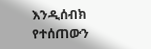እንዲሰብክ የተሰጠውን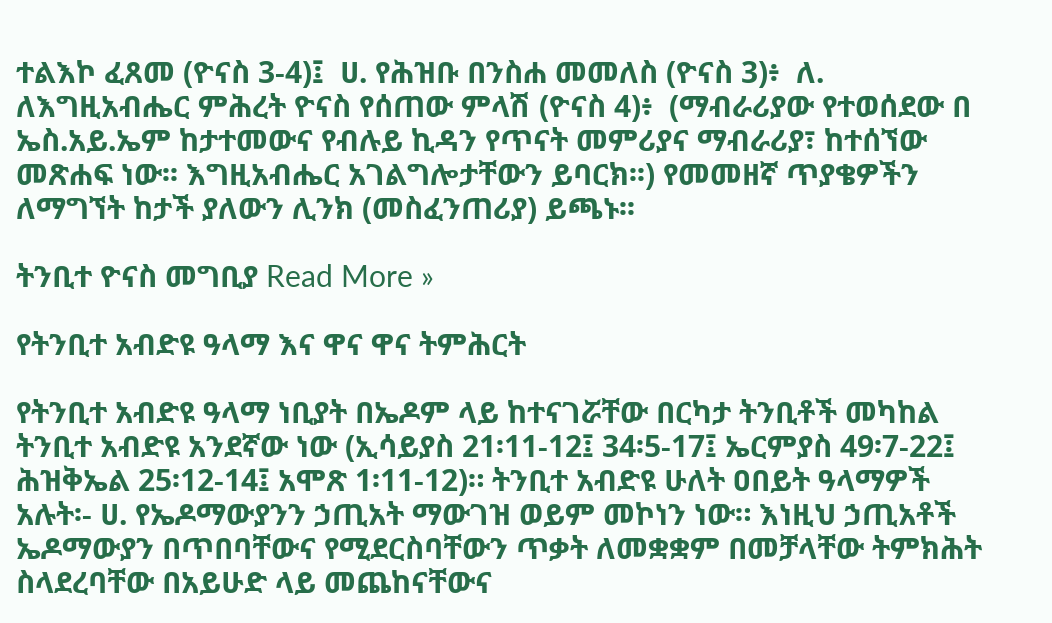ተልእኮ ፈጸመ (ዮናስ 3-4)፤  ሀ. የሕዝቡ በንስሐ መመለስ (ዮናስ 3)፥  ለ. ለእግዚአብሔር ምሕረት ዮናስ የሰጠው ምላሽ (ዮናስ 4)፥  (ማብራሪያው የተወሰደው በ ኤስ.አይ.ኤም ከታተመውና የብሉይ ኪዳን የጥናት መምሪያና ማብራሪያ፣ ከተሰኘው መጽሐፍ ነው፡፡ እግዚአብሔር አገልግሎታቸውን ይባርክ፡፡) የመመዘኛ ጥያቄዎችን ለማግኘት ከታች ያለውን ሊንክ (መስፈንጠሪያ) ይጫኑ፡፡

ትንቢተ ዮናስ መግቢያ Read More »

የትንቢተ አብድዩ ዓላማ እና ዋና ዋና ትምሕርት

የትንቢተ አብድዩ ዓላማ ነቢያት በኤዶም ላይ ከተናገሯቸው በርካታ ትንቢቶች መካከል ትንቢተ አብድዩ አንደኛው ነው (ኢሳይያስ 21፡11-12፤ 34፡5-17፤ ኤርምያስ 49፡7-22፤ ሕዝቅኤል 25፡12-14፤ አሞጽ 1፡11-12)። ትንቢተ አብድዩ ሁለት ዐበይት ዓላማዎች አሉት፡- ሀ. የኤዶማውያንን ኃጢአት ማውገዝ ወይም መኮነን ነው። እነዚህ ኃጢአቶች ኤዶማውያን በጥበባቸውና የሚደርስባቸውን ጥቃት ለመቋቋም በመቻላቸው ትምክሕት ስላደረባቸው በአይሁድ ላይ መጨከናቸውና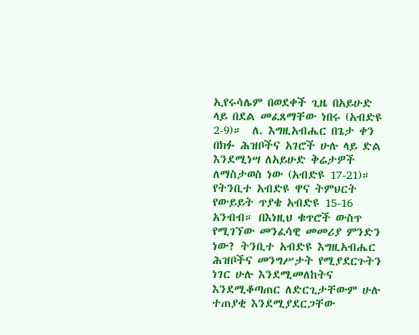ኢየሩሳሌም በወደቀች ጊዜ በአይሁድ ላይ በደል መፈጸማቸው ነበሩ (አብድዩ 2-9)።  ለ. እግዚአብሔር በጌታ ቀን በክፉ ሕዝቦችና አገሮች ሁሉ ላይ ድል እንደሚነሣ ለአይሁድ ቅሬታዎች ለማስታወስ ነው (አብድዩ 17-21)።  የትንቢተ አብድዩ ዋና ትምህርት የውይይት ጥያቄ አብድዩ 15-16 አንብብ። በእነዚህ ቁጥሮች ውስጥ የሚገኘው መንፈሳዊ መመሪያ ምንድን ነው? ትንቢተ አብድዩ እግዚአብሔር ሕዝቦችና መንግሥታት የሚያደርጉትን ነገር ሁሉ እንደሚመለከትና እንደሚቆጣጠር ለድርጊታቸውም ሁሉ ተጠያቂ እንደሚያደርጋቸው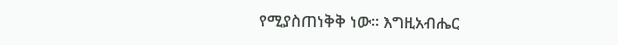የሚያስጠነቅቅ ነው። እግዚአብሔር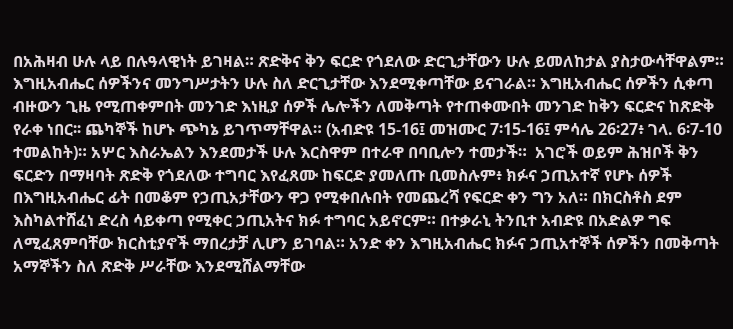በአሕዛብ ሁሉ ላይ በሉዓላዊነት ይገዛል። ጽድቅና ቅን ፍርድ የጎደለው ድርጊታቸውን ሁሉ ይመለከታል ያስታውሳቸዋልም። እግዚአብሔር ሰዎችንና መንግሥታትን ሁሉ ስለ ድርጊታቸው እንደሚቀጣቸው ይናገራል። እግዚአብሔር ሰዎችን ሲቀጣ ብዙውን ጊዜ የሚጠቀምበት መንገድ እነዚያ ሰዎች ሌሎችን ለመቅጣት የተጠቀሙበት መንገድ ከቅን ፍርድና ከጽድቅ የራቀ ነበር፡፡ ጨካኞች ከሆኑ ጭካኔ ይገጥማቸዋል። (አብድዩ 15-16፤ መዝሙር 7፡15-16፤ ምሳሌ 26፡27፥ ገላ. 6፡7-10 ተመልከት)። አሦር እስራኤልን እንደመታች ሁሉ እርስዋም በተራዋ በባቢሎን ተመታች።  አገሮች ወይም ሕዝቦች ቅን ፍርድን በማዛባት ጽድቅ የጎደለው ተግባር እየፈጸሙ ከፍርድ ያመለጡ ቢመስሉም፥ ክፉና ኃጢአተኛ የሆኑ ሰዎች በእግዚአብሔር ፊት በመቆም የኃጢአታቸውን ዋጋ የሚቀበሉበት የመጨረሻ የፍርድ ቀን ግን አለ። በክርስቶስ ደም እስካልተሸፈነ ድረስ ሳይቀጣ የሚቀር ኃጢአትና ክፉ ተግባር አይኖርም። በተቃራኒ ትንቢተ አብድዩ በአድልዎ ግፍ ለሚፈጸምባቸው ክርስቲያኖች ማበረታቻ ሊሆን ይገባል። አንድ ቀን እግዚአብሔር ክፉና ኃጢአተኞች ሰዎችን በመቅጣት አማኞችን ስለ ጽድቅ ሥራቸው እንደሚሸልማቸው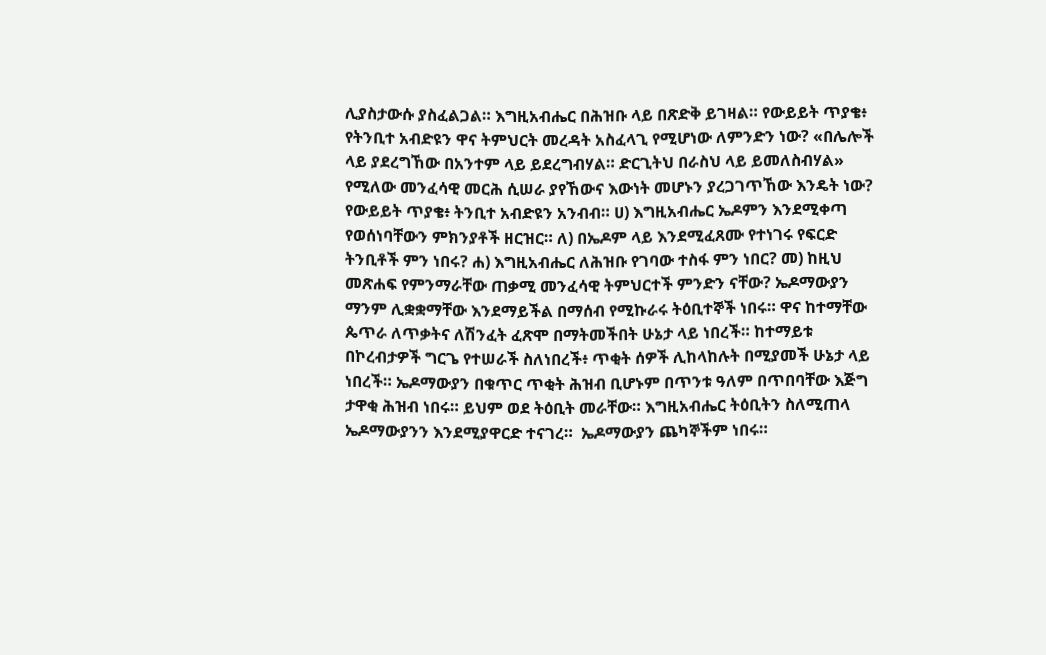ሊያስታውሱ ያስፈልጋል። እግዚአብሔር በሕዝቡ ላይ በጽድቅ ይገዛል። የውይይት ጥያቄ፥ የትንቢተ አብድዩን ዋና ትምህርት መረዳት አስፈላጊ የሚሆነው ለምንድን ነው? «በሌሎች ላይ ያደረግኸው በአንተም ላይ ይደረግብሃል። ድርጊትህ በራስህ ላይ ይመለስብሃል» የሚለው መንፈሳዊ መርሕ ሲሠራ ያየኸውና እውነት መሆኑን ያረጋገጥኸው እንዴት ነው?  የውይይት ጥያቄ፥ ትንቢተ አብድዩን አንብብ። ሀ) እግዚአብሔር ኤዶምን እንደሚቀጣ የወሰነባቸውን ምክንያቶች ዘርዝር። ለ) በኤዶም ላይ እንደሚፈጸሙ የተነገሩ የፍርድ ትንቢቶች ምን ነበሩ? ሐ) እግዚአብሔር ለሕዝቡ የገባው ተስፋ ምን ነበር? መ) ከዚህ መጽሐፍ የምንማራቸው ጠቃሚ መንፈሳዊ ትምህርተች ምንድን ናቸው? ኤዶማውያን ማንም ሊቋቋማቸው እንደማይችል በማሰብ የሚኩራሩ ትዕቢተኞች ነበሩ። ዋና ከተማቸው ጴጥራ ለጥቃትና ለሽንፈት ፈጽሞ በማትመችበት ሁኔታ ላይ ነበረች። ከተማይቱ በኮረብታዎች ግርጌ የተሠራች ስለነበረች፥ ጥቂት ሰዎች ሊከላከሉት በሚያመች ሁኔታ ላይ ነበረች። ኤዶማውያን በቁጥር ጥቂት ሕዝብ ቢሆኑም በጥንቱ ዓለም በጥበባቸው እጅግ ታዋቂ ሕዝብ ነበሩ። ይህም ወደ ትዕቢት መራቸው። እግዚአብሔር ትዕቢትን ስለሚጠላ ኤዶማውያንን እንደሚያዋርድ ተናገረ።  ኤዶማውያን ጨካኞችም ነበሩ።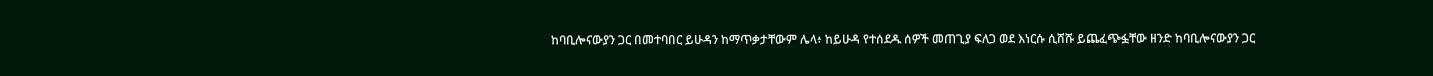ከባቢሎናውያን ጋር በመተባበር ይሁዳን ከማጥቃታቸውም ሌላ፥ ከይሁዳ የተሰደዱ ሰዎች መጠጊያ ፍለጋ ወደ እነርሱ ሲሸሹ ይጨፈጭፏቸው ዘንድ ከባቢሎናውያን ጋር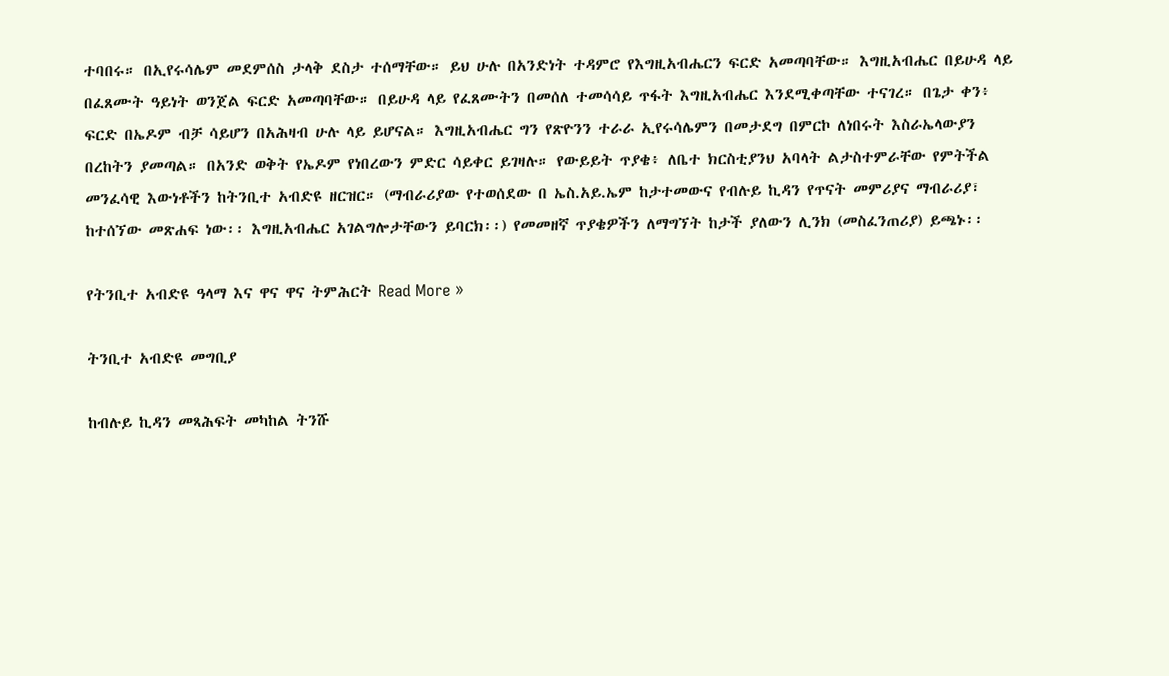ተባበሩ። በኢየሩሳሌም መደምሰስ ታላቅ ደስታ ተሰማቸው። ይህ ሁሉ በአንድነት ተዳምሮ የእግዚአብሔርን ፍርድ አመጣባቸው። እግዚአብሔር በይሁዳ ላይ በፈጸሙት ዓይነት ወንጀል ፍርድ አመጣባቸው። በይሁዳ ላይ የፈጸሙትን በመሰለ ተመሳሳይ ጥፋት እግዚአብሔር እንደሚቀጣቸው ተናገረ። በጌታ ቀን፥ ፍርድ በኤዶም ብቻ ሳይሆን በአሕዛብ ሁሉ ላይ ይሆናል። እግዚአብሔር ግን የጽዮንን ተራራ ኢየሩሳሌምን በመታደግ በምርኮ ለነበሩት እስራኤላውያን በረከትን ያመጣል። በአንድ ወቅት የኤዶም የነበረውን ምድር ሳይቀር ይገዛሉ። የውይይት ጥያቄ፥ ለቤተ ክርስቲያንህ አባላት ልታስተምራቸው የምትችል መንፈሳዊ እውነቶችን ከትንቢተ አብድዩ ዘርዝር። (ማብራሪያው የተወሰደው በ ኤስ.አይ.ኤም ከታተመውና የብሉይ ኪዳን የጥናት መምሪያና ማብራሪያ፣ ከተሰኘው መጽሐፍ ነው፡፡ እግዚአብሔር አገልግሎታቸውን ይባርክ፡፡) የመመዘኛ ጥያቄዎችን ለማግኘት ከታች ያለውን ሊንክ (መስፈንጠሪያ) ይጫኑ፡፡

የትንቢተ አብድዩ ዓላማ እና ዋና ዋና ትምሕርት Read More »

ትንቢተ አብድዩ መግቢያ

ከብሉይ ኪዳን መጻሕፍት መካከል ትንሹ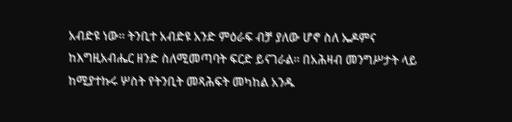አብድዩ ነው። ትንቢተ አብድዩ አንድ ምዕራፍ ብቻ ያለው ሆኖ ስለ ኤዶምና ከእግዚአብሔር ዘንድ ስለሚመጣባት ፍርድ ይናገራል። በአሕዛብ መንግሥታት ላይ ከሚያተኩሩ ሦስት የትንቢት መጻሕፍት መካከል አንዱ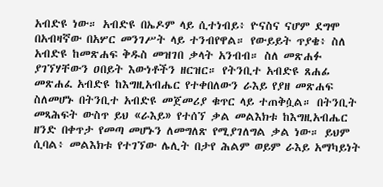አብድዩ ነው። አብድዩ በኤዶም ላይ ሲተነብይ፥ ዮናስና ናሆም ደግሞ በአብዛኛው በአሦር መንገሥት ላይ ተንብየዋል። የውይይት ጥያቄ፥ ስለ አብድዩ ከመጽሐፍ ቅዱስ መዝገበ ቃላት አንብብ። ስለ መጽሐፉ ያገኘሃቸውን ዐበይት እውነቶችን ዘርዝር። የትንቢተ አብድዩ ጸሐፊ መጽሐፈ አብድዩ ከእግዚአብሔር የተቀበለውን ራእይ የያዘ መጽሐፍ ስለመሆኑ በትንቢተ አብድዩ መጀመሪያ ቁጥር ላይ ተጠቅሷል። በትንቢት መጻሕፍት ውስጥ ይህ «ራእይ» የተሰኘ ቃል መልእክቱ ከእግዚአብሔር ዘንድ በቀጥታ የመጣ መሆኑን ለመግለጽ የሚያገለግል ቃል ነው። ይህም ሲባል፥ መልእክቱ የተገኘው ሌሊት በታየ ሕልም ወይም ራእይ አማካይነት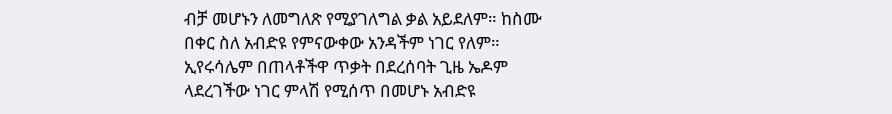ብቻ መሆኑን ለመግለጽ የሚያገለግል ቃል አይደለም። ከስሙ በቀር ስለ አብድዩ የምናውቀው አንዳችም ነገር የለም። ኢየሩሳሌም በጠላቶችዋ ጥቃት በደረሰባት ጊዜ ኤዶም ላደረገችው ነገር ምላሽ የሚሰጥ በመሆኑ አብድዩ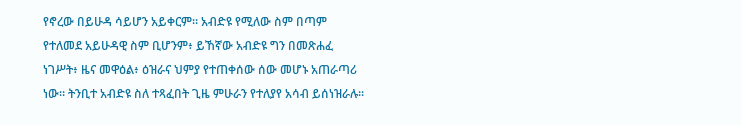የኖረው በይሁዳ ሳይሆን አይቀርም። አብድዩ የሚለው ስም በጣም የተለመደ አይሁዳዊ ስም ቢሆንም፥ ይኸኛው አብድዩ ግን በመጽሐፈ ነገሥት፥ ዜና መዋዕል፥ ዕዝራና ህምያ የተጠቀሰው ሰው መሆኑ አጠራጣሪ ነው። ትንቢተ አብድዩ ስለ ተጻፈበት ጊዜ ምሁራን የተለያየ አሳብ ይሰነዝራሉ።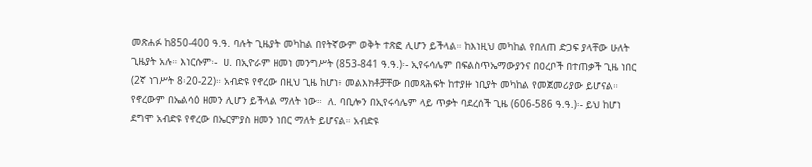መጽሐፉ ከ850-400 ዓ.ዓ. ባሉት ጊዜያት መካከል በየትኛውም ወቅት ተጽፎ ሊሆን ይችላል። ከእነዚህ መካከል የበለጠ ድጋፍ ያላቸው ሁለት ጊዜያት አሉ። እነርሱም፡-  ሀ. በኢዮራም ዘመነ መንግሥት (853-841 ዓ.ዓ.)፡- ኢየሩሳሌም በፍልስጥኤማውያንና በዐረቦች በተጠቃች ጊዜ ነበር (2ኛ ነገሥት 8፡20-22)። አብድዩ የኖረው በዚህ ጊዜ ከሆነ፥ መልእክቶቻቸው በመጻሕፍት ከተያዙ ነቢያት መካከል የመጀመሪያው ይሆናል። የኖረውም በኤልሳዕ ዘመን ሊሆን ይችላል ማለት ነው።  ለ. ባቢሎን በኢየሩሳሌም ላይ ጥቃት ባደረሰች ጊዜ (606-586 ዓ.ዓ.)፡- ይህ ከሆነ ደግሞ አብድዩ የኖረው በኤርምያስ ዘመን ነበር ማለት ይሆናል። አብድዩ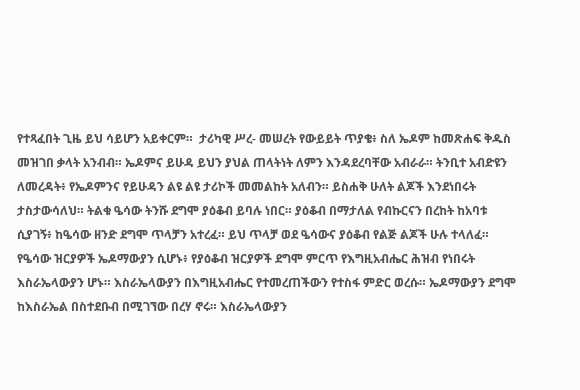የተጻፈበት ጊዜ ይህ ሳይሆን አይቀርም።  ታሪካዊ ሥረ- መሠረት የውይይት ጥያቄ፥ ስለ ኤዶም ከመጽሐፍ ቅዱስ መዝገበ ቃላት አንብብ። ኤዶምና ይሁዳ ይህን ያህል ጠላትነት ለምን እንዳደረባቸው አብራራ። ትንቢተ አብድዩን ለመረዳት፥ የኤዶምንና የይሁዳን ልዩ ልዩ ታሪኮች መመልከት አለብን። ይስሐቅ ሁለት ልጆች እንደነበሩት ታስታውሳለህ። ትልቁ ዔሳው ትንሹ ደግሞ ያዕቆብ ይባሉ ነበር። ያዕቆብ በማታለል የብኩርናን በረከት ከአባቱ ሲያገኝ፥ ከዔሳው ዘንድ ደግሞ ጥላቻን አተረፈ። ይህ ጥላቻ ወደ ዔሳውና ያዕቆብ የልጅ ልጆች ሁሉ ተላለፈ። የዔሳው ዝርያዎች ኤዶማውያን ሲሆኑ፥ የያዕቆብ ዝርያዎች ደግሞ ምርጥ የእግዚአብሔር ሕዝብ የነበሩት እስራኤላውያን ሆኑ። እስራኤላውያን በእግዚአብሔር የተመረጠችውን የተስፋ ምድር ወረሱ። ኤዶማውያን ደግሞ ከእስራኤል በስተደቡብ በሚገኘው በረሃ ኖሩ። እስራኤላውያን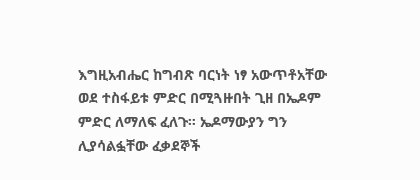እግዚአብሔር ከግብጽ ባርነት ነፃ አውጥቶአቸው ወደ ተስፋይቱ ምድር በሚጓዙበት ጊዘ በኤዶም ምድር ለማለፍ ፈለጉ። ኤዶማውያን ግን ሊያሳልፏቸው ፈቃደኞች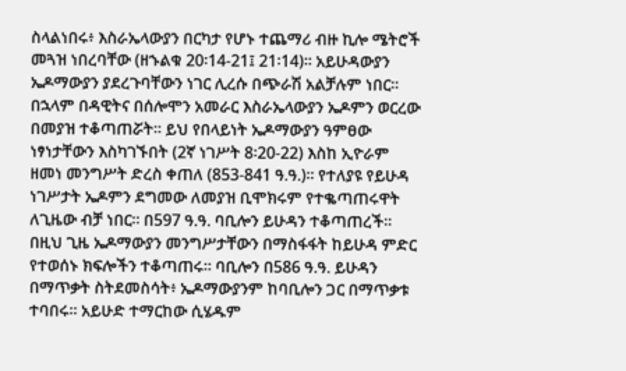ስላልነበሩ፥ እስራኤላውያን በርካታ የሆኑ ተጨማሪ ብዙ ኪሎ ሜትሮች መጓዝ ነበረባቸው (ዘኁልቁ 20፡14-21፤ 21፡14)። አይሁዳውያን ኤዶማውያን ያደረጉባቸውን ነገር ሊረሱ በጭራሽ አልቻሉም ነበር።  በኋላም በዳዊትና በሰሎሞን አመራር እስራኤላውያን ኤዶምን ወርረው በመያዝ ተቆጣጠሯት። ይህ የበላይነት ኤዶማውያን ዓምፀው ነፃነታቸውን እስካገኙበት (2ኛ ነገሥት 8፡20-22) እስከ ኢዮራም ዘመነ መንግሥት ድረስ ቀጠለ (853-841 ዓ.ዓ.)። የተለያዩ የይሁዳ ነገሥታት ኤዶምን ደግመው ለመያዝ ቢሞክሩም የተቈጣጠሩዋት ለጊዜው ብቻ ነበር። በ597 ዓ.ዓ. ባቢሎን ይሁዳን ተቆጣጠረች። በዚህ ጊዜ ኤዶማውያን መንግሥታቸውን በማስፋፋት ከይሁዳ ምድር የተወሰኑ ክፍሎችን ተቆጣጠሩ። ባቢሎን በ586 ዓ.ዓ. ይሁዳን በማጥቃት ስትደመስሳት፥ ኤዶማውያንም ከባቢሎን ጋር በማጥቃቱ ተባበሩ። አይሁድ ተማርከው ሲሄዱም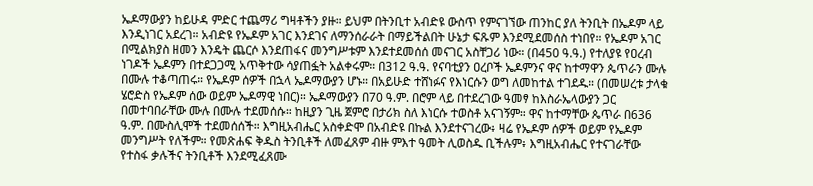ኤዶማውያን ከይሁዳ ምድር ተጨማሪ ግዛቶችን ያዙ። ይህም በትንቢተ አብድዩ ውስጥ የምናገኘው ጠንከር ያለ ትንቢት በኤዶም ላይ እንዲነገር አደረገ። አብድዩ የኤዶም አገር እንደገና ለማንሰራራት በማይችልበት ሁኔታ ፍጹም እንደሚደመሰስ ተነበየ። የኤዶም አገር በሚልክያስ ዘመን እንዴት ጨርሶ እንደጠፋና መንግሥቱም እንደተደመሰሰ መናገር አስቸጋሪ ነው። (በ450 ዓ.ዓ.) የተለያዩ የዐረብ ነገዶች ኤዶምን በተደጋጋሚ አጥቅተው ሳያጠፏት አልቀሩም። በ312 ዓ.ዓ. የናባቲያን ዐረቦች ኤዶምንና ዋና ከተማዋን ጴጥራን ሙሉ በሙሉ ተቆጣጠሩ። የኤዶም ሰዎች በኋላ ኤዶማውያን ሆኑ። በአይሁድ ተሸነፉና የእነርሱን ወግ ለመከተል ተገደዱ። (በመሠረቱ ታላቁ ሄሮድስ የኤዶም ሰው ወይም ኤዶማዊ ነበር)። ኤዶማውያን በ70 ዓ.ም. በሮም ላይ በተደረገው ዓመፃ ከእስራኤላውያን ጋር በመተባበራቸው ሙሉ በሙሉ ተደመሰሱ። ከዚያን ጊዜ ጀምሮ በታሪክ ስለ እነርሱ ተወስቶ አናገኝም። ዋና ከተማቸው ጴጥራ በ636 ዓ.ም. በሙስሊሞች ተደመሰሰች። እግዚአብሔር አስቀድሞ በአብድዩ በኩል እንደተናገረው፥ ዛሬ የኤዶም ሰዎች ወይም የኤዶም መንግሥት የለችም። የመጽሐፍ ቅዱስ ትንቢቶች ለመፈጸም ብዙ ምእተ ዓመት ሊወስዱ ቢችሉም፥ እግዚአብሔር የተናገራቸው የተስፋ ቃሉችና ትንቢቶች እንደሚፈጸሙ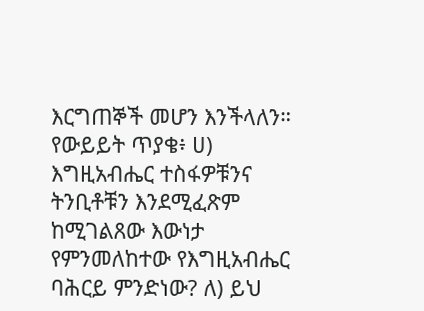እርግጠኞች መሆን እንችላለን። የውይይት ጥያቄ፥ ሀ) እግዚአብሔር ተስፋዎቹንና ትንቢቶቹን እንደሚፈጽም ከሚገልጸው እውነታ የምንመለከተው የእግዚአብሔር ባሕርይ ምንድነው? ለ) ይህ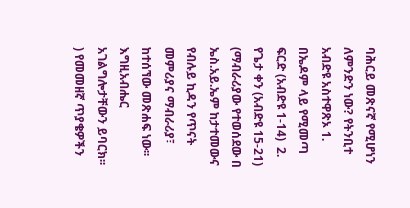ባሕርይ መጽናኛ የሚሆነን ለምንድን ነው? የትንቢተ አብድዩ አስተዋጽኦ 1. በኤዶም ላይ የሚመጣ ፍርድ (አብድዩ 1-14)  2. የጌታ ቀን (አብድዩ 15-21) (ማብራሪያው የተወሰደው በ ኤስ.አይ.ኤም ከታተመውና የብሉይ ኪዳን የጥናት መምሪያና ማብራሪያ፣ ከተሰኘው መጽሐፍ ነው፡፡ እግዚአብሔር አገልግሎታቸውን ይባርክ፡፡) የመመዘኛ ጥያቄዎችን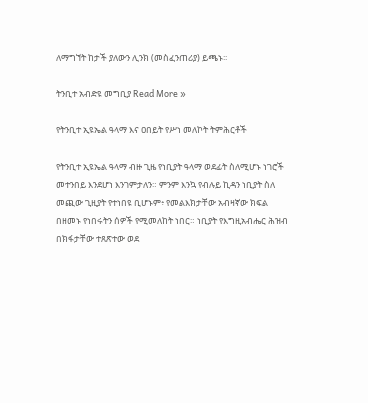ለማግኘት ከታች ያለውን ሊንክ (መስፈንጠሪያ) ይጫኑ፡፡

ትንቢተ አብድዩ መግቢያ Read More »

የትንቢተ ኢዩኤል ዓላማ እና ዐበይት የሥነ መለኮት ትምሕርቶች

የትንቢተ ኢዩኤል ዓላማ ብዙ ጊዜ የነቢያት ዓላማ ወደፊት ስለሚሆኑ ነገሮች መተንበይ እንደሆነ እንገምታለን። ምንም እንኳ የብሉይ ኪዳን ነቢያት ስለ መጪው ጊዚያት የተነበዩ ቢሆኑም፥ የመልእክታቸው አብዛኛው ክፍል በዘመኑ የነበሩትን ሰዎች የሚመለከት ነበር። ነቢያት የእግዚአብሔር ሕዝብ በክፋታቸው ተጸጽተው ወደ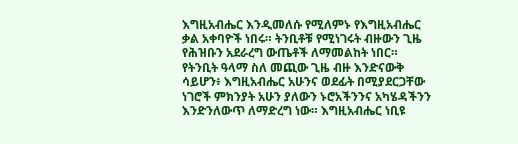እግዚአብሔር እንዲመለሱ የሚለምኑ የእግዚአብሔር ቃል አቀባዮች ነበሩ። ትንቢቶቹ የሚነገሩት ብዙውን ጊዜ የሕዝቡን አደራረግ ውጤቶች ለማመልከት ነበር። የትንቢት ዓላማ ስለ መጪው ጊዜ ብዙ እንድናውቅ ሳይሆን፥ እግዚአብሔር አሁንና ወደፊት በሚያደርጋቸው ነገሮች ምክንያት አሁን ያለውን ኑሮአችንንና አካሄዳችንን እንድንለውጥ ለማድረግ ነው። እግዚአብሔር ነቢዩ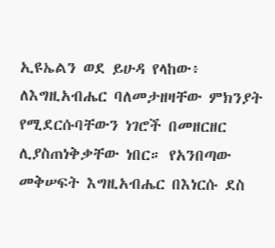ኢዩኤልን ወደ ይሁዳ የላከው፥ ለእግዚአብሔር ባለመታዘዛቸው ምክንያት የሚደርሱባቸውን ነገሮች በመዘርዘር ሊያስጠነቅቃቸው ነበር። የአንበጣው መቅሠፍት እግዚአብሔር በእነርሱ ደስ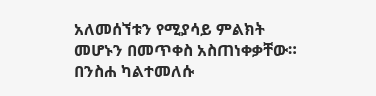አለመሰኘቱን የሚያሳይ ምልክት መሆኑን በመጥቀስ አስጠነቀቃቸው። በንስሐ ካልተመለሱ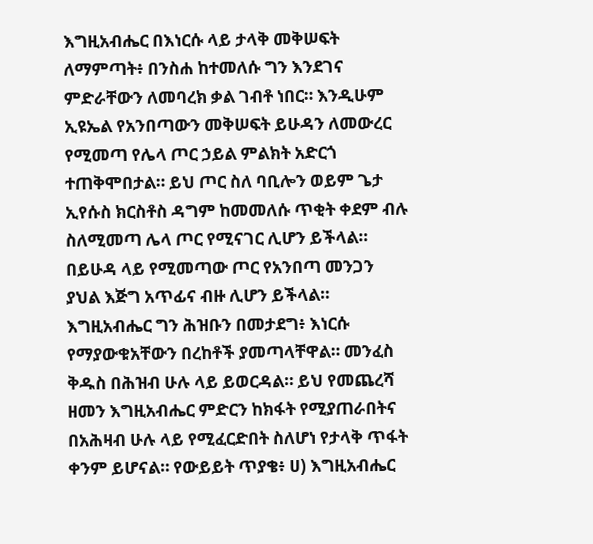እግዚአብሔር በእነርሱ ላይ ታላቅ መቅሠፍት ለማምጣት፥ በንስሐ ከተመለሱ ግን እንደገና ምድራቸውን ለመባረክ ቃል ገብቶ ነበር። እንዲሁም ኢዩኤል የአንበጣውን መቅሠፍት ይሁዳን ለመውረር የሚመጣ የሌላ ጦር ኃይል ምልክት አድርጎ ተጠቅሞበታል። ይህ ጦር ስለ ባቢሎን ወይም ጌታ ኢየሱስ ክርስቶስ ዳግም ከመመለሱ ጥቂት ቀደም ብሉ ስለሚመጣ ሌላ ጦር የሚናገር ሊሆን ይችላል። በይሁዳ ላይ የሚመጣው ጦር የአንበጣ መንጋን ያህል እጅግ አጥፊና ብዙ ሊሆን ይችላል። እግዚአብሔር ግን ሕዝቡን በመታደግ፥ እነርሱ የማያውቁአቸውን በረከቶች ያመጣላቸዋል። መንፈስ ቅዱስ በሕዝብ ሁሉ ላይ ይወርዳል። ይህ የመጨረሻ ዘመን እግዚአብሔር ምድርን ከክፋት የሚያጠራበትና በአሕዛብ ሁሉ ላይ የሚፈርድበት ስለሆነ የታላቅ ጥፋት ቀንም ይሆናል። የውይይት ጥያቄ፥ ሀ) እግዚአብሔር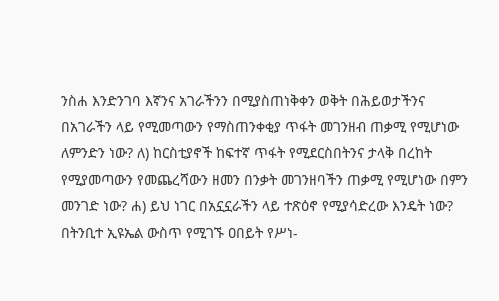ንስሐ እንድንገባ እኛንና አገራችንን በሚያስጠነቅቀን ወቅት በሕይወታችንና በአገራችን ላይ የሚመጣውን የማስጠንቀቂያ ጥፋት መገንዘብ ጠቃሚ የሚሆነው ለምንድን ነው? ለ) ከርስቲያኖች ከፍተኛ ጥፋት የሚደርስበትንና ታላቅ በረከት የሚያመጣውን የመጨረሻውን ዘመን በንቃት መገንዘባችን ጠቃሚ የሚሆነው በምን መንገድ ነው? ሐ) ይህ ነገር በአኗኗራችን ላይ ተጽዕኖ የሚያሳድረው እንዴት ነው? በትንቢተ ኢዩኤል ውስጥ የሚገኙ ዐበይት የሥነ-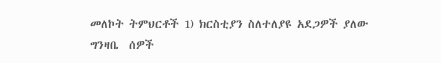መለኮት ትምህርቶች 1) ክርስቲያን ስለተለያዩ አደጋዎች ያለው ግንዛቤ  ሰዎች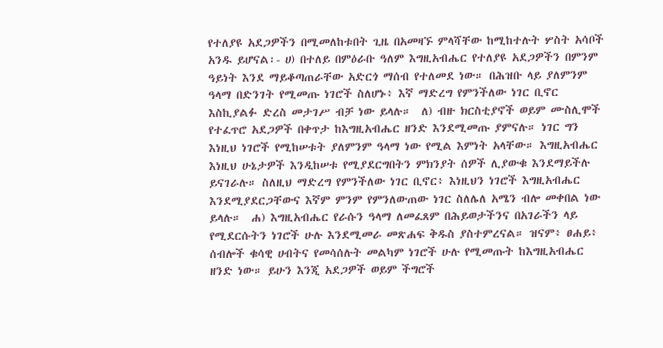የተለያዩ አደጋዎችን በሚመለከቱበት ጊዜ በአመዛኙ ምላሻቸው ከሚከተሉት ሦስት አሳቦች አንዱ ይሆናል፡- ሀ) በተለይ በምዕራቡ ዓለም እግዚአብሔር የተለያዩ አደጋዎችን በምንም ዓይነት እንደ ማይቆጣጠራቸው አድርጎ ማሰብ የተለመደ ነው። በሕዝቡ ላይ ያለምንም ዓላማ በድንገት የሚመጡ ነገሮች ስለሆኑ፥ እኛ ማድረግ የምንችለው ነገር ቢኖር እስኪያልፉ ድረስ መታገሥ ብቻ ነው ይላሉ።  ለ) ብዙ ክርስቲያኖች ወይም ሙስሊሞች የተፈጥሮ አደጋዎች በቀጥታ ከእግዚአብሔር ዘንድ እንደሚመጡ ያምናሉ። ነገር ግን እነዚህ ነገሮች የሚከሠቱት ያለምንም ዓላማ ነው የሚል እምነት አላቸው። እግዚአብሔር እነዚህ ሁኔታዎች እንዲከሠቱ የሚያደርግበትን ምክንያት ሰዎች ሊያውቁ እንደማይችሉ ይናገራሉ። ስለዚህ ማድረግ የምንችለው ነገር ቢኖር፥ እነዚህን ነገሮች እግዚአብሔር እንደሚያደርጋቸውና እኛም ምንም የምንለውጠው ነገር ስለሌለ አሜን ብሎ መቀበል ነው ይላሉ።  ሐ) እግዚአብሔር የራሱን ዓላማ ለመፈጸም በሕይወታችንና በአገራችን ላይ የሚደርሱትን ነገሮች ሁሉ እንደሚመራ መጽሐፍ ቅዱስ ያስተምረናል። ዝናም፥ ፀሐይ፥ ሰብሎች ቁሳዊ ሀብትና የመሳሰሉት መልካም ነገሮች ሁሉ የሚመጡት ከእግዚአብሔር ዘንድ ነው። ይሁን እንጂ አደጋዎች ወይም ችግሮች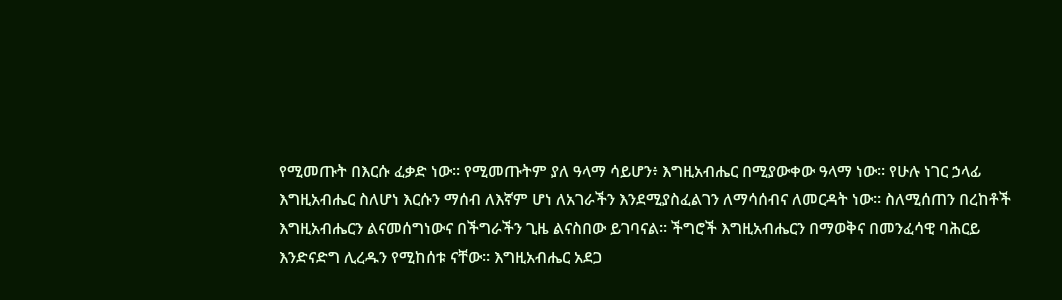የሚመጡት በእርሱ ፈቃድ ነው። የሚመጡትም ያለ ዓላማ ሳይሆን፥ እግዚአብሔር በሚያውቀው ዓላማ ነው። የሁሉ ነገር ኃላፊ እግዚአብሔር ስለሆነ እርሱን ማሰብ ለእኛም ሆነ ለአገራችን እንደሚያስፈልገን ለማሳሰብና ለመርዳት ነው። ስለሚሰጠን በረከቶች እግዚአብሔርን ልናመሰግነውና በችግራችን ጊዜ ልናስበው ይገባናል። ችግሮች እግዚአብሔርን በማወቅና በመንፈሳዊ ባሕርይ እንድናድግ ሊረዱን የሚከሰቱ ናቸው። እግዚአብሔር አደጋ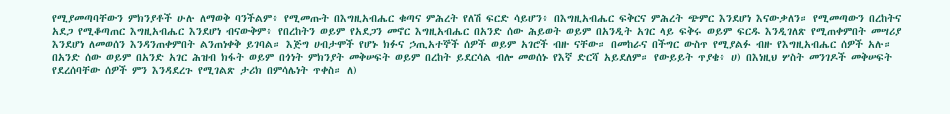የሚያመጣባቸውን ምክንያቶች ሁሉ ለማወቅ ባንችልም፥ የሚመጡት በእግዚአብሔር ቁጣና ምሕረት የለሽ ፍርድ ሳይሆን፥ በእግዚአብሔር ፍቅርና ምሕረት ጭምር እንደሆነ እናውቃለን። የሚመጣውን በረከትና አደጋ የሚቆጣጠር እግዚአብሔር እንደሆነ ብናውቅም፥ የበረከትን ወይም የአደጋን መኖር እግዚአብሔር በአንድ ሰው ሕይወት ወይም በአንዲት አገር ላይ ፍቅሩ ወይም ፍርዱ እንዲገለጽ የሚጠቀምበት መሣሪያ እንደሆነ ለመወሰን እንዳንጠቀምበት ልንጠነቀቅ ይገባል። እጅግ ሀብታሞች የሆኑ ክፉና ኃጢአተኞች ሰዎች ወይም አገሮች ብዙ ናቸው። በመከራና በችግር ውስጥ የሚያልፉ ብዙ የእግዚአብሔር ሰዎች አሉ። በአንድ ሰው ወይም በአንድ አገር ሕዝብ ክፋት ወይም በጎነት ምክንያት መቅሠፍት ወይም በረከት ይደርሳል ብሎ መወሰኑ የእኛ ድርሻ አይደለም። የውይይት ጥያቄ፥ ሀ) በእነዚህ ሦስት መንገዶች መቅሠፍት የደረሰባቸው ሰዎች ምን እንዳደረጉ የሚገልጽ ታሪክ በምሳሌነት ጥቀስ። ለ)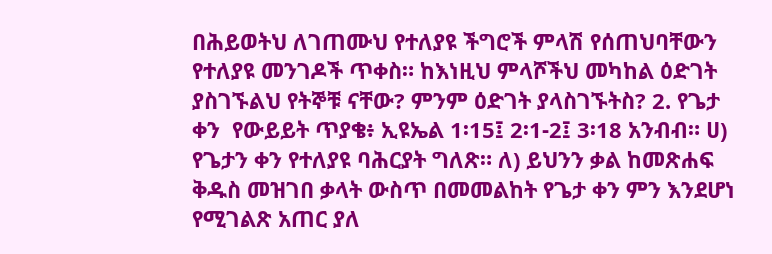በሕይወትህ ለገጠሙህ የተለያዩ ችግሮች ምላሽ የሰጠህባቸውን የተለያዩ መንገዶች ጥቀስ። ከእነዚህ ምላሾችህ መካከል ዕድገት ያስገኙልህ የትኞቹ ናቸው? ምንም ዕድገት ያላስገኙትስ? 2. የጌታ ቀን  የውይይት ጥያቄ፥ ኢዩኤል 1፡15፤ 2፡1-2፤ 3፡18 አንብብ። ሀ) የጌታን ቀን የተለያዩ ባሕርያት ግለጽ። ለ) ይህንን ቃል ከመጽሐፍ ቅዱስ መዝገበ ቃላት ውስጥ በመመልከት የጌታ ቀን ምን እንደሆነ የሚገልጽ አጠር ያለ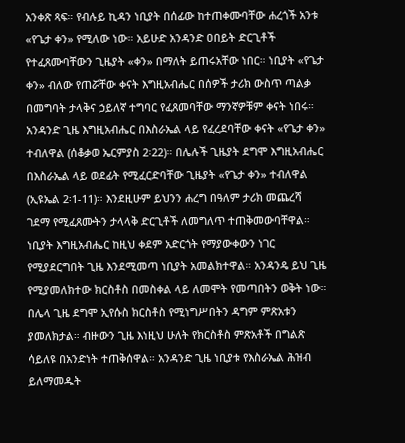አንቀጽ ጻፍ። የብሉይ ኪዳን ነቢያት በሰፊው ከተጠቀሙባቸው ሐረጎች አንቱ «የጌታ ቀን» የሚለው ነው። አይሁድ አንዳንድ ዐበይት ድርጊቶች የተፈጸሙባቸውን ጊዜያት «ቀን» በማለት ይጠሩአቸው ነበር። ነቢያት «የጌታ ቀን» ብለው የጠሯቸው ቀናት እግዚአብሔር በሰዎች ታሪክ ውስጥ ጣልቃ በመግባት ታላቅና ኃይለኛ ተግባር የፈጸመባቸው ማንኛዎቹም ቀናት ነበሩ። አንዳንድ ጊዜ እግዚአብሔር በእስራኤል ላይ የፈረደባቸው ቀናት «የጌታ ቀን» ተብለዋል (ሰቆቃወ ኤርምያስ 2፡22)። በሌሉች ጊዜያት ደግሞ እግዚአብሔር በእስራኤል ላይ ወደፊት የሚፈርድባቸው ጊዜያት «የጌታ ቀን» ተብለዋል (ኢዩኤል 2፡1-11)። እንደዚሁም ይህንን ሐረግ በዓለም ታሪክ መጨረሻ ገደማ የሚፈጸሙትን ታላላቅ ድርጊቶች ለመግለጥ ተጠቅመውባቸዋል። ነቢያት እግዚአብሔር ከዚህ ቀደም አድርጎት የማያውቀውን ነገር የሚያደርግበት ጊዜ እንደሚመጣ ነቢያት አመልክተዋል። አንዳንዴ ይህ ጊዜ የሚያመለክተው ክርስቶስ በመስቀል ላይ ለመሞት የመጣበትን ወቅት ነው። በሌላ ጊዜ ደግሞ ኢየሱስ ክርስቶስ የሚነግሥበትን ዳግም ምጽአቱን ያመለክታል። ብዙውን ጊዜ እነዚህ ሁለት የክርስቶስ ምጽአቶች በግልጽ ሳይለዩ በአንድነት ተጠቅሰዋል። አንዳንድ ጊዜ ነቢያቱ የእስራኤል ሕዝብ ይለማመዱት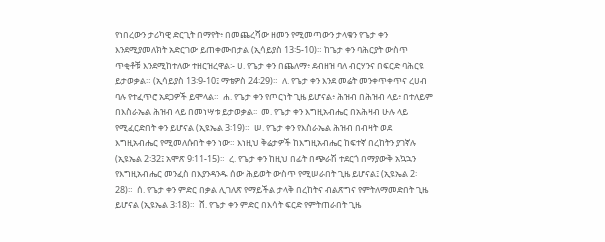የነበረውን ታሪካዊ ድርጊት በማየት፥ በመጨረሻው ዘመን የሚመጣውን ታላቁን የጌታ ቀን እንደሚያመለክት አድርገው ይጠቀሙበታል (ኢሳይያስ 13፡5-10)። ከጌታ ቀን ባሕርያት ውስጥ ጥቂቶቹ እንደሚከተለው ተዘርዝረዋል፡- ሀ. የጌታ ቀን በጨለማ፥ ደብዘዝ ባለ ብርሃንና በፍርድ ባሕርዩ ይታወቃል። (ኢሳይያስ 13፡9-10፤ ማቴዎስ 24፡29)።  ለ. የጌታ ቀን እንደ መሬት መንቀጥቀጥና ረሀብ ባሉ የተፈጥሮ አደጋዎች ይሞላል።  ሐ. የጌታ ቀን የጦርነት ጊዜ ይሆናል፥ ሕዝብ በሕዝብ ላይ፥ በተለይም በእስራኤል ሕዝብ ላይ በመነሣቱ ይታወቃል፡፡  መ. የጌታ ቀን እግዚአብሔር በአሕዛብ ሁሉ ላይ የሚፈርድበት ቀን ይሆናል (ኢዩኤል 3፡19)።  ሠ. የጌታ ቀን የእስራኤል ሕዝብ በብዛት ወደ እግዚአብሔር የሚመለሱበት ቀን ነው። እነዚህ ቅሬታዎች ከእግዚአብሔር ከፍተኛ በረከትን ያገኛሉ (ኢዩኤል 2፡32፤ አሞጽ 9፡11-15)።  ረ. የጌታ ቀን ከዚህ በፊት በጭራሽ ተደርጎ በማያውቅ አኳኋን የእግዚአብሔር መንፈስ በእያንዳንዱ ሰው ሕይወት ውስጥ የሚሠራበት ጊዜ ይሆናል፤ (ኢዩኤል 2፡28)።  ሰ. የጌታ ቀን ምድር በቃል ሊገለጽ የማይችል ታላቅ በረከትና ብልጽግና የምትለማመድበት ጊዜ ይሆናል (ኢዩኤል 3፡18)።  ሸ. የጌታ ቀን ምድር በእሳት ፍርድ የምትጠራበት ጊዜ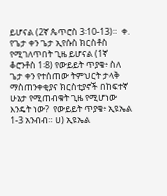ይሆናል (2ኛ ጴጥሮስ 3፡10-13)።  ቀ. የጌታ ቀን ጌታ ኢየሱስ ክርስቶስ የሚገለጥበት ጊዜ ይሆናል (1ኛ ቆሮንቶስ 1፡8) የውይይት ጥያቄ፥ ስለ ጌታ ቀን የተሰጠው ትምህርት ታላቅ ማስጠንቀቂያና ክርስቲያኖች በከፍተኛ ሁኔታ የሚጠብቁት ጊዜ የሚሆነው እንዴት ነው?  የውይይት ጥያቄ፥ ኢዩኤል 1-3 አንብብ። ሀ) ኢዩኤል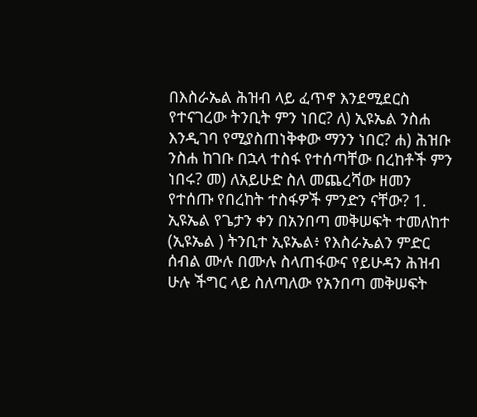በእስራኤል ሕዝብ ላይ ፈጥኖ እንደሚደርስ የተናገረው ትንቢት ምን ነበር? ለ) ኢዩኤል ንስሐ እንዲገባ የሚያስጠነቅቀው ማንን ነበር? ሐ) ሕዝቡ ንስሐ ከገቡ በኋላ ተስፋ የተሰጣቸው በረከቶች ምን ነበሩ? መ) ለአይሁድ ስለ መጨረሻው ዘመን የተሰጡ የበረከት ተስፋዎች ምንድን ናቸው? 1. ኢዩኤል የጌታን ቀን በአንበጣ መቅሠፍት ተመለከተ (ኢዩኤል ) ትንቢተ ኢዩኤል፥ የእስራኤልን ምድር ሰብል ሙሉ በሙሉ ስላጠፋውና የይሁዳን ሕዝብ ሁሉ ችግር ላይ ስለጣለው የአንበጣ መቅሠፍት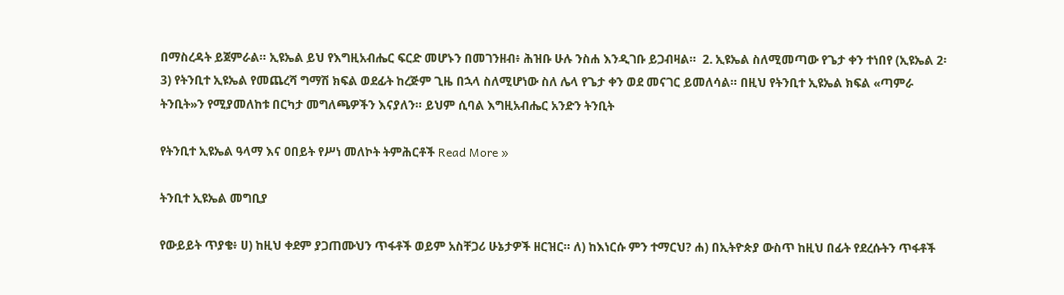በማስረዳት ይጀምራል። ኢዩኤል ይህ የእግዚአብሔር ፍርድ መሆኑን በመገንዘብ፥ ሕዝቡ ሁሉ ንስሐ እንዲገቡ ይጋብዛል።  2. ኢዩኤል ስለሚመጣው የጌታ ቀን ተነበየ (ኢዩኤል 2፡3) የትንቢተ ኢዩኤል የመጨረሻ ግማሽ ክፍል ወደፊት ከረጅም ጊዜ በኋላ ስለሚሆነው ስለ ሌላ የጌታ ቀን ወደ መናገር ይመለሳል። በዚህ የትንቢተ ኢዩኤል ክፍል «ጣምራ ትንቢት»ን የሚያመለከቱ በርካታ መግለጫዎችን እናያለን። ይህም ሲባል እግዚአብሔር አንድን ትንቢት

የትንቢተ ኢዩኤል ዓላማ እና ዐበይት የሥነ መለኮት ትምሕርቶች Read More »

ትንቢተ ኢዩኤል መግቢያ

የውይይት ጥያቄ፥ ሀ) ከዚህ ቀደም ያጋጠሙህን ጥፋቶች ወይም አስቸጋሪ ሁኔታዎች ዘርዝር። ለ) ከእነርሱ ምን ተማርህ? ሐ) በኢትዮጵያ ውስጥ ከዚህ በፊት የደረሱትን ጥፋቶች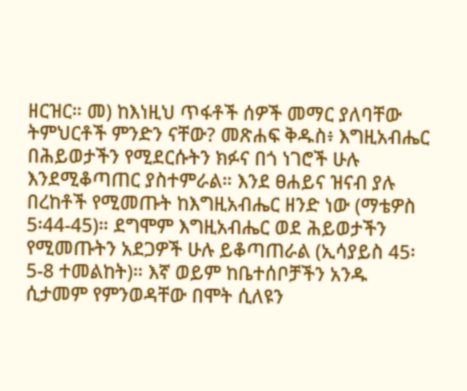ዘርዝር። መ) ከእነዚህ ጥፋቶች ሰዎች መማር ያለባቸው ትምህርቶች ምንድን ናቸው? መጽሐፍ ቅዱስ፥ እግዚአብሔር በሕይወታችን የሚደርሱትን ክፉና በጎ ነገሮች ሁሉ እንደሚቆጣጠር ያስተምራል። እንደ ፀሐይና ዝናብ ያሉ በረከቶች የሚመጡት ከእግዚአብሔር ዘንድ ነው (ማቴዎስ 5፡44-45)። ደግሞም እግዚአብሔር ወደ ሕይወታችን የሚመጡትን አደጋዎች ሁሉ ይቆጣጠራል (ኢሳያይስ 45፡5-8 ተመልከት)። እኛ ወይም ከቤተሰቦቻችን አንዱ ሲታመም የምንወዳቸው በሞት ሲለዩን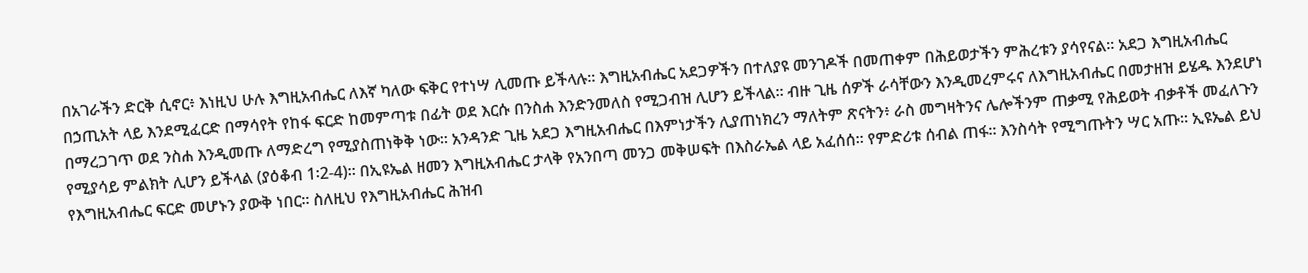በአገራችን ድርቅ ሲኖር፥ እነዚህ ሁሉ እግዚአብሔር ለእኛ ካለው ፍቅር የተነሣ ሊመጡ ይችላሉ። እግዚአብሔር አደጋዎችን በተለያዩ መንገዶች በመጠቀም በሕይወታችን ምሕረቱን ያሳየናል። አደጋ እግዚአብሔር በኃጢአት ላይ እንደሚፈርድ በማሳየት የከፋ ፍርድ ከመምጣቱ በፊት ወደ እርሱ በንስሐ እንድንመለስ የሚጋብዝ ሊሆን ይችላል። ብዙ ጊዜ ሰዎች ራሳቸውን እንዲመረምሩና ለእግዚአብሔር በመታዘዝ ይሄዱ እንደሆነ በማረጋገጥ ወደ ንስሐ እንዲመጡ ለማድረግ የሚያስጠነቅቅ ነው። አንዳንድ ጊዜ አደጋ እግዚአብሔር በእምነታችን ሊያጠነክረን ማለትም ጽናትን፥ ራስ መግዛትንና ሌሎችንም ጠቃሚ የሕይወት ብቃቶች መፈለጉን የሚያሳይ ምልክት ሊሆን ይችላል (ያዕቆብ 1፡2-4)። በኢዩኤል ዘመን እግዚአብሔር ታላቅ የአንበጣ መንጋ መቅሠፍት በእስራኤል ላይ አፈሰሰ። የምድሪቱ ሰብል ጠፋ። እንስሳት የሚግጡትን ሣር አጡ። ኢዩኤል ይህ የእግዚአብሔር ፍርድ መሆኑን ያውቅ ነበር። ስለዚህ የእግዚአብሔር ሕዝብ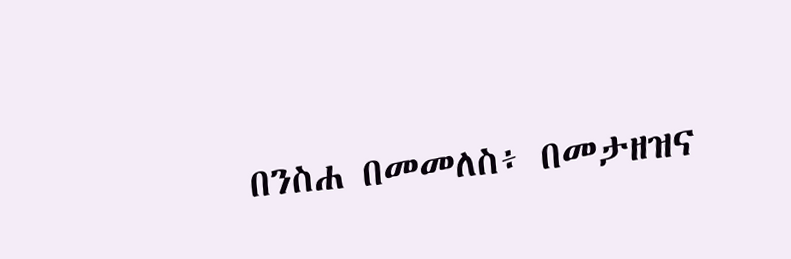በንስሐ በመመለስ፥ በመታዘዝና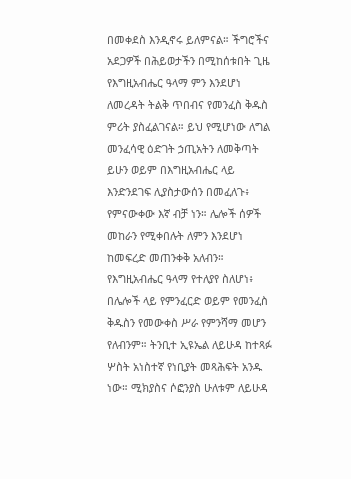በመቀደስ እንዲኖሩ ይለምናል። ችግሮችና አደጋዎች በሕይወታችን በሚከሰቱበት ጊዜ የእግዚአብሔር ዓላማ ምን እንደሆነ ለመረዳት ትልቅ ጥበብና የመንፈስ ቅዱስ ምሪት ያስፈልገናል። ይህ የሚሆነው ለግል መንፈሳዊ ዕድገት ኃጢአትን ለመቅጣት ይሁን ወይም በእግዚአብሔር ላይ እንድንደገፍ ሊያስታውሰን በመፈለጉ፥ የምናውቀው እኛ ብቻ ነን። ሌሎች ሰዎች መከራን የሚቀበሉት ለምን እንደሆነ ከመፍረድ መጠንቀቅ አለብን። የእግዚአብሔር ዓላማ የተለያየ ስለሆነ፥ በሌሎች ላይ የምንፈርድ ወይም የመንፈስ ቅዱስን የመውቀስ ሥራ የምንሻማ መሆን የለብንም። ትንቢተ ኢዩኤል ለይሁዳ ከተጻፉ ሦስት አነስተኛ የነቢያት መጻሕፍት አንዱ ነው። ሚክያስና ሶፎንያስ ሁለቱም ለይሁዳ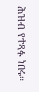ሕዝብ የተጻፉ ነበሩ።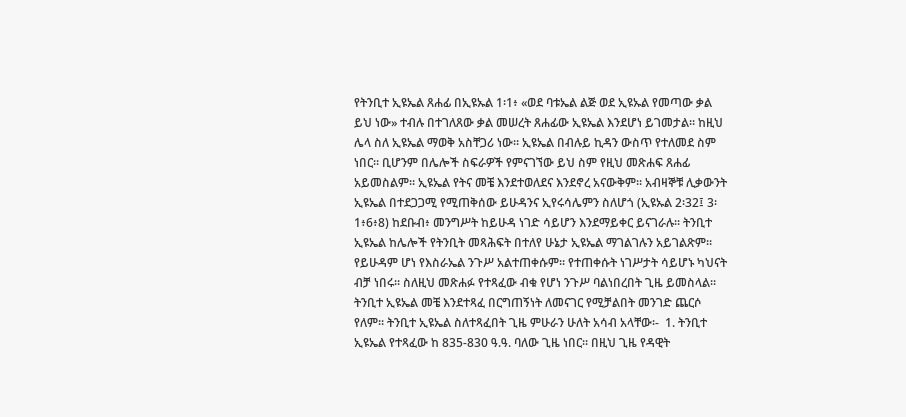የትንቢተ ኢዩኤል ጸሐፊ በኢዩኡል 1፡1፥ «ወደ ባቱኤል ልጅ ወደ ኢዩኡል የመጣው ቃል ይህ ነው» ተብሉ በተገለጸው ቃል መሠረት ጸሐፊው ኢዩኤል እንደሆነ ይገመታል። ከዚህ ሌላ ስለ ኢዩኤል ማወቅ አስቸጋሪ ነው። ኢዩኤል በብሉይ ኪዳን ውስጥ የተለመደ ስም ነበር። ቢሆንም በሌሎች ስፍራዎች የምናገኘው ይህ ስም የዚህ መጽሐፍ ጸሐፊ አይመስልም። ኢዩኤል የትና መቼ እንደተወለደና እንደኖረ አናውቅም። አብዛኞቹ ሊቃውንት ኢዩኤል በተደጋጋሚ የሚጠቅሰው ይሁዳንና ኢየሩሳሌምን ስለሆጎ (ኢዩኡል 2፡32፤ 3፡1፥6፥8) ከደቡብ፥ መንግሥት ከይሁዳ ነገድ ሳይሆን እንደማይቀር ይናገራሉ። ትንቢተ ኢዩኤል ከሌሎች የትንቢት መጻሕፍት በተለየ ሁኔታ ኢዩኤል ማገልገሉን አይገልጽም። የይሁዳም ሆነ የእስራኤል ንጉሥ አልተጠቀሱም። የተጠቀሱት ነገሥታት ሳይሆኑ ካህናት ብቻ ነበሩ። ስለዚህ መጽሐፉ የተጻፈው ብቁ የሆነ ንጉሥ ባልነበረበት ጊዜ ይመስላል። ትንቢተ ኢዩኤል መቼ እንደተጻፈ በርግጠኝነት ለመናገር የሚቻልበት መንገድ ጨርሶ የለም። ትንቢተ ኢዩኤል ስለተጻፈበት ጊዜ ምሁራን ሁለት አሳብ አላቸው፡-  1. ትንቢተ ኢዩኤል የተጻፈው ከ 835-830 ዓ.ዓ. ባለው ጊዜ ነበር። በዚህ ጊዜ የዳዊት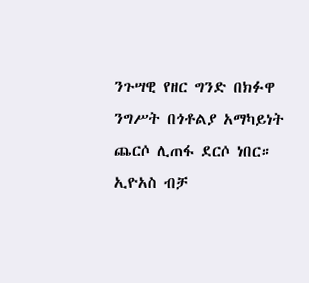ንጉሣዊ የዘር ግንድ በክፉዋ ንግሥት በጎቶልያ አማካይነት ጨርሶ ሊጠፋ ደርሶ ነበር። ኢዮአስ ብቻ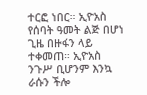ተርፎ ነበር። ኢዮአስ የሰባት ዓመት ልጅ በሆነ ጊዜ በዙፋን ላይ ተቀመጠ። ኢዮአስ ንጉሥ ቢሆንም እንኳ ራሱን ችሎ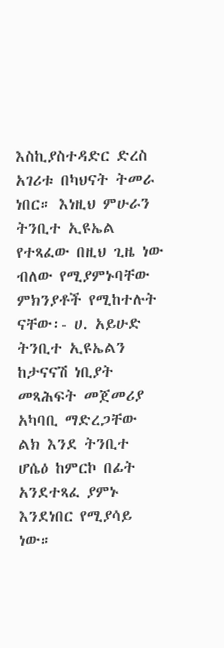እስኪያስተዳድር ድረስ አገሪቱ በካህናት ትመራ ነበር። እነዚህ ምሁራን ትንቢተ ኢዩኤል የተጻፈው በዚህ ጊዜ ነው ብለው የሚያምኑባቸው ምክንያቶች የሚከተሉት ናቸው፡- ሀ. አይሁድ ትንቢተ ኢዩኤልን ከታናናሽ ነቢያት መጻሕፍት መጀመሪያ አካባቢ ማድረጋቸው ልክ እንደ ትንቢተ ሆሴዕ ከምርኮ በፊት አንደተጻፈ ያምኑ እንደነበር የሚያሳይ ነው።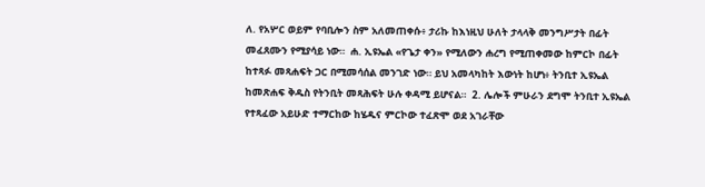ለ. የአሦር ወይም የባቢሎን ስም አለመጠቀሱ፥ ታሪኩ ከእነዚህ ሁለት ታላላቅ መንግሥታት በፊት መፈጸሙን የሚያሳይ ነው።  ሐ. ኢዩኤል «የጌታ ቀን» የሚለውን ሐረግ የሚጠቀመው ከምርኮ በፊት ከተጻፉ መጻሐፍት ጋር በሚመሳሰል መንገድ ነው። ይህ አመላካከት እውነት ከሆነ፥ ትንቢተ ኢዩኤል ከመጽሐፍ ቅዱስ የትንቢት መጻሕፍት ሁሉ ቀዳሚ ይሆናል።  2. ሌሎች ምሁራን ደግሞ ትንቢተ ኢዩኤል የተጻፈው አይሁድ ተማርከው ከሄዱና ምርኮው ተፈጽሞ ወደ አገራቸው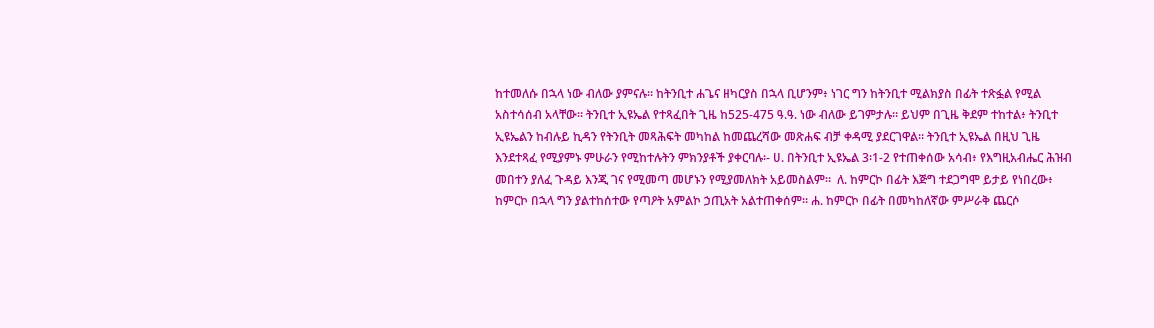ከተመለሱ በኋላ ነው ብለው ያምናሉ። ከትንቢተ ሐጌና ዘካርያስ በኋላ ቢሆንም፥ ነገር ግን ከትንቢተ ሚልክያስ በፊት ተጽፏል የሚል አስተሳሰብ አላቸው። ትንቢተ ኢዩኤል የተጻፈበት ጊዜ ከ525-475 ዓ.ዓ. ነው ብለው ይገምታሉ። ይህም በጊዜ ቅደም ተከተል፥ ትንቢተ ኢዩኤልን ከብሉይ ኪዳን የትንቢት መጻሕፍት መካከል ከመጨረሻው መጽሐፍ ብቻ ቀዳሚ ያደርገዋል። ትንቢተ ኢዩኤል በዚህ ጊዜ እንደተጻፈ የሚያምኑ ምሁራን የሚከተሉትን ምክንያቶች ያቀርባሉ፡- ሀ. በትንቢተ ኢዩኤል 3፡1-2 የተጠቀሰው አሳብ፥ የእግዚአብሔር ሕዝብ መበተን ያለፈ ጉዳይ እንጂ ገና የሚመጣ መሆኑን የሚያመለክት አይመስልም።  ለ. ከምርኮ በፊት እጅግ ተደጋግሞ ይታይ የነበረው፥ ከምርኮ በኋላ ግን ያልተከሰተው የጣዖት አምልኮ ኃጢአት አልተጠቀሰም። ሐ. ከምርኮ በፊት በመካከለኛው ምሥራቅ ጨርሶ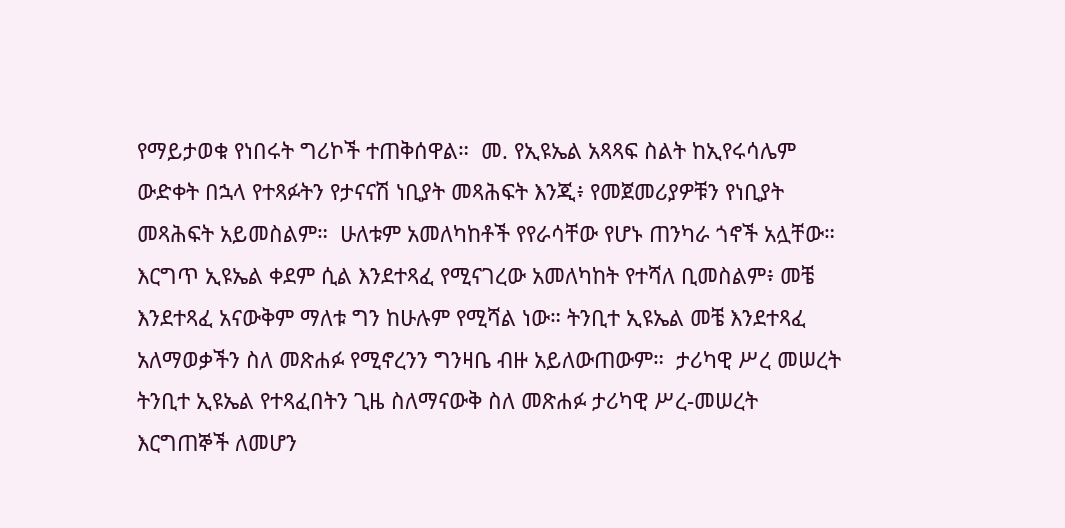የማይታወቁ የነበሩት ግሪኮች ተጠቅሰዋል።  መ. የኢዩኤል አጻጻፍ ስልት ከኢየሩሳሌም ውድቀት በኋላ የተጻፉትን የታናናሽ ነቢያት መጻሕፍት እንጂ፥ የመጀመሪያዎቹን የነቢያት መጻሕፍት አይመስልም።  ሁለቱም አመለካከቶች የየራሳቸው የሆኑ ጠንካራ ጎኖች አሏቸው። እርግጥ ኢዩኤል ቀደም ሲል እንደተጻፈ የሚናገረው አመለካከት የተሻለ ቢመስልም፥ መቼ እንደተጻፈ አናውቅም ማለቱ ግን ከሁሉም የሚሻል ነው። ትንቢተ ኢዩኤል መቼ እንደተጻፈ አለማወቃችን ስለ መጽሐፉ የሚኖረንን ግንዛቤ ብዙ አይለውጠውም።  ታሪካዊ ሥረ መሠረት ትንቢተ ኢዩኤል የተጻፈበትን ጊዜ ስለማናውቅ ስለ መጽሐፉ ታሪካዊ ሥረ-መሠረት እርግጠኞች ለመሆን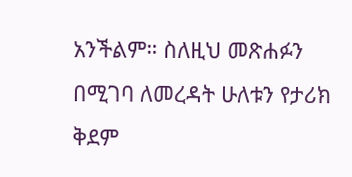አንችልም። ስለዚህ መጽሐፉን በሚገባ ለመረዳት ሁለቱን የታሪክ ቅደም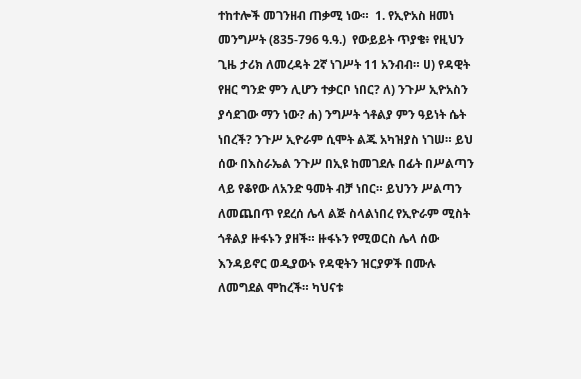ተከተሎች መገንዘብ ጠቃሚ ነው።  1. የኢዮአስ ዘመነ መንግሥት (835-796 ዓ.ዓ.)  የውይይት ጥያቄ፥ የዚህን ጊዜ ታሪክ ለመረዳት 2ኛ ነገሥት 11 አንብብ። ሀ) የዳዊት የዘር ግንድ ምን ሊሆን ተቃርቦ ነበር? ለ) ንጉሥ ኢዮአስን ያሳደገው ማን ነው? ሐ) ንግሥት ጎቶልያ ምን ዓይነት ሴት ነበረች? ንጉሥ ኢዮራም ሲሞት ልጁ አካዝያስ ነገሠ። ይህ ሰው በእስራኤል ንጉሥ በኢዩ ከመገደሉ በፊት በሥልጣን ላይ የቆየው ለአንድ ዓመት ብቻ ነበር። ይህንን ሥልጣን ለመጨበጥ የደረሰ ሌላ ልጅ ስላልነበረ የኢዮራም ሚስት ጎቶልያ ዙፋኑን ያዘች። ዙፋኑን የሚወርስ ሌላ ሰው እንዳይኖር ወዲያውኑ የዳዊትን ዝርያዎች በሙሉ ለመግደል ሞከረች። ካህናቱ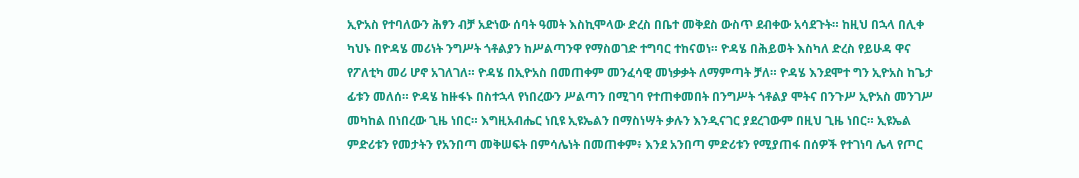ኢዮአስ የተባለውን ሕፃን ብቻ አድነው ሰባት ዓመት እስኪሞላው ድረስ በቤተ መቅደስ ውስጥ ደብቀው አሳደጉት። ከዚህ በኋላ በሊቀ ካህኑ በዮዳሄ መሪነት ንግሥት ጎቶልያን ከሥልጣንዋ የማስወገድ ተግባር ተከናወነ። ዮዳሄ በሕይወት እስካለ ድረስ የይሁዳ ዋና የፖለቲካ መሪ ሆኖ አገለገለ። ዮዳሄ በኢዮአስ በመጠቀም መንፈሳዊ መነቃቃት ለማምጣት ቻለ። ዮዳሄ እንደሞተ ግን ኢዮአስ ከጌታ ፊቱን መለሰ። ዮዳሄ ከዙፋኑ በስተኋላ የነበረውን ሥልጣን በሚገባ የተጠቀመበት በንግሥት ጎቶልያ ሞትና በንጉሥ ኢዮአስ መንገሥ መካከል በነበረው ጊዜ ነበር። እግዚአብሔር ነቢዩ ኢዩኤልን በማስነሣት ቃሉን እንዲናገር ያደረገውም በዚህ ጊዜ ነበር። ኢዩኤል ምድሪቱን የመታትን የአንበጣ መቅሠፍት በምሳሌነት በመጠቀም፥ እንደ አንበጣ ምድሪቱን የሚያጠፋ በሰዎች የተገነባ ሌላ የጦር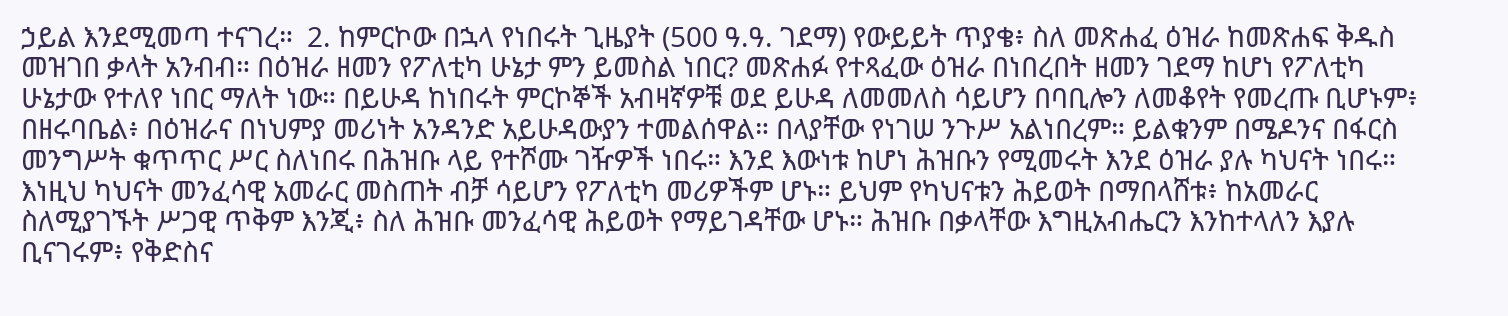ኃይል እንደሚመጣ ተናገረ።  2. ከምርኮው በኋላ የነበሩት ጊዜያት (500 ዓ.ዓ. ገደማ) የውይይት ጥያቄ፥ ስለ መጽሐፈ ዕዝራ ከመጽሐፍ ቅዱስ መዝገበ ቃላት አንብብ። በዕዝራ ዘመን የፖለቲካ ሁኔታ ምን ይመስል ነበር? መጽሐፉ የተጻፈው ዕዝራ በነበረበት ዘመን ገደማ ከሆነ የፖለቲካ ሁኔታው የተለየ ነበር ማለት ነው። በይሁዳ ከነበሩት ምርኮኞች አብዛኛዎቹ ወደ ይሁዳ ለመመለስ ሳይሆን በባቢሎን ለመቆየት የመረጡ ቢሆኑም፥ በዘሩባቤል፥ በዕዝራና በነህምያ መሪነት አንዳንድ አይሁዳውያን ተመልሰዋል። በላያቸው የነገሠ ንጉሥ አልነበረም። ይልቁንም በሜዶንና በፋርስ መንግሥት ቁጥጥር ሥር ስለነበሩ በሕዝቡ ላይ የተሾሙ ገዥዎች ነበሩ። እንደ እውነቱ ከሆነ ሕዝቡን የሚመሩት እንደ ዕዝራ ያሉ ካህናት ነበሩ። እነዚህ ካህናት መንፈሳዊ አመራር መስጠት ብቻ ሳይሆን የፖለቲካ መሪዎችም ሆኑ። ይህም የካህናቱን ሕይወት በማበላሸቱ፥ ከአመራር ስለሚያገኙት ሥጋዊ ጥቅም እንጂ፥ ስለ ሕዝቡ መንፈሳዊ ሕይወት የማይገዳቸው ሆኑ። ሕዝቡ በቃላቸው እግዚአብሔርን እንከተላለን እያሉ ቢናገሩም፥ የቅድስና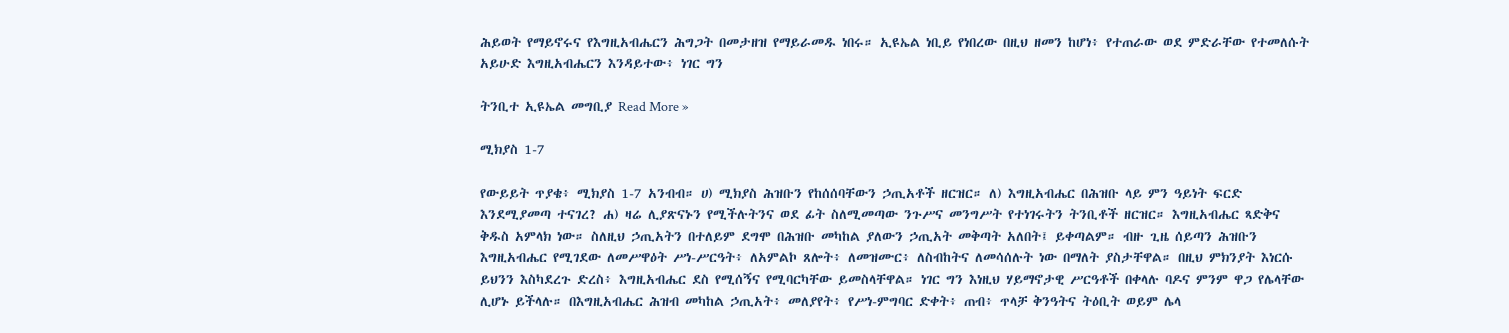ሕይወት የማይኖሩና የእግዚአብሔርን ሕግጋት በመታዘዝ የማይራመዱ ነበሩ። ኢዩኤል ነቢይ የነበረው በዚህ ዘመን ከሆነ፥ የተጠራው ወደ ምድራቸው የተመለሱት አይሁድ እግዚአብሔርን እንዳይተው፥ ነገር ግን

ትንቢተ ኢዩኤል መግቢያ Read More »

ሚክያስ 1-7

የውይይት ጥያቄ፥ ሚክያስ 1-7 አንብብ። ሀ) ሚክያስ ሕዝቡን የከሰሰባቸውን ኃጢአቶች ዘርዝር። ለ) እግዚአብሔር በሕዝቡ ላይ ምን ዓይነት ፍርድ እንደሚያመጣ ተናገረ? ሐ) ዛሬ ሊያጽናኑን የሚችሉትንና ወደ ፊት ስለሚመጣው ንጉሥና መንግሥት የተነገሩትን ትንቢቶች ዘርዝር። እግዚአብሔር ጻድቅና ቅዱስ አምላክ ነው። ስለዚህ ኃጢአትን በተለይም ደግሞ በሕዝቡ መካከል ያለውን ኃጢአት መቅጣት አለበት፤ ይቀጣልም። ብዙ ጊዜ ሰይጣን ሕዝቡን እግዚአብሔር የሚገደው ለመሥዋዕት ሥነ-ሥርዓት፥ ለአምልኮ ጸሎት፥ ለመዝሙር፥ ለስብከትና ለመሳሰሉት ነው በማለት ያስታቸዋል። በዚህ ምክንያት እነርሱ ይህንን እስካደረጉ ድረስ፥ እግዚአብሔር ደስ የሚሰኝና የሚባርካቸው ይመስላቸዋል። ነገር ግን እነዚህ ሃይማኖታዊ ሥርዓቶች በቀላሉ ባዶና ምንም ዋጋ የሌላቸው ሊሆኑ ይችላሉ። በእግዚአብሔር ሕዝብ መካከል ኃጢአት፥ መለያየት፥ የሥነ-ምግባር ድቀት፥ ጠብ፥ ጥላቻ ቅንዓትና ትዕቢት ወይም ሌላ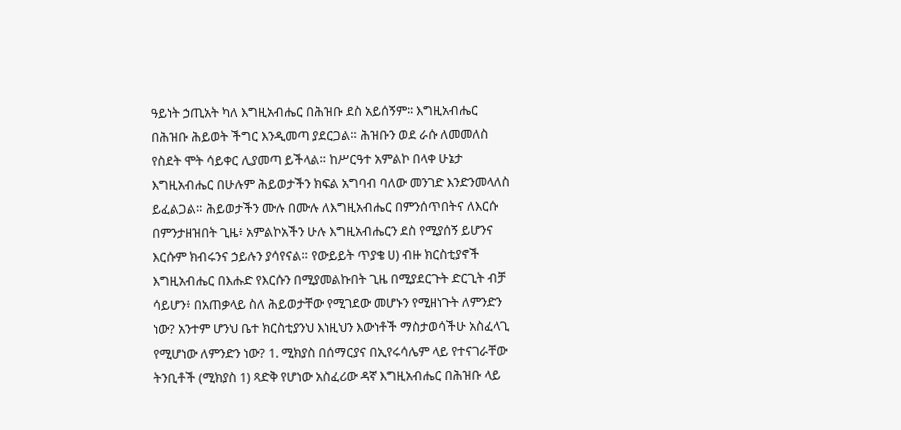ዓይነት ኃጢአት ካለ እግዚአብሔር በሕዝቡ ደስ አይሰኝም፡፡ እግዚአብሔር በሕዝቡ ሕይወት ችግር እንዲመጣ ያደርጋል። ሕዝቡን ወደ ራሱ ለመመለስ የስደት ሞት ሳይቀር ሊያመጣ ይችላል። ከሥርዓተ አምልኮ በላቀ ሁኔታ እግዚአብሔር በሁሉም ሕይወታችን ክፍል አግባብ ባለው መንገድ እንድንመላለስ ይፈልጋል። ሕይወታችን ሙሉ በሙሉ ለእግዚአብሔር በምንሰጥበትና ለእርሱ በምንታዘዝበት ጊዜ፥ አምልኮአችን ሁሉ እግዚአብሔርን ደስ የሚያሰኝ ይሆንና እርሱም ክብሩንና ኃይሉን ያሳየናል። የውይይት ጥያቄ ሀ) ብዙ ክርስቲያኖች እግዚአብሔር በእሑድ የእርሱን በሚያመልኩበት ጊዜ በሚያደርጉት ድርጊት ብቻ ሳይሆን፥ በአጠቃላይ ስለ ሕይወታቸው የሚገደው መሆኑን የሚዘነጉት ለምንድን ነው? አንተም ሆንህ ቤተ ክርስቲያንህ እነዚህን እውነቶች ማስታወሳችሁ አስፈላጊ የሚሆነው ለምንድን ነው? 1. ሚክያስ በሰማርያና በኢየሩሳሌም ላይ የተናገራቸው ትንቢቶች (ሚክያስ 1) ጻድቅ የሆነው አስፈሪው ዳኛ እግዚአብሔር በሕዝቡ ላይ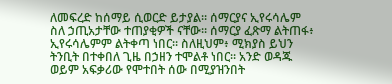ለመፍረድ ከሰማይ ሲወርድ ይታያል። ሰማርያና ኢየሩሳሌም ስለ ኃጢአታቸው ተጠያቂዎች ናቸው። ሰማርያ ፈጽማ ልትጠፋ፥ ኢየሩሳሌምም ልትቀጣ ነበር። ስለዚህም፥ ሚክያስ ይህን ትንቢት በተቀበለ ጊዜ በኃዘን ተሞልቶ ነበር። አንድ ወዳጁ ወይም አፍቃሪው የሞተበት ሰው በሚያዝንበት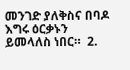መንገድ ያለቅስና በባዶ እግሩ ዕርቃኑን ይመላለስ ነበር።  2.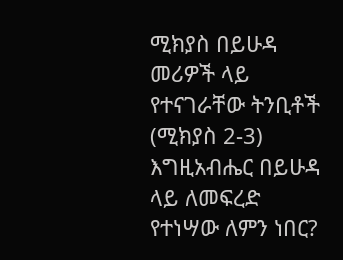ሚክያስ በይሁዳ መሪዎች ላይ የተናገራቸው ትንቢቶች (ሚክያስ 2-3)  እግዚአብሔር በይሁዳ ላይ ለመፍረድ የተነሣው ለምን ነበር?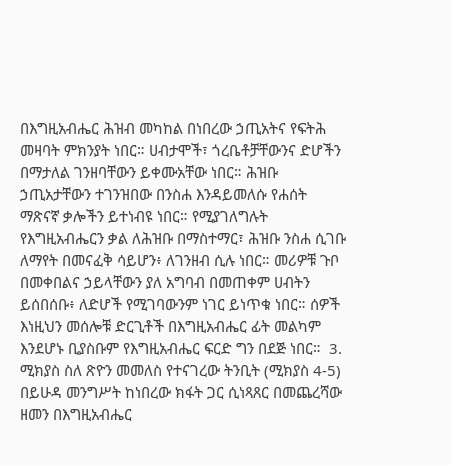በእግዚአብሔር ሕዝብ መካከል በነበረው ኃጢአትና የፍትሕ መዛባት ምክንያት ነበር። ሀብታሞች፣ ጎረቤቶቻቸውንና ድሆችን በማታለል ገንዘባቸውን ይቀሙአቸው ነበር። ሕዝቡ ኃጢአታቸውን ተገንዝበው በንስሐ እንዳይመለሱ የሐሰት ማጽናኛ ቃሎችን ይተነብዩ ነበር። የሚያገለግሉት የእግዚአብሔርን ቃል ለሕዝቡ በማስተማር፣ ሕዝቡ ንስሐ ሲገቡ ለማየት በመናፈቅ ሳይሆን፥ ለገንዘብ ሲሉ ነበር። መሪዎቹ ጉቦ በመቀበልና ኃይላቸውን ያለ አግባብ በመጠቀም ሀብትን ይሰበሰቡ፥ ለድሆች የሚገባውንም ነገር ይነጥቁ ነበር። ሰዎች እነዚህን መሰሎቹ ድርጊቶች በእግዚአብሔር ፊት መልካም እንደሆኑ ቢያስቡም የእግዚአብሔር ፍርድ ግን በደጅ ነበር።  3. ሚክያስ ስለ ጽዮን መመለስ የተናገረው ትንቢት (ሚክያስ 4-5) በይሁዳ መንግሥት ከነበረው ክፋት ጋር ሲነጻጸር በመጨረሻው ዘመን በእግዚአብሔር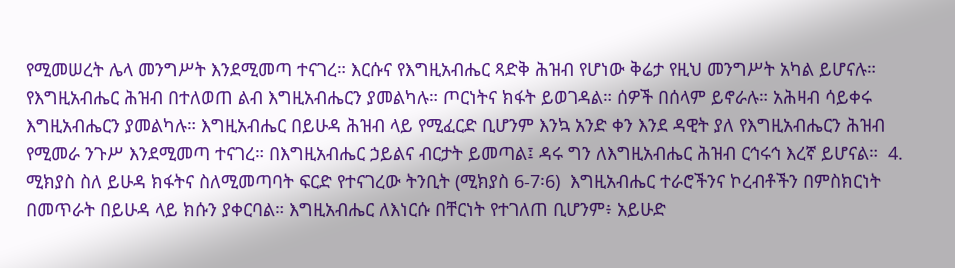የሚመሠረት ሌላ መንግሥት እንደሚመጣ ተናገረ። እርሱና የእግዚአብሔር ጻድቅ ሕዝብ የሆነው ቅሬታ የዚህ መንግሥት አካል ይሆናሉ። የእግዚአብሔር ሕዝብ በተለወጠ ልብ እግዚአብሔርን ያመልካሉ። ጦርነትና ክፋት ይወገዳል። ሰዎች በሰላም ይኖራሉ። አሕዛብ ሳይቀሩ እግዚአብሔርን ያመልካሉ። እግዚአብሔር በይሁዳ ሕዝብ ላይ የሚፈርድ ቢሆንም እንኳ አንድ ቀን እንደ ዳዊት ያለ የእግዚአብሔርን ሕዝብ የሚመራ ንጉሥ እንደሚመጣ ተናገረ። በእግዚአብሔር ኃይልና ብርታት ይመጣል፤ ዳሩ ግን ለእግዚአብሔር ሕዝብ ርኅሩኅ እረኛ ይሆናል።  4. ሚክያስ ስለ ይሁዳ ክፋትና ስለሚመጣባት ፍርድ የተናገረው ትንቢት (ሚክያስ 6-7፡6)  እግዚአብሔር ተራሮችንና ኮረብቶችን በምስክርነት በመጥራት በይሁዳ ላይ ክሱን ያቀርባል። እግዚአብሔር ለእነርሱ በቸርነት የተገለጠ ቢሆንም፥ አይሁድ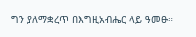ግን ያለማቋረጥ በእግዚአብሔር ላይ ዓመፁ።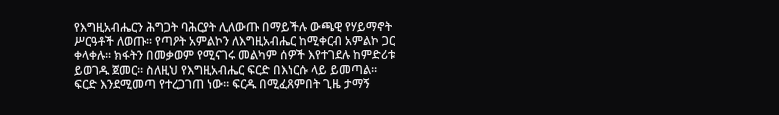የእግዚአብሔርን ሕግጋት ባሕርያት ሊለውጡ በማይችሉ ውጫዊ የሃይማኖት ሥርዓቶች ለወጡ። የጣዖት አምልኮን ለእግዚአብሔር ከሚቀርብ አምልኮ ጋር ቀላቀሉ። ክፋትን በመቃወም የሚናገሩ መልካም ሰዎች እየተገደሉ ከምድሪቱ ይወገዱ ጀመር። ስለዚህ የእግዚአብሔር ፍርድ በእነርሱ ላይ ይመጣል። ፍርድ እንደሚመጣ የተረጋገጠ ነው። ፍርዱ በሚፈጸምበት ጊዜ ታማኝ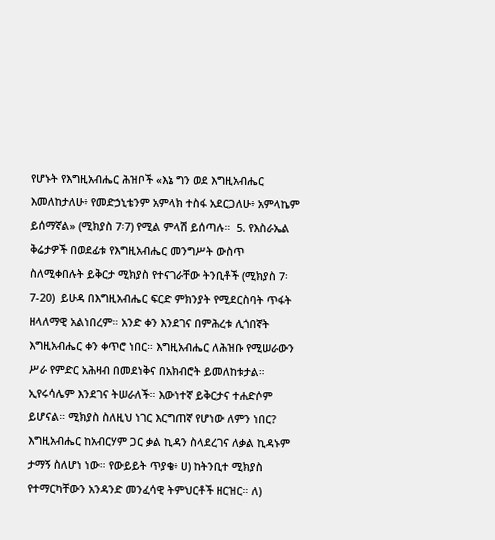የሆኑት የእግዚአብሔር ሕዝቦች «እኔ ግን ወደ እግዚአብሔር እመለከታለሁ፥ የመድኃኒቴንም አምላክ ተስፋ አደርጋለሁ፥ አምላኬም ይሰማኛል» (ሚክያስ 7፡7) የሚል ምላሽ ይሰጣሉ።  5. የእስራኤል ቅሬታዎች በወደፊቱ የእግዚአብሔር መንግሥት ውስጥ ስለሚቀበሉት ይቅርታ ሚክያስ የተናገራቸው ትንቢቶች (ሚክያስ 7፡7-20)  ይሁዳ በእግዚአብሔር ፍርድ ምክንያት የሚደርስባት ጥፋት ዘላለማዊ አልነበረም። አንድ ቀን እንደገና በምሕረቱ ሊጎበኛት እግዚአብሔር ቀን ቀጥሮ ነበር። እግዚአብሔር ለሕዝቡ የሚሠራውን ሥራ የምድር አሕዛብ በመደነቅና በአክብሮት ይመለከቱታል። ኢየሩሳሌም እንደገና ትሠራለች። እውነተኛ ይቅርታና ተሐድሶም ይሆናል። ሚክያስ ስለዚህ ነገር እርግጠኛ የሆነው ለምን ነበር? እግዚአብሔር ከአብርሃም ጋር ቃል ኪዳን ስላደረገና ለቃል ኪዳኑም ታማኝ ስለሆነ ነው። የውይይት ጥያቄ፥ ሀ) ከትንቢተ ሚክያስ የተማርካቸውን አንዳንድ መንፈሳዊ ትምህርቶች ዘርዝር። ለ)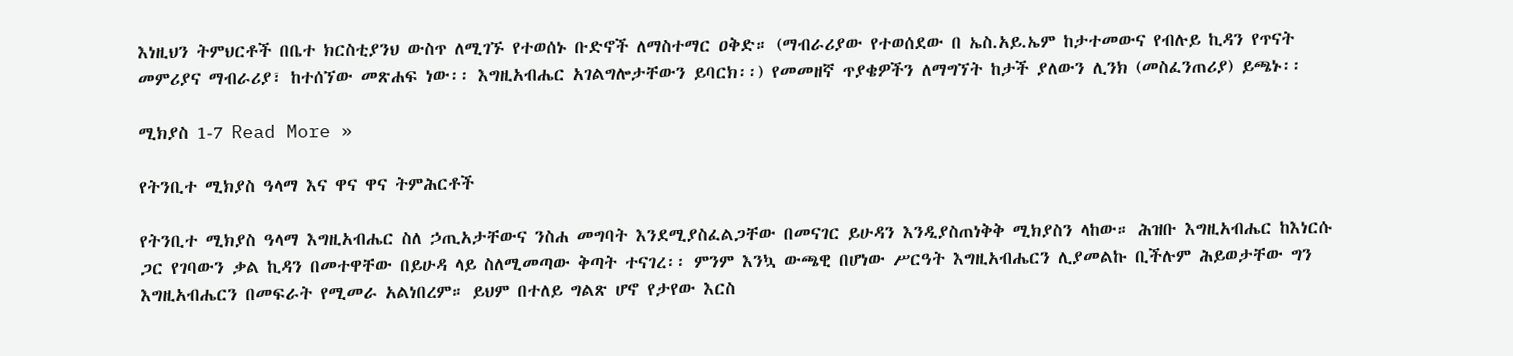እነዚህን ትምህርቶች በቤተ ክርስቲያንህ ውስጥ ለሚገኙ የተወሰኑ ቡድኖች ለማስተማር ዐቅድ። (ማብራሪያው የተወሰደው በ ኤስ.አይ.ኤም ከታተመውና የብሉይ ኪዳን የጥናት መምሪያና ማብራሪያ፣ ከተሰኘው መጽሐፍ ነው፡፡ እግዚአብሔር አገልግሎታቸውን ይባርክ፡፡) የመመዘኛ ጥያቄዎችን ለማግኘት ከታች ያለውን ሊንክ (መስፈንጠሪያ) ይጫኑ፡፡

ሚክያስ 1-7 Read More »

የትንቢተ ሚክያስ ዓላማ እና ዋና ዋና ትምሕርቶች

የትንቢተ ሚክያስ ዓላማ እግዚአብሔር ስለ ኃጢአታቸውና ንስሐ መግባት እንደሚያስፈልጋቸው በመናገር ይሁዳን እንዲያስጠነቅቅ ሚክያስን ላከው። ሕዝቡ እግዚአብሔር ከእነርሱ ጋር የገባውን ቃል ኪዳን በመተዋቸው በይሁዳ ላይ ስለሚመጣው ቅጣት ተናገረ፡፡ ምንም እንኳ ውጫዊ በሆነው ሥርዓት እግዚአብሔርን ሊያመልኩ ቢችሉም ሕይወታቸው ግን እግዚአብሔርን በመፍራት የሚመራ አልነበረም። ይህም በተለይ ግልጽ ሆኖ የታየው እርስ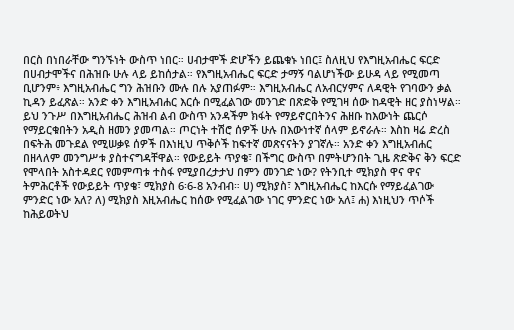በርስ በነበራቸው ግንኙነት ውስጥ ነበር። ሀብታሞች ድሆችን ይጨቁኑ ነበር፤ ስለዚህ የእግዚአብሔር ፍርድ በሀብታሞችና በሕዝቡ ሁሉ ላይ ይከሰታል። የእግዚአብሔር ፍርድ ታማኝ ባልሆነችው ይሁዳ ላይ የሚመጣ ቢሆንም፥ እግዚአብሔር ግን ሕዝቡን ሙሉ በሉ አያጠፉም። እግዚአብሔር ለአብርሃምና ለዳዊት የገባውን ቃል ኪዳን ይፈጽል። አንድ ቀን እግዚአብሐር እርሱ በሚፈልገው መንገድ በጽድቅ የሚገዛ ሰው ከዳዊት ዘር ያስነሣል። ይህ ንጉሥ በእግዚአብሔር ሕዝብ ልብ ውስጥ አንዳችም ክፋት የማይኖርበትንና ሕዘቡ ከእውነት ጨርሶ የማይርቁበትን አዲስ ዘመን ያመጣል። ጦርነት ተሽሮ ሰዎች ሁሉ በእውነተኛ ሰላም ይኖራሉ። እስከ ዛሬ ድረስ በፍትሕ መጉደል የሚሠቃዩ ሰዎች በእነዚህ ጥቅሶች ከፍተኛ መጽናናትን ያገኛሉ። አንድ ቀን እግዚአብሐር በዘላለም መንግሥቱ ያስተናግዳቸዋል። የውይይት ጥያቄ፣ በችግር ውስጥ በምትሆንበት ጊዜ ጽድቅና ቅን ፍርድ የሞላበት አስተዳደር የመምጣቱ ተስፋ የሚያበረታታህ በምን መንገድ ነው? የትንቢተ ሚክያስ ዋና ዋና ትምሕርቶች የውይይት ጥያቄ፣ ሚክያስ 6፡6-8 አንብብ። ሀ) ሚክያስ፣ እግዚአብሔር ከእርሱ የማይፈልገው ምንድር ነው አለ? ለ) ሚክያስ እዚአብሔር ከሰው የሚፈልገው ነገር ምንድር ነው አለ፤ ሐ) እነዚህን ጥሶች ከሕይወትህ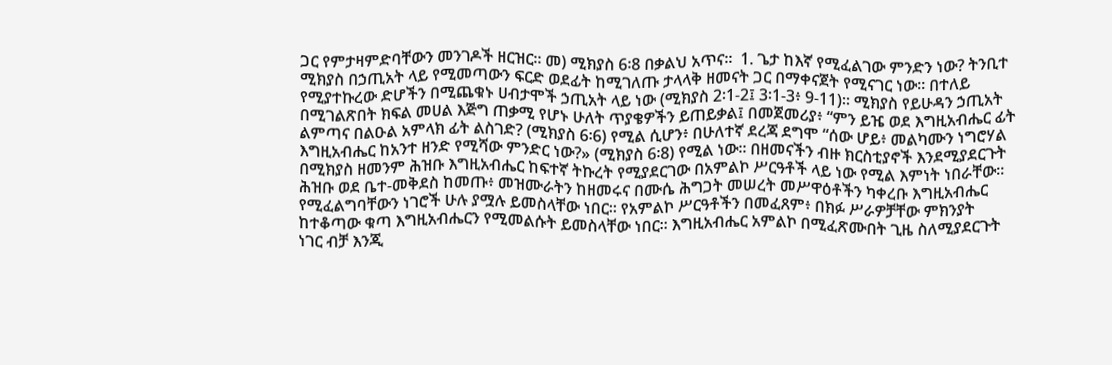ጋር የምታዛምድባቸውን መንገዶች ዘርዝር። መ) ሚክያስ 6፡8 በቃልህ አጥና።  1. ጌታ ከእኛ የሚፈልገው ምንድን ነው? ትንቢተ ሚክያስ በኃጢአት ላይ የሚመጣውን ፍርድ ወደፊት ከሚገለጡ ታላላቅ ዘመናት ጋር በማቀናጀት የሚናገር ነው። በተለይ የሚያተኩረው ድሆችን በሚጨቁኑ ሀብታሞች ኃጢአት ላይ ነው (ሚክያስ 2፡1-2፤ 3፡1-3፥ 9-11)። ሚክያስ የይሁዳን ኃጢአት በሚገልጽበት ክፍል መሀል እጅግ ጠቃሚ የሆኑ ሁለት ጥያቄዎችን ይጠይቃል፤ በመጀመሪያ፥ “ምን ይዤ ወደ እግዚአብሔር ፊት ልምጣና በልዑል አምላክ ፊት ልስገድ? (ሚክያስ 6፡6) የሚል ሲሆን፥ በሁለተኛ ደረጃ ደግሞ “ሰው ሆይ፥ መልካሙን ነግሮሃል እግዚአብሔር ከአንተ ዘንድ የሚሻው ምንድር ነው?» (ሚክያስ 6፡8) የሚል ነው። በዘመናችን ብዙ ክርስቲያኖች እንደሚያደርጉት በሚክያስ ዘመንም ሕዝቡ እግዚአብሔር ከፍተኛ ትኩረት የሚያደርገው በአምልኮ ሥርዓቶች ላይ ነው የሚል እምነት ነበራቸው። ሕዝቡ ወደ ቤተ-መቅደስ ከመጡ፥ መዝሙራትን ከዘመሩና በሙሴ ሕግጋት መሠረት መሥዋዕቶችን ካቀረቡ እግዚአብሔር የሚፈልግባቸውን ነገሮች ሁሉ ያሟሉ ይመስላቸው ነበር። የአምልኮ ሥርዓቶችን በመፈጸም፥ በክፉ ሥራዎቻቸው ምክንያት ከተቆጣው ቁጣ እግዚአብሔርን የሚመልሱት ይመስላቸው ነበር። እግዚአብሔር አምልኮ በሚፈጽሙበት ጊዜ ስለሚያደርጉት ነገር ብቻ እንጂ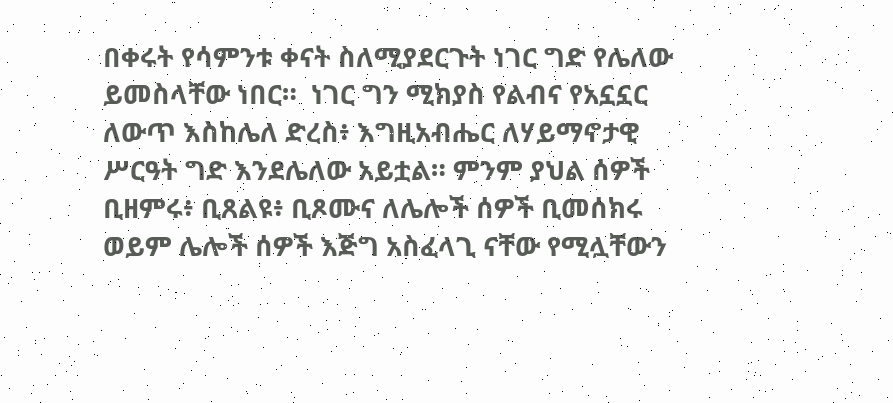በቀሩት የሳምንቱ ቀናት ስለሚያደርጉት ነገር ግድ የሌለው ይመስላቸው ነበር።  ነገር ግን ሚክያስ የልብና የአኗኗር ለውጥ እስከሌለ ድረስ፥ እግዚአብሔር ለሃይማኖታዊ ሥርዓት ግድ እንደሌለው አይቷል። ምንም ያህል ሰዎች ቢዘምሩ፥ ቢጸልዩ፥ ቢጾሙና ለሌሎች ሰዎች ቢመሰክሩ ወይም ሌሎች ሰዎች እጅግ አስፈላጊ ናቸው የሚሏቸውን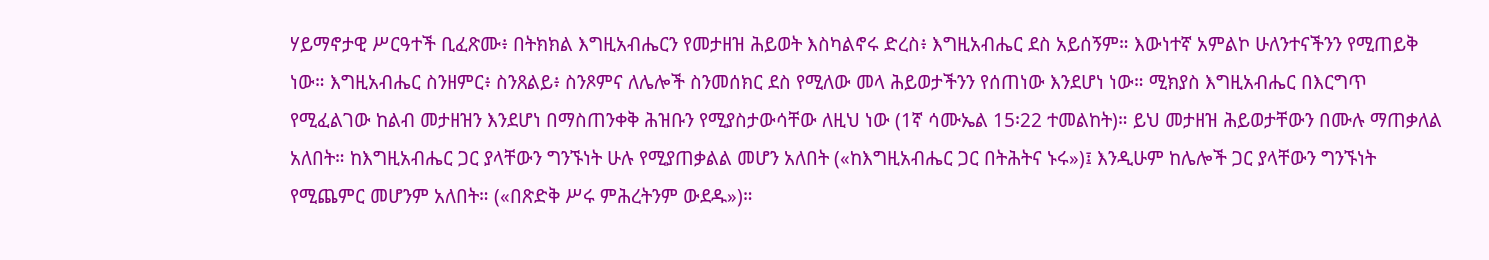ሃይማኖታዊ ሥርዓተች ቢፈጽሙ፥ በትክክል እግዚአብሔርን የመታዘዝ ሕይወት እስካልኖሩ ድረስ፥ እግዚአብሔር ደስ አይሰኝም። እውነተኛ አምልኮ ሁለንተናችንን የሚጠይቅ ነው። እግዚአብሔር ስንዘምር፥ ስንጸልይ፥ ስንጾምና ለሌሎች ስንመሰክር ደስ የሚለው መላ ሕይወታችንን የሰጠነው እንደሆነ ነው። ሚክያስ እግዚአብሔር በእርግጥ የሚፈልገው ከልብ መታዘዝን እንደሆነ በማስጠንቀቅ ሕዝቡን የሚያስታውሳቸው ለዚህ ነው (1ኛ ሳሙኤል 15፡22 ተመልከት)። ይህ መታዘዝ ሕይወታቸውን በሙሉ ማጠቃለል አለበት። ከእግዚአብሔር ጋር ያላቸውን ግንኙነት ሁሉ የሚያጠቃልል መሆን አለበት («ከእግዚአብሔር ጋር በትሕትና ኑሩ»)፤ እንዲሁም ከሌሎች ጋር ያላቸውን ግንኙነት የሚጨምር መሆንም አለበት። («በጽድቅ ሥሩ ምሕረትንም ውደዱ»)።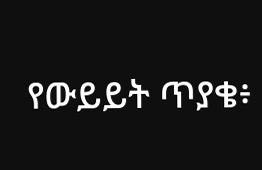የውይይት ጥያቄ፥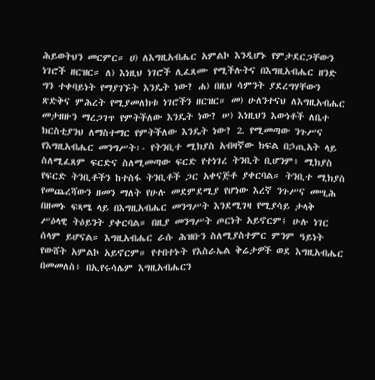ሕይወትህን መርምር። ሀ) ለእግዚአብሔር አምልኮ እንዲሆኑ የምታደርጋቸውን ነገሮች ዘርዝር። ለ) እነዚህ ነገሮች ሊፈጸሙ የሚችሉትና በእግዚአብሔር ዘንድ ግን ተቀባይነት የማያገኙት እንዴት ነው? ሐ) በዚህ ሳምንት ያደረግሃቸውን ጽድቅና ምሕረት የሚያመለክቱ ነገሮችን ዘርዝር። መ) ሁለንተናህ ለእግዚአብሔር መታዘዙን ማረጋገጥ የምትችለው እንዴት ነው? ሠ) እነዚህን እውነቶች ለቤተ ክርስቲያንህ ለማስተማር የምትችለው እንዴት ነው? 2. የሚመጣው ንጉሥና የእግዚአብሔር መንግሥት፡- የትንቢተ ሚክያስ አብዛኛው ክፍል በኃጢአት ላይ ስለሚፈጸም ፍርድና ስለሚመጣው ፍርድ የተነገረ ትንቢት ቢሆንም፥ ሚክያስ የፍርድ ትንቢቶችን ከተስፋ ትንቢቶች ጋር አቀናጅቶ ያቀርባል። ትንቢተ ሚክያስ የመጨረሻውን ዘመን ማለት የሁሉ መደምደሚያ የሆነው እረኛ ንጉሥና መሢሕ በዘመኑ ፍጻሜ ላይ በእግዚአብሔር መንግሥት እንደሚገዛ የሚያሳይ ታላቅ ሥዕላዊ ትዕይንት ያቀርባል። በዚያ መንግሥት ጦርነት አይኖርም፤ ሁሉ ነገር ሰላም ይሆናል። እግዚአብሔር ራሱ ሕዝቡን ስለሚያስተምር ምንም ዓይነት የውሸት አምልኮ አይኖርም። የተበተኑት የእስራኤል ቅሬታዎች ወደ እግዚአብሔር በመመለስ፥ በኢየሩሳሌም እግዚአብሔርን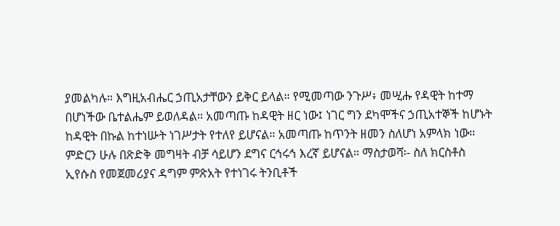ያመልካሉ። እግዚአብሔር ኃጢአታቸውን ይቅር ይላል። የሚመጣው ንጉሥ፥ መሢሑ የዳዊት ከተማ በሆነችው ቤተልሔም ይወለዳል። አመጣጡ ከዳዊት ዘር ነው፤ ነገር ግን ደካሞችና ኃጢአተኞች ከሆኑት ከዳዊት በኩል ከተነሡት ነገሥታት የተለየ ይሆናል። አመጣጡ ከጥንት ዘመን ስለሆነ አምላክ ነው። ምድርን ሁሉ በጽድቅ መግዛት ብቻ ሳይሆን ደግና ርኅሩኅ እረኛ ይሆናል። ማስታወሻ፡- ስለ ክርስቶስ ኢየሱስ የመጀመሪያና ዳግም ምጽአት የተነገሩ ትንቢቶች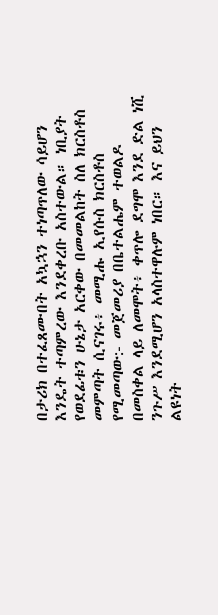በታሪክ በተፈጸሙበት አኳኋን ተነጣጥለው ሳይሆን እንዴት ተጣምረው እንደቀረቡ አስተውል። ነቢያት የወደፊቱን ሁኔታ አርቀው በመመልከት ስለ ክርስቶስ መምጣት ሲናገሩ፥ መሚሑ ኢየሱስ ክርስቶስ የሚመጣው:- መጀመሪያ በቤተልሔም ተወልዶ በመስቀል ላይ ለመሞት፥ ቀጥሎ ደግሞ እንደ ድል ነሺ ንጉሥ እንደሚሆን አላስተዋሉም ነበር። እና ይህን ልዩነት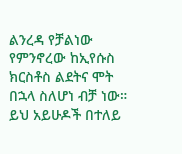ልንረዳ የቻልነው የምንኖረው ከኢየሱስ ክርስቶስ ልደትና ሞት በኋላ ስለሆነ ብቻ ነው። ይህ አይሁዶች በተለይ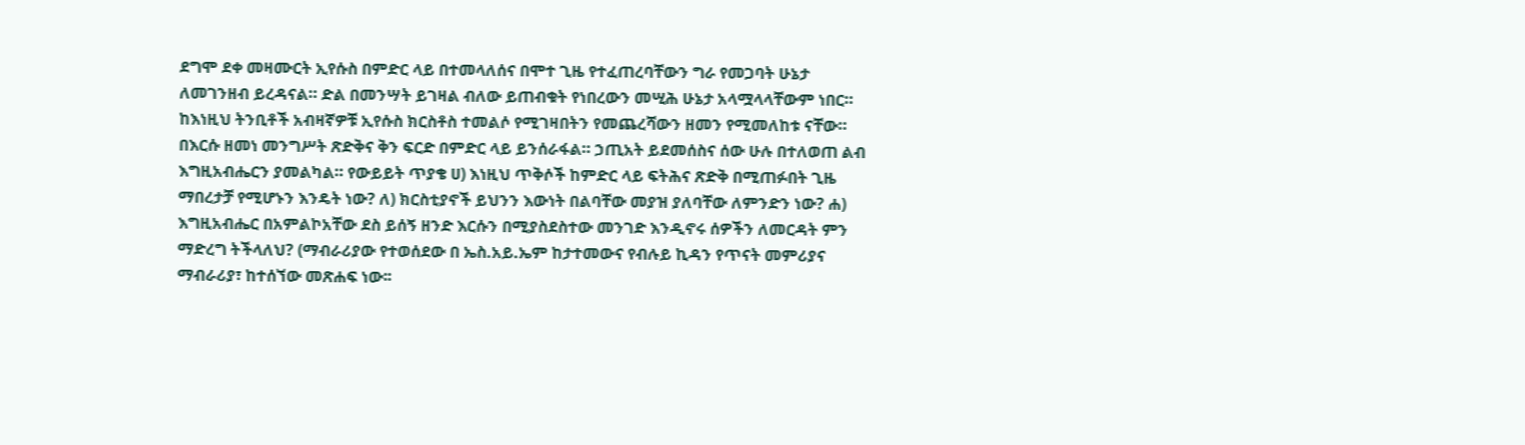ደግሞ ደቀ መዛሙርት ኢየሱስ በምድር ላይ በተመላለሰና በሞተ ጊዜ የተፈጠረባቸውን ግራ የመጋባት ሁኔታ ለመገንዘብ ይረዳናል። ድል በመንሣት ይገዛል ብለው ይጠብቁት የነበረውን መሢሕ ሁኔታ አላሟላላቸውም ነበር። ከእነዚህ ትንቢቶች አብዛኛዎቹ ኢየሱስ ክርስቶስ ተመልሶ የሚገዛበትን የመጨረሻውን ዘመን የሚመለከቱ ናቸው። በእርሱ ዘመነ መንግሥት ጽድቅና ቅን ፍርድ በምድር ላይ ይንሰራፋል። ኃጢአት ይደመሰስና ሰው ሁሉ በተለወጠ ልብ እግዚአብሔርን ያመልካል። የውይይት ጥያቄ ሀ) እነዚህ ጥቅሶች ከምድር ላይ ፍትሕና ጽድቅ በሚጠፉበት ጊዜ ማበረታቻ የሚሆኑን እንዴት ነው? ለ) ክርስቲያኖች ይህንን እውነት በልባቸው መያዝ ያለባቸው ለምንድን ነው? ሐ) እግዚአብሔር በአምልኮአቸው ደስ ይሰኝ ዘንድ እርሱን በሚያስደስተው መንገድ እንዲኖሩ ሰዎችን ለመርዳት ምን ማድረግ ትችላለህ? (ማብራሪያው የተወሰደው በ ኤስ.አይ.ኤም ከታተመውና የብሉይ ኪዳን የጥናት መምሪያና ማብራሪያ፣ ከተሰኘው መጽሐፍ ነው፡፡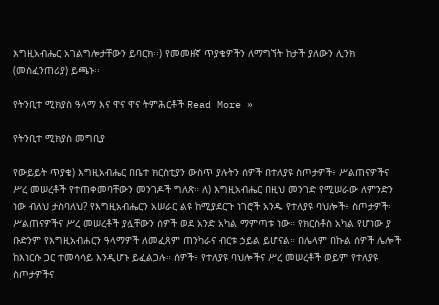እግዚአብሔር አገልግሎታቸውን ይባርክ፡፡) የመመዘኛ ጥያቄዎችን ለማግኘት ከታች ያለውን ሊንክ (መስፈንጠሪያ) ይጫኑ፡፡

የትንቢተ ሚክያስ ዓላማ እና ዋና ዋና ትምሕርቶች Read More »

የትንቢተ ሚክያስ መግቢያ

የውይይት ጥያቄ) እግዚአብሔር በቤተ ክርስቲያን ውስጥ ያሉትን ሰዎች በተለያዩ ስጦታዎች፥ ሥልጠናዎችና ሥረ መሠረቶች የተጠቀመባቸውን መንገዶች ግለጽ። ለ) እግዚአብሔር በዚህ መንገድ የሚሠራው ለምንድን ነው ብለህ ታስባለህ? የእግዚአብሔርን አሠራር ልዩ ከሚያደርጉ ነገሮች አንዱ የተለያዩ ባህሎች፥ ስጦታዎች፡ ሥልጠናዎችና ሥረ መሠረቶች ያሏቸውን ሰዎች ወደ አንድ አካል ማምጣቱ ነው። የክርስቶስ አካል የሆነው ያ ቡድንም የእግዚአብሐርን ዓላማዎች ለመፈጸም ጠንካራና ብርቱ ኃይል ይሆናል። በሌላም በኩል ሰዎች ሌሎች ከእነርሱ ጋር ተመሳሳይ እንዲሆኑ ይፈልጋሉ። ሰዎች፥ የተለያዩ ባህሎችና ሥረ መሠረቶች ወይም የተለያዩ ስጦታዎችና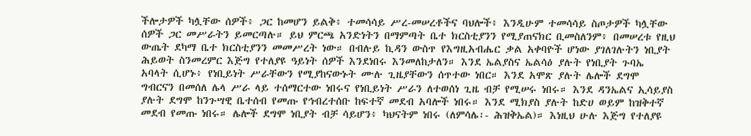ችሎታዎች ካሏቸው ሰዎች፥ ጋር ከመሆን ይልቅ፥ ተመሳሳይ ሥረ-መሠረቶችና ባህሎች፥ እንዲሁም ተመሳሳይ ስጦታዎች ካሏቸው ሰዎች ጋር መሥራትን ይመርጣሉ። ይህ ምርጫ አንድነትን በማምጣት ቤተ ክርስቲያንን የሚያጠናክር ቢመስለንም፥ በመሠረቱ የዚህ ውጤት ደካማ ቤተ ክርስቲያንን መመሥረት ነው። በብሉይ ኪዳን ውስጥ የእግዚአብሔር ቃል አቀባዮች ሆነው ያገለገሉትን ነቢያት ሕይወት ስንመረምር እጅግ የተለያዩ ዓይነት ሰዎች እንደነበሩ እንመለከታለን። እንደ ኤልያስና ኤልሳዕ ያሉት የነቢያት ጉባኤ አባላት ሲሆኑ፥ የነቢይነት ሥራቸውን የሚያከናውኑት ሙሉ ጊዜያቸውን ሰጥተው ነበር። እንደ አሞጽ ያሉት ሌሎች ደግሞ ግብርናን በመሰለ ሌላ ሥራ ላይ ተሰማርተው ነበሩና የነቢይነት ሥራን ለተወሰነ ጊዜ ብቻ የሚሠሩ ነበሩ። እንደ ዳንኤልና ኢሳይያስ ያሉት ደግሞ ከንጉሣዊ ቤተሰብ የመጡ የኅብረተሰቡ ከፍተኛ መደብ አባሎች ነበሩ። እንደ ሚክያስ ያሉት ከድሀ ወይም ከዝቅተኛ መደብ የመጡ ነበሩ። ሌሎች ደግሞ ነቢያት ብቻ ሳይሆን፥ ካህናትም ነበሩ (ለምሳሌ፡- ሕዝቅኤል)። እነዚህ ሁሉ እጅግ የተለያዩ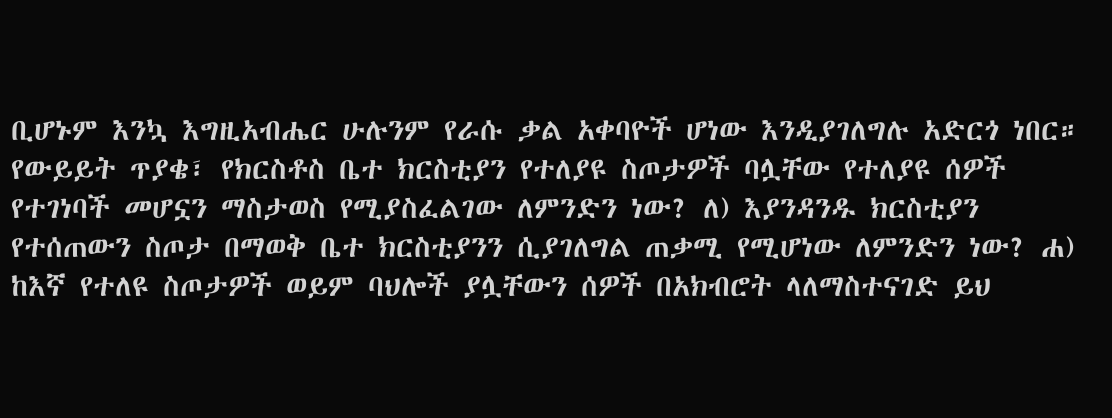ቢሆኑም እንኳ እግዚአብሔር ሁሉንም የራሱ ቃል አቀባዮች ሆነው እንዲያገለግሉ አድርጎ ነበር። የውይይት ጥያቄ፣ የክርስቶስ ቤተ ክርስቲያን የተለያዩ ስጦታዎች ባሏቸው የተለያዩ ሰዎች የተገነባች መሆኗን ማስታወስ የሚያስፈልገው ለምንድን ነው? ለ) እያንዳንዱ ክርስቲያን የተሰጠውን ስጦታ በማወቅ ቤተ ክርስቲያንን ሲያገለግል ጠቃሚ የሚሆነው ለምንድን ነው? ሐ) ከእኛ የተለዩ ስጦታዎች ወይም ባህሎች ያሏቸውን ሰዎች በአክብሮት ላለማስተናገድ ይህ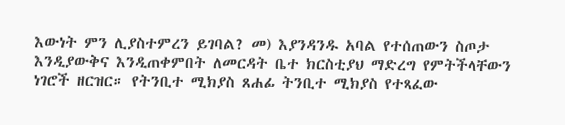እውነት ምን ሊያስተምረን ይገባል? መ) እያንዳንዱ አባል የተሰጠውን ስጦታ እንዲያውቅና እንዲጠቀምበት ለመርዳት ቤተ ክርስቲያህ ማድረግ የምትችላቸውን ነገሮች ዘርዝር። የትንቢተ ሚክያስ ጸሐፊ ትንቢተ ሚክያስ የተጻፈው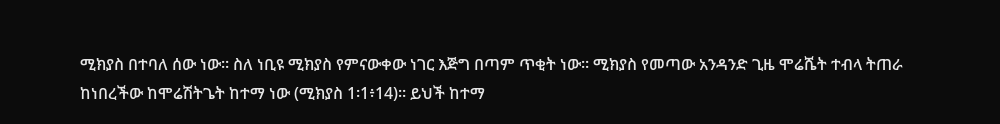ሚክያስ በተባለ ሰው ነው። ስለ ነቢዩ ሚክያስ የምናውቀው ነገር እጅግ በጣም ጥቂት ነው። ሚክያስ የመጣው አንዳንድ ጊዜ ሞሬሼት ተብላ ትጠራ ከነበረችው ከሞሬሽትጌት ከተማ ነው (ሚክያስ 1፡1፥14)። ይህች ከተማ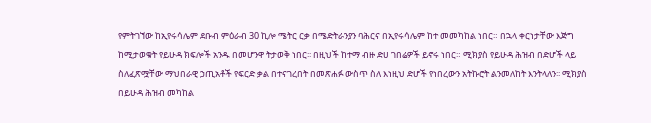የምትገኘው ከኢየሩሳሌም ደቡብ ምዕራብ 30 ኪሎ ሜትር ርቃ በሜድትራንያን ባሕርና በኢየሩሳሌም ከተ መመካከል ነበር። በኋላ ቀርነታቸው እጅግ ከሚታወቁት የይሁዳ ክፍሎች አንዱ በመሆንዋ ትታወቅ ነበር፡፡ በዚህች ከተማ ብዙ ድሀ ገበሬዎች ይኖሩ ነበር። ሚክያስ የይሁዳ ሕዝብ በድሆች ላይ ስለፈጽሟቸው ማህበራዊ ኃጢአቶች የፍርድ ቃል በተናገረበት በመጽሐፉ ውስጥ ስለ እነዚህ ድሆች የነበረውን አትኩሮት ልንመለከት እንትላለን፡፡ ሚክያስ በይሁዳ ሕዝብ መካከል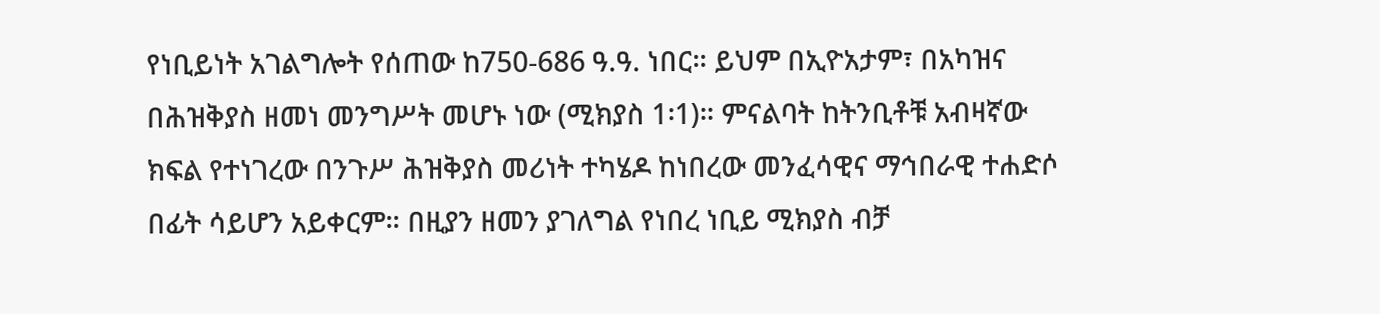የነቢይነት አገልግሎት የሰጠው ከ750-686 ዓ.ዓ. ነበር። ይህም በኢዮአታም፣ በአካዝና በሕዝቅያስ ዘመነ መንግሥት መሆኑ ነው (ሚክያስ 1፡1)። ምናልባት ከትንቢቶቹ አብዛኛው ክፍል የተነገረው በንጉሥ ሕዝቅያስ መሪነት ተካሄዶ ከነበረው መንፈሳዊና ማኅበራዊ ተሐድሶ በፊት ሳይሆን አይቀርም። በዚያን ዘመን ያገለግል የነበረ ነቢይ ሚክያስ ብቻ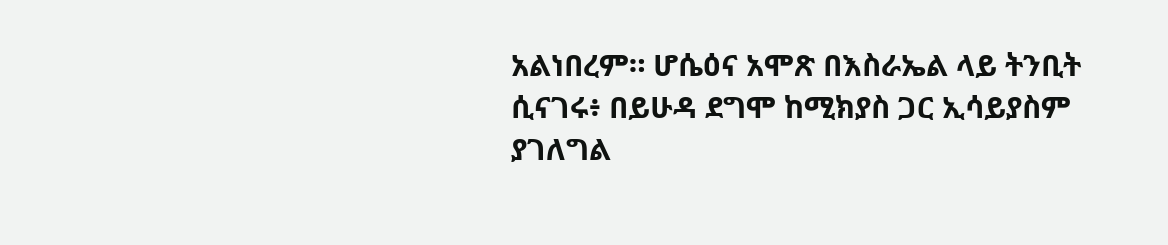አልነበረም። ሆሴዕና አሞጽ በእስራኤል ላይ ትንቢት ሲናገሩ፥ በይሁዳ ደግሞ ከሚክያስ ጋር ኢሳይያስም ያገለግል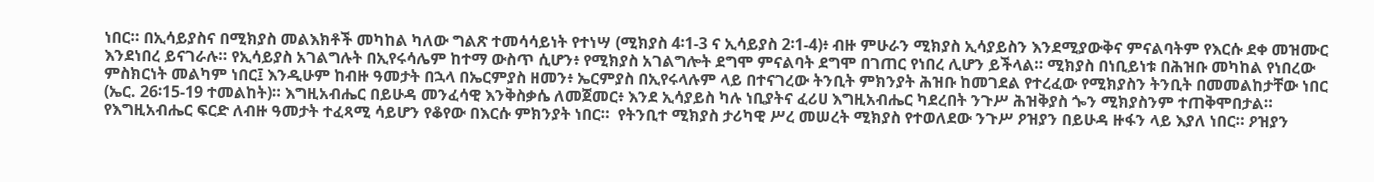ነበር። በኢሳይያስና በሚክያስ መልእክቶች መካከል ካለው ግልጽ ተመሳሳይነት የተነሣ (ሚክያስ 4፡1-3 ና ኢሳይያስ 2፡1-4)፥ ብዙ ምሁራን ሚክያስ ኢሳያይስን እንደሚያውቅና ምናልባትም የእርሱ ደቀ መዝሙር እንደነበረ ይናገራሉ። የኢሳይያስ አገልግሉት በኢየሩሳሌም ከተማ ውስጥ ሲሆን፥ የሚክያስ አገልግሎት ደግሞ ምናልባት ደግሞ በገጠር የነበረ ሊሆን ይችላል። ሚክያስ በነቢይነቱ በሕዝቡ መካከል የነበረው ምስክርነት መልካም ነበር፤ እንዲሁም ከብዙ ዓመታት በኋላ በኤርምያስ ዘመን፥ ኤርምያስ በኢየሩላሉም ላይ በተናገረው ትንቢት ምክንያት ሕዝቡ ከመገደል የተረፈው የሚክያስን ትንቢት በመመልከታቸው ነበር (ኤር. 26፡15-19 ተመልከት)። እግዚአብሔር በይሁዳ መንፈሳዊ እንቅስቃሴ ለመጀመር፥ እንደ ኢሳያይስ ካሉ ነቢያትና ፈሪሀ እግዚአብሔር ካደረበት ንጉሥ ሕዝቅያስ ጐን ሚክያስንም ተጠቅሞበታል። የእግዚአብሔር ፍርድ ለብዙ ዓመታት ተፈጻሚ ሳይሆን የቆየው በእርሱ ምክንያት ነበር።  የትንቢተ ሚክያስ ታሪካዊ ሥረ መሠረት ሚክያስ የተወለደው ንጉሥ ዖዝያን በይሁዳ ዙፋን ላይ እያለ ነበር። ዖዝያን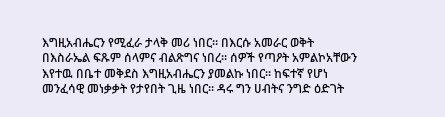እግዚአብሔርን የሚፈራ ታላቅ መሪ ነበር። በእርሱ አመራር ወቅት በእስራኤል ፍጹም ሰላምና ብልጽግና ነበረ። ሰዎች የጣዖት አምልኮአቸውን እየተዉ በቤተ መቅደስ እግዚአብሔርን ያመልኩ ነበር። ከፍተኛ የሆነ መንፈሳዊ መነቃቃት የታየበት ጊዜ ነበር። ዳሩ ግን ሀብትና ንግድ ዕድገት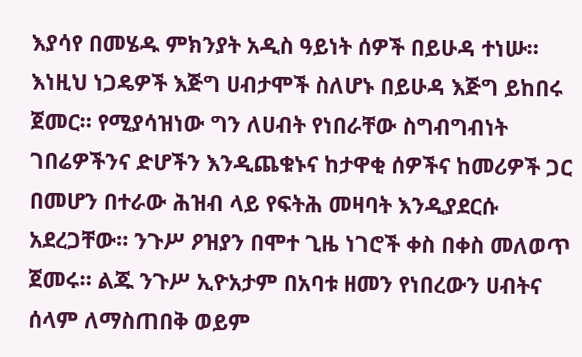እያሳየ በመሄዱ ምክንያት አዲስ ዓይነት ሰዎች በይሁዳ ተነሡ። እነዚህ ነጋዴዎች እጅግ ሀብታሞች ስለሆኑ በይሁዳ እጅግ ይከበሩ ጀመር። የሚያሳዝነው ግን ለሀብት የነበራቸው ስግብግብነት ገበሬዎችንና ድሆችን እንዲጨቁኑና ከታዋቂ ሰዎችና ከመሪዎች ጋር በመሆን በተራው ሕዝብ ላይ የፍትሕ መዛባት እንዲያደርሱ አደረጋቸው። ንጉሥ ዖዝያን በሞተ ጊዜ ነገሮች ቀስ በቀስ መለወጥ ጀመሩ። ልጁ ንጉሥ ኢዮአታም በአባቱ ዘመን የነበረውን ሀብትና ሰላም ለማስጠበቅ ወይም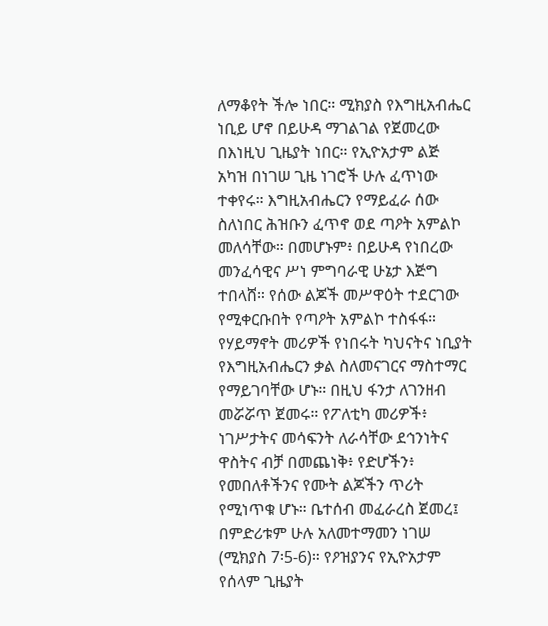ለማቆየት ችሎ ነበር። ሚክያስ የእግዚአብሔር ነቢይ ሆኖ በይሁዳ ማገልገል የጀመረው በእነዚህ ጊዜያት ነበር። የኢዮአታም ልጅ አካዝ በነገሠ ጊዜ ነገሮች ሁሉ ፈጥነው ተቀየሩ። እግዚአብሔርን የማይፈራ ሰው ስለነበር ሕዝቡን ፈጥኖ ወደ ጣዖት አምልኮ መለሳቸው። በመሆኑም፥ በይሁዳ የነበረው መንፈሳዊና ሥነ ምግባራዊ ሁኔታ እጅግ ተበላሸ። የሰው ልጆች መሥዋዕት ተደርገው የሚቀርቡበት የጣዖት አምልኮ ተስፋፋ። የሃይማኖት መሪዎች የነበሩት ካህናትና ነቢያት የእግዚአብሔርን ቃል ስለመናገርና ማስተማር የማይገባቸው ሆኑ። በዚህ ፋንታ ለገንዘብ መሯሯጥ ጀመሩ። የፖለቲካ መሪዎች፥ ነገሥታትና መሳፍንት ለራሳቸው ደኅንነትና ዋስትና ብቻ በመጨነቅ፥ የድሆችን፥ የመበለቶችንና የሙት ልጆችን ጥሪት የሚነጥቁ ሆኑ። ቤተሰብ መፈራረስ ጀመረ፤ በምድሪቱም ሁሉ አለመተማመን ነገሠ (ሚክያስ 7፡5-6)። የዖዝያንና የኢዮአታም የሰላም ጊዜያት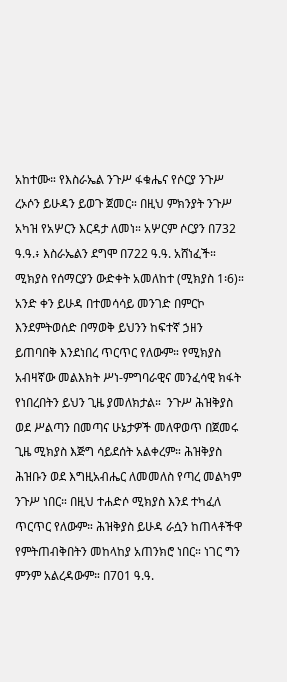አከተሙ። የእስራኤል ንጉሥ ፋቁሔና የሶርያ ንጉሥ ረኦሶን ይሁዳን ይወጉ ጀመር። በዚህ ምክንያት ንጉሥ አካዝ የአሦርን እርዳታ ለመነ። አሦርም ሶርያን በ732 ዓ.ዓ.፥ እስራኤልን ደግሞ በ722 ዓ.ዓ. አሸነፈች። ሚክያስ የሰማርያን ውድቀት አመለከተ (ሚክያስ 1፡6)። አንድ ቀን ይሁዳ በተመሳሳይ መንገድ በምርኮ እንደምትወሰድ በማወቅ ይህንን ከፍተኛ ኃዘን ይጠባበቅ እንደነበረ ጥርጥር የለውም። የሚክያስ አብዛኛው መልእክት ሥነ-ምግባራዊና መንፈሳዊ ክፋት የነበረበትን ይህን ጊዜ ያመለክታል።  ንጉሥ ሕዝቅያስ ወደ ሥልጣን በመጣና ሁኔታዎች መለዋወጥ በጀመሩ ጊዜ ሚክያስ እጅግ ሳይደሰት አልቀረም። ሕዝቅያስ ሕዝቡን ወደ እግዚአብሔር ለመመለስ የጣረ መልካም ንጉሥ ነበር። በዚህ ተሐድሶ ሚክያስ እንደ ተካፈለ ጥርጥር የለውም። ሕዝቅያስ ይሁዳ ራሷን ከጠላቶችዋ የምትጠብቅበትን መከላከያ አጠንክሮ ነበር። ነገር ግን ምንም አልረዳውም። በ701 ዓ.ዓ.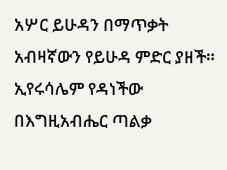አሦር ይሁዳን በማጥቃት አብዛኛውን የይሁዳ ምድር ያዘች። ኢየሩሳሌም የዳነችው በእግዚአብሔር ጣልቃ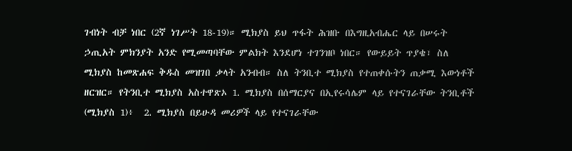ገብነት ብቻ ነበር (2ኛ ነገሥት 18-19)። ሚክያስ ይህ ጥፋት ሕዝቡ በእግዚአብሔር ላይ በሠሩት ኃጢአት ምክንያት አንድ የሚመጣባቸው ምልክት እንደሆነ ተገንዝቦ ነበር። የውይይት ጥያቄ፣ ስለ ሚክያስ ከመጽሐፍ ቅዱስ መዝገበ ቃላት አንብብ። ስለ ትንቢተ ሚክያስ የተጠቀሱትን ጠቃሚ እውነቶች ዘርዝር። የትንቢተ ሚክያስ አስተዋጽኦ 1. ሚክያስ በሰማርያና በኢየሩሳሌም ላይ የተናገራቸው ትንቢቶች (ሚክያስ 1)፥  2. ሚክያስ በይሁዳ መሪዎች ላይ የተናገራቸው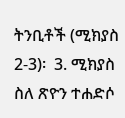ትንቢቶች (ሚክያስ 2-3)፡  3. ሚክያስ ስለ ጽዮን ተሐድሶ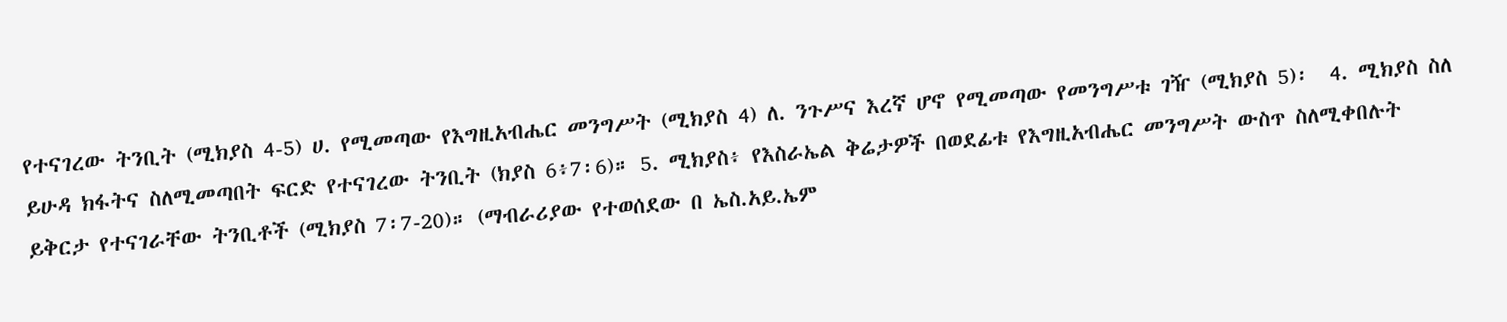የተናገረው ትንቢት (ሚክያስ 4-5) ሀ. የሚመጣው የእግዚአብሔር መንግሥት (ሚክያስ 4) ለ. ንጉሥና እረኛ ሆኖ የሚመጣው የመንግሥቱ ገዥ (ሚክያስ 5)፡  4. ሚክያስ ስለ ይሁዳ ክፋትና ስለሚመጣበት ፍርድ የተናገረው ትንቢት (ክያስ 6፥7፡6)። 5. ሚክያስ፥ የእስራኤል ቅሬታዎች በወደፊቱ የእግዚአብሔር መንግሥት ውስጥ ስለሚቀበሉት ይቅርታ የተናገራቸው ትንቢቶች (ሚክያስ 7፡7-20)። (ማብራሪያው የተወሰደው በ ኤስ.አይ.ኤም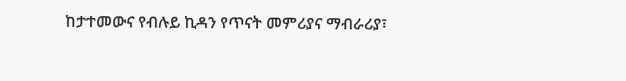ከታተመውና የብሉይ ኪዳን የጥናት መምሪያና ማብራሪያ፣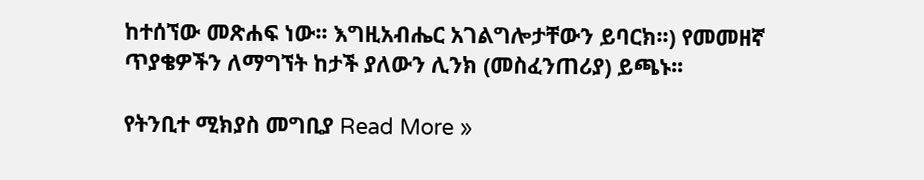ከተሰኘው መጽሐፍ ነው፡፡ እግዚአብሔር አገልግሎታቸውን ይባርክ፡፡) የመመዘኛ ጥያቄዎችን ለማግኘት ከታች ያለውን ሊንክ (መስፈንጠሪያ) ይጫኑ፡፡

የትንቢተ ሚክያስ መግቢያ Read More »